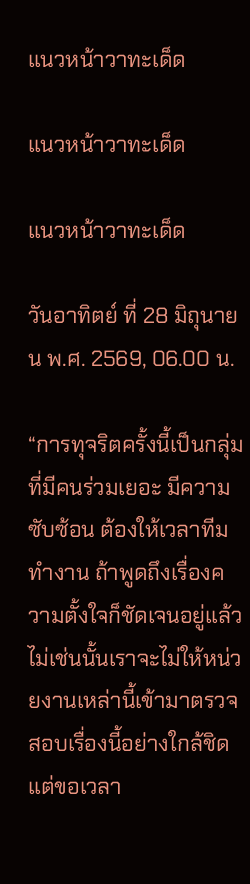แนวหน้าวาทะเด็ด

แนวหน้าวาทะเด็ด

แนวหน้าวาทะเด็ด

วันอาทิตย์ ที่ 28 มิถุนายน พ.ศ. 2569, 06.00 น.

“การทุจริตครั้งนี้เป็นกลุ่มที่มีคนร่วมเยอะ มีความซับซ้อน ต้องให้เวลาทีมทำงาน ถ้าพูดถึงเรื่องความตั้งใจก็ชัดเจนอยู่แล้ว ไม่เช่นนั้นเราจะไม่ให้หน่วยงานเหล่านี้เข้ามาตรวจสอบเรื่องนี้อย่างใกล้ชิด แต่ขอเวลา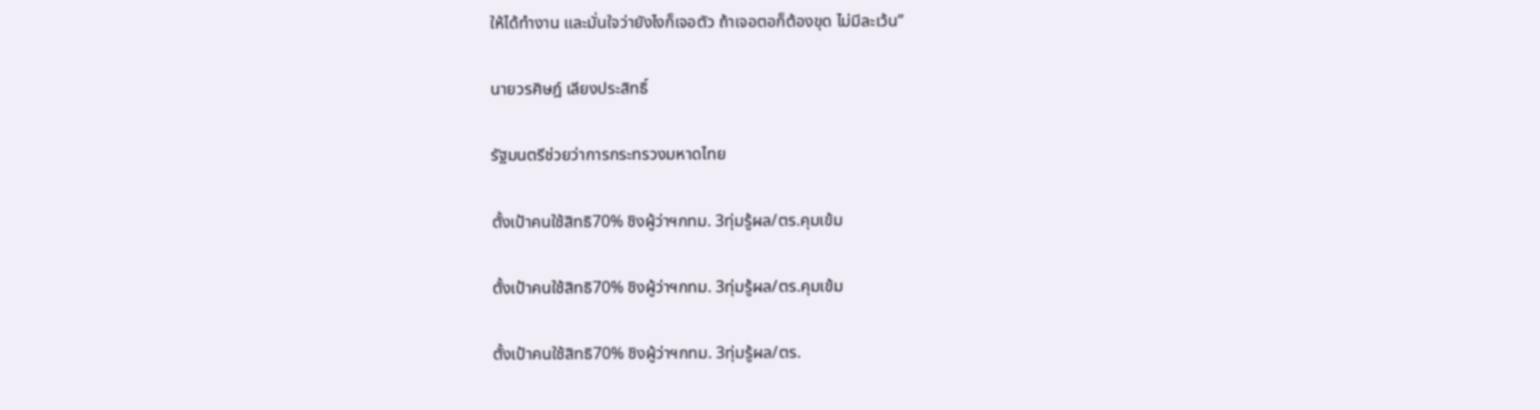ให้ได้ทำงาน และมั่นใจว่ายังไงก็เจอตัว ถ้าเจอตอก็ต้องขุด ไม่มีละเว้น”

นายวรศิษฎ์ เลียงประสิทธิ์

รัฐมนตรีช่วยว่าการกระทรวงมหาดไทย

ตั้งเป้าคนใช้สิทธิ70% ชิงผู้ว่าฯกทม. 3ทุ่มรู้ผล/ตร.คุมเข้ม

ตั้งเป้าคนใช้สิทธิ70% ชิงผู้ว่าฯกทม. 3ทุ่มรู้ผล/ตร.คุมเข้ม

ตั้งเป้าคนใช้สิทธิ70% ชิงผู้ว่าฯกทม. 3ทุ่มรู้ผล/ตร.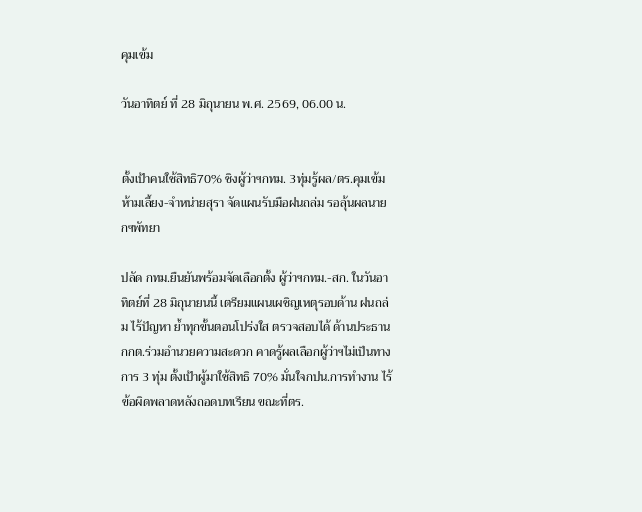คุมเข้ม

วันอาทิตย์ ที่ 28 มิถุนายน พ.ศ. 2569, 06.00 น.


ตั้งเป้าคนใช้สิทธิ70% ชิงผู้ว่าฯกทม. 3ทุ่มรู้ผล/ตร.คุมเข้ม ห้ามเลี้ยง-จำหน่ายสุรา จัดแผนรับมือฝนถล่ม รอลุ้นผลนายกฯพัทยา

ปลัด กทม.ยืนยันพร้อมจัดเลือกตั้ง ผู้ว่าฯกทม.-สก. ในวันอาทิตย์ที่ 28 มิถุนายนนี้ เตรียมแผนเผชิญเหตุรอบด้าน ฝนถล่ม ไร้ปัญหา ย้ำทุกขั้นตอนโปร่งใส ตรวจสอบได้ ด้านประธาน กกต.ร่วมอำนวยความสะดวก คาดรู้ผลเลือกผู้ว่าฯไม่เป็นทางการ 3 ทุ่ม ตั้งเป้าผู้มาใช้สิทธิ 70% มั่นใจกปน.การทำงาน ไร้ข้อผิดพลาดหลังถอดบทเรียน ขณะที่ตร.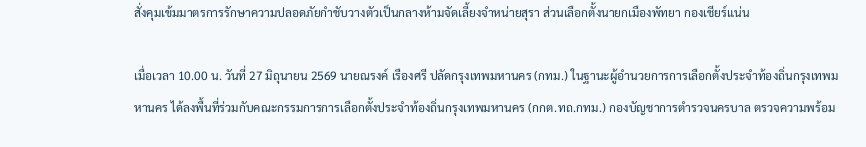สั่งคุมเข้มมาตรการรักษาความปลอดภัยกำชับวางตัวเป็นกลางห้ามจัดเลี้ยงจำหน่ายสุรา ส่วนเลือกตั้งนายกเมืองพัทยา กองเชียร์แน่น

เมื่อเวลา 10.00 น. วันที่ 27 มิถุนายน 2569 นายณรงค์ เรืองศรี ปลัดกรุงเทพมหานคร (กทม.) ในฐานะผู้อำนวยการการเลือกตั้งประจำท้องถิ่นกรุงเทพมหานคร ได้ลงพื้นที่ร่วมกับคณะกรรมการการเลือกตั้งประจำท้องถิ่นกรุงเทพมหานคร (กกต.ทถ.กทม.) กองบัญชาการตำรวจนครบาล ตรวจความพร้อม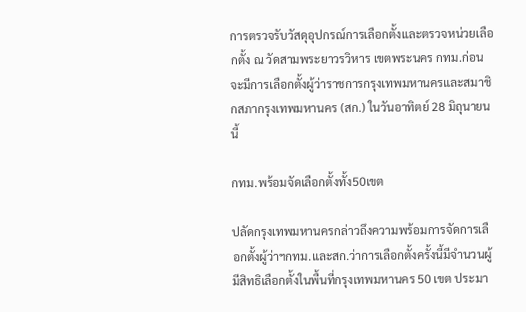การตรวจรับวัสดุอุปกรณ์การเลือกตั้งและตรวจหน่วยเลือกตั้ง ณ วัดสามพระยาวรวิหาร เขตพระนคร กทม.ก่อนจะมีการเลือกตั้งผู้ว่าราชการกรุงเทพมหานครและสมาชิกสภากรุงเทพมหานคร (สก.) ในวันอาทิตย์ 28 มิถุนายนนี้

กทม.พร้อมจัดเลือกตั้งทั้ง50เขต

ปลัดกรุงเทพมหานครกล่าวถึงความพร้อมการจัดการเลือกตั้งผู้ว่าฯกทม.และสก.ว่าการเลือกตั้งครั้งนี้มีจำนวนผู้มีสิทธิเลือกตั้งในพื้นที่กรุงเทพมหานคร 50 เขต ประมา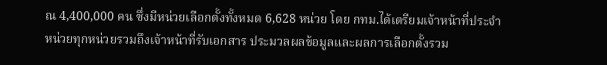ณ 4,400,000 คน ซึ่งมีหน่วยเลือกตั้งทั้งหมด 6,628 หน่วย โดย กทม.ได้เตรียมเจ้าหน้าที่ประจำหน่วยทุกหน่วยรวมถึงเจ้าหน้าที่รับเอกสาร ประมวลผลข้อมูลและผลการเลือกตั้งรวม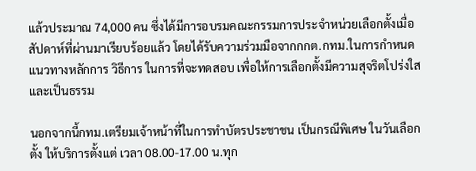แล้วประมาณ 74,000 คน ซึ่งได้มีการอบรมคณะกรรมการประจำหน่วยเลือกตั้งเมื่อสัปดาห์ที่ผ่านมาเรียบร้อยแล้ว โดยได้รับความร่วมมือจากกกต.กทม.ในการกำหนดแนวทางหลักการ วิธีการ ในการที่จะทดสอบ เพื่อให้การเลือกตั้งมีความสุจริตโปร่งใสและเป็นธรรม

นอกจากนี้กทม.เตรียมเจ้าหน้าที่ในการทำบัตรประชาชน เป็นกรณีพิเศษ ในวันเลือกตั้ง ให้บริการตั้งแต่ เวลา 08.00-17.00 น.ทุก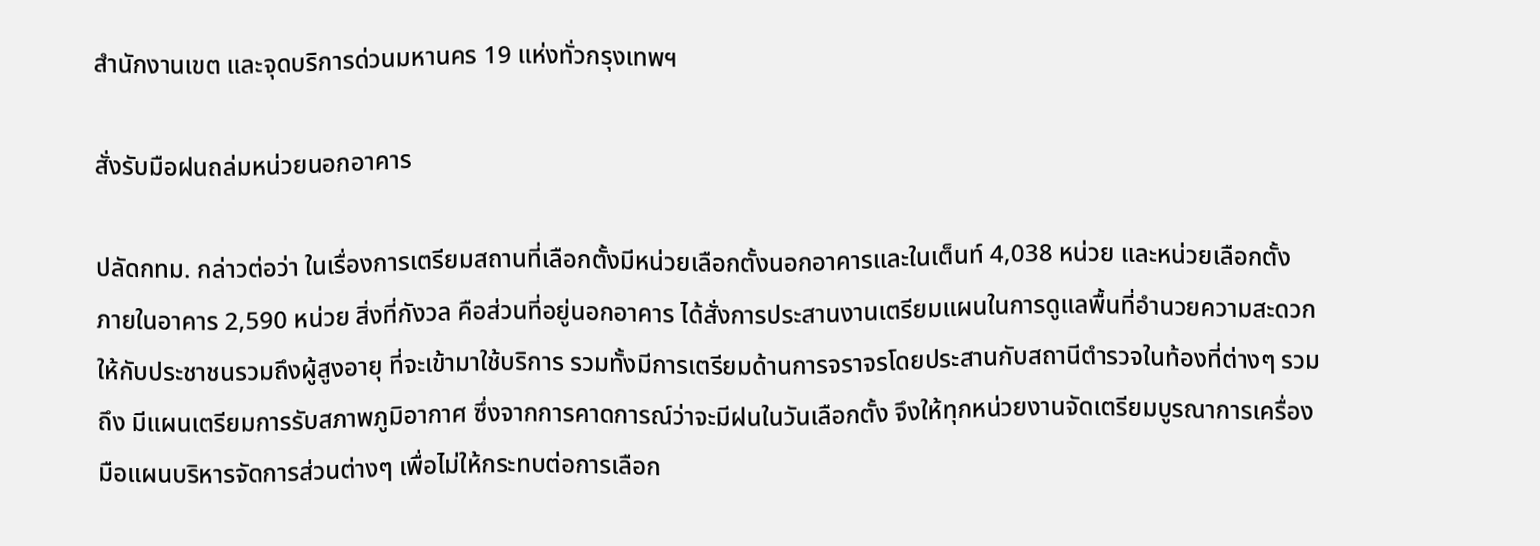สำนักงานเขต และจุดบริการด่วนมหานคร 19 แห่งทั่วกรุงเทพฯ

สั่งรับมือฝนถล่มหน่วยนอกอาคาร

ปลัดกทม. กล่าวต่อว่า ในเรื่องการเตรียมสถานที่เลือกตั้งมีหน่วยเลือกตั้งนอกอาคารและในเต็นท์ 4,038 หน่วย และหน่วยเลือกตั้ง ภายในอาคาร 2,590 หน่วย สิ่งที่กังวล คือส่วนที่อยู่นอกอาคาร ได้สั่งการประสานงานเตรียมแผนในการดูแลพื้นที่อำนวยความสะดวกให้กับประชาชนรวมถึงผู้สูงอายุ ที่จะเข้ามาใช้บริการ รวมทั้งมีการเตรียมด้านการจราจรโดยประสานกับสถานีตำรวจในท้องที่ต่างๆ รวมถึง มีแผนเตรียมการรับสภาพภูมิอากาศ ซึ่งจากการคาดการณ์ว่าจะมีฝนในวันเลือกตั้ง จึงให้ทุกหน่วยงานจัดเตรียมบูรณาการเครื่องมือแผนบริหารจัดการส่วนต่างๆ เพื่อไม่ให้กระทบต่อการเลือก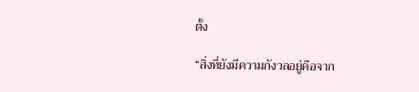ตั้ง

“สิ่งที่ยังมีความกังวลอยู่คือจาก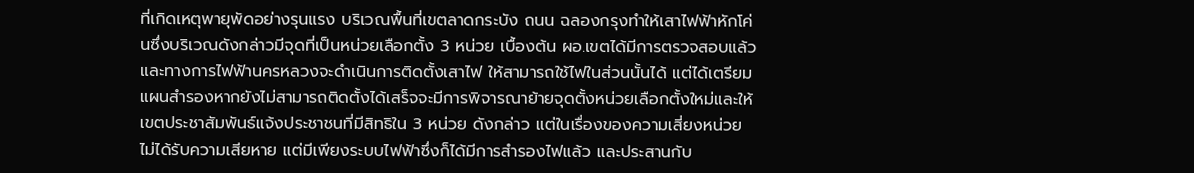ที่เกิดเหตุพายุพัดอย่างรุนแรง บริเวณพื้นที่เขตลาดกระบัง ถนน ฉลองกรุงทำให้เสาไฟฟ้าหักโค่นซึ่งบริเวณดังกล่าวมีจุดที่เป็นหน่วยเลือกตั้ง 3 หน่วย เบื้องต้น ผอ.เขตได้มีการตรวจสอบแล้ว และทางการไฟฟ้านครหลวงจะดำเนินการติดตั้งเสาไฟ ให้สามารถใช้ไฟในส่วนนั้นได้ แต่ได้เตรียมแผนสำรองหากยังไม่สามารถติดตั้งได้เสร็จจะมีการพิจารณาย้ายจุดตั้งหน่วยเลือกตั้งใหม่และให้เขตประชาสัมพันธ์แจ้งประชาชนที่มีสิทธิใน 3 หน่วย ดังกล่าว แต่ในเรื่องของความเสี่ยงหน่วยไม่ได้รับความเสียหาย แต่มีเพียงระบบไฟฟ้าซึ่งก็ได้มีการสำรองไฟแล้ว และประสานกับ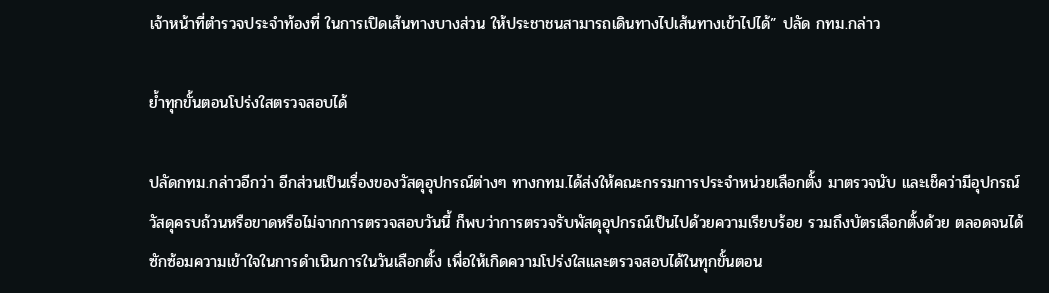เจ้าหน้าที่ตำรวจประจำท้องที่ ในการเปิดเส้นทางบางส่วน ให้ประชาชนสามารถเดินทางไปเส้นทางเข้าไปได้” ปลัด กทม.กล่าว

ย้ำทุกขั้นตอนโปร่งใสตรวจสอบได้

ปลัดกทม.กล่าวอีกว่า อีกส่วนเป็นเรื่องของวัสดุอุปกรณ์ต่างๆ ทางกทม.ได้ส่งให้คณะกรรมการประจำหน่วยเลือกตั้ง มาตรวจนับ และเช็คว่ามีอุปกรณ์วัสดุครบถ้วนหรือขาดหรือไม่จากการตรวจสอบวันนี้ ก็พบว่าการตรวจรับพัสดุอุปกรณ์เป็นไปด้วยความเรียบร้อย รวมถึงบัตรเลือกตั้งด้วย ตลอดจนได้ซักซ้อมความเข้าใจในการดำเนินการในวันเลือกตั้ง เพื่อให้เกิดความโปร่งใสและตรวจสอบได้ในทุกขั้นตอน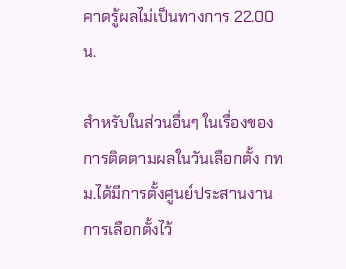คาดรู้ผลไม่เป็นทางการ 22.00 น.

สำหรับในส่วนอื่นๆ ในเรื่องของการติดตามผลในวันเลือกตั้ง กทม.ได้มีการตั้งศูนย์ประสานงานการเลือกตั้งไว้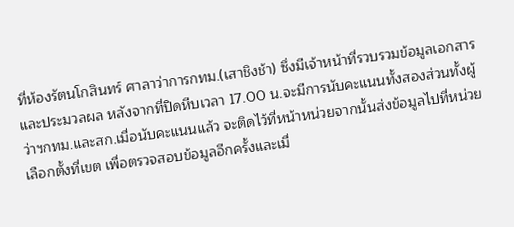ที่ห้องรัตนโกสินทร์ ศาลาว่าการกทม.(เสาชิงช้า) ซึ่งมีเจ้าหน้าที่รวบรวมข้อมูลเอกสารและประมวลผล หลังจากที่ปิดหีบเวลา 17.00 น.จะมีการนับคะแนนทั้งสองส่วนทั้งผู้ว่าฯกทม.และสก.เมื่อนับคะแนนแล้ว จะติดไว้ที่หน้าหน่วยจากนั้นส่งข้อมูลไปที่หน่วยเลือกตั้งที่เขต เพื่อตรวจสอบข้อมูลอีกครั้งและเมื่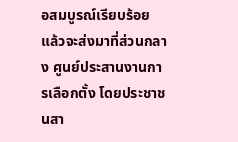อสมบูรณ์เรียบร้อยแล้วจะส่งมาที่ส่วนกลาง ศูนย์ประสานงานการเลือกตั้ง โดยประชาชนสา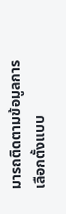มารถติดตามข้อมูลการเลือกตั้งแบบ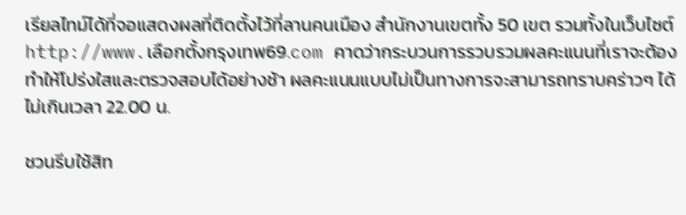เรียลไทม์ได้ที่จอแสดงผลที่ติดตั้งไว้ที่ลานคนเมือง สำนักงานเขตทั้ง 50 เขต รวมทั้งในเว็บไซต์ http://www.เลือกตั้งกรุงเทพ69.com คาดว่ากระบวนการรวบรวมผลคะแนนที่เราจะต้องทำให้โปร่งใสและตรวจสอบได้อย่างช้า ผลคะแนนแบบไม่เป็นทางการจะสามารถทราบคร่าวๆ ได้ไม่เกินเวลา 22.00 น.

ชวนรีบใช้สิท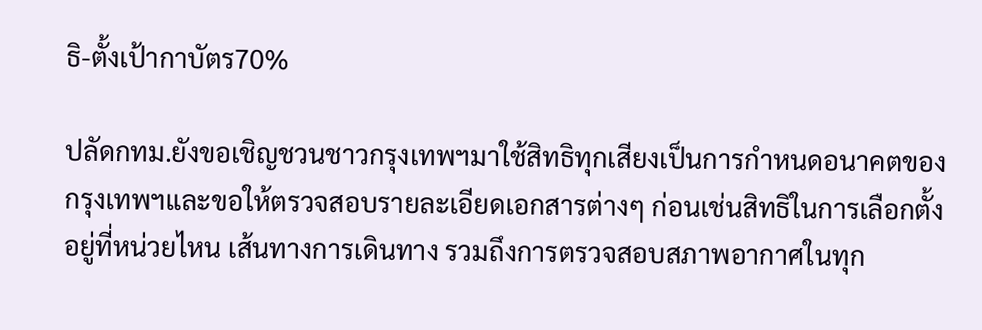ธิ-ตั้งเป้ากาบัตร70%

ปลัดกทม.ยังขอเชิญชวนชาวกรุงเทพฯมาใช้สิทธิทุกเสียงเป็นการกำหนดอนาคตของกรุงเทพฯและขอให้ตรวจสอบรายละเอียดเอกสารต่างๆ ก่อนเช่นสิทธิในการเลือกตั้งอยู่ที่หน่วยไหน เส้นทางการเดินทาง รวมถึงการตรวจสอบสภาพอากาศในทุก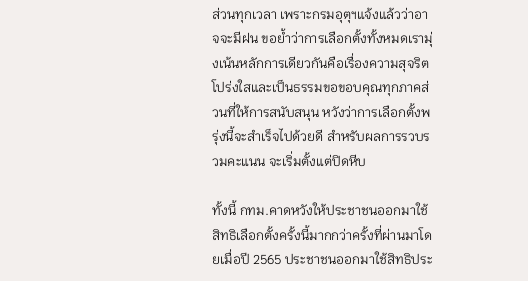ส่วนทุกเวลา เพราะกรมอุตุฯแจ้งแล้วว่าอาจจะมีฝน ขอย้ำว่าการเลือกตั้งทั้งหมดเรามุ่งเน้นหลักการเดียวกันคือเรื่องความสุจริต โปร่งใสและเป็นธรรมขอขอบคุณทุกภาคส่วนที่ให้การสนับสนุน หวังว่าการเลือกตั้งพรุ่งนี้จะสำเร็จไปด้วยดี สำหรับผลการรวบรวมคะแนน จะเริ่มตั้งแต่ปิดหีบ

ทั้งนี้ กทม.คาดหวังให้ประชาชนออกมาใช้สิทธิเลือกตั้งครั้งนี้มากกว่าครั้งที่ผ่านมาโดยเมื่อปี 2565 ประชาชนออกมาใช้สิทธิประ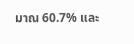มาณ 60.7% และ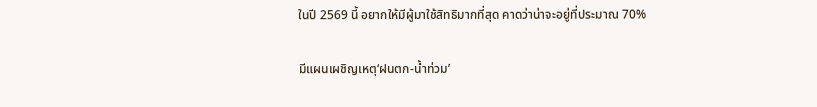ในปี 2569 นี้ อยากให้มีผู้มาใช้สิทธิมากที่สุด คาดว่าน่าจะอยู่ที่ประมาณ 70%

มีแผนเผชิญเหตุ‘ฝนตก-น้ำท่วม’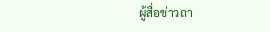ผู้สื่อข่าวถา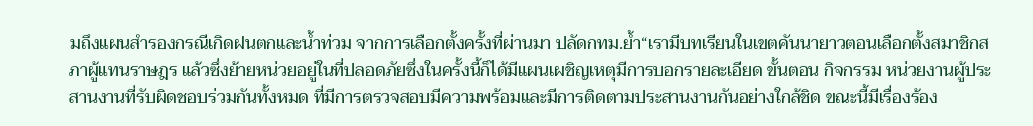มถึงแผนสำรองกรณีเกิดฝนตกและน้ำท่วม จากการเลือกตั้งครั้งที่ผ่านมา ปลัดกทม.ย้ำ“เรามีบทเรียนในเขตคันนายาวตอนเลือกตั้งสมาชิกสภาผู้แทนราษฎร แล้วซึ่งย้ายหน่วยอยู่ในที่ปลอดภัยซึ่งในครั้งนี้ก็ได้มีแผนเผชิญเหตุมีการบอกรายละเอียด ขั้นตอน กิจกรรม หน่วยงานผู้ประสานงานที่รับผิดชอบร่วมกันทั้งหมด ที่มีการตรวจสอบมีความพร้อมและมีการติดตามประสานงานกันอย่างใกล้ชิด ขณะนี้มีเรื่องร้อง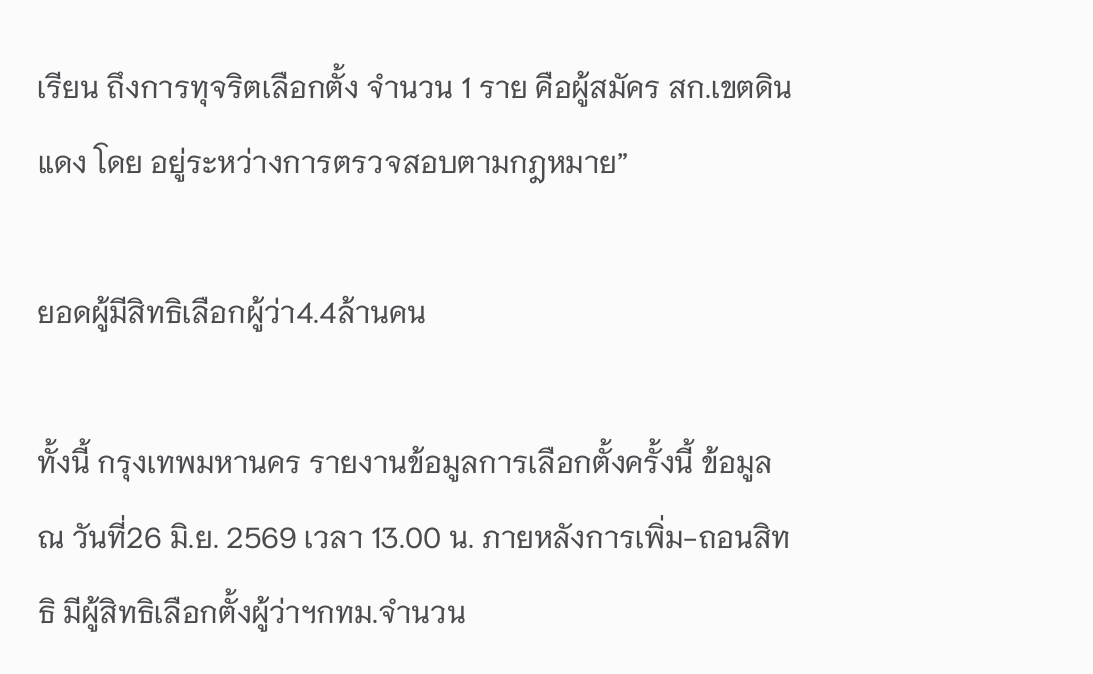เรียน ถึงการทุจริตเลือกตั้ง จำนวน 1 ราย คือผู้สมัคร สก.เขตดินแดง โดย อยู่ระหว่างการตรวจสอบตามกฎหมาย”

ยอดผู้มีสิทธิเลือกผู้ว่า4.4ล้านคน

ทั้งนี้ กรุงเทพมหานคร รายงานข้อมูลการเลือกตั้งครั้งนี้ ข้อมูล ณ วันที่26 มิ.ย. 2569 เวลา 13.00 น. ภายหลังการเพิ่ม-ถอนสิทธิ มีผู้สิทธิเลือกตั้งผู้ว่าฯกทม.จำนวน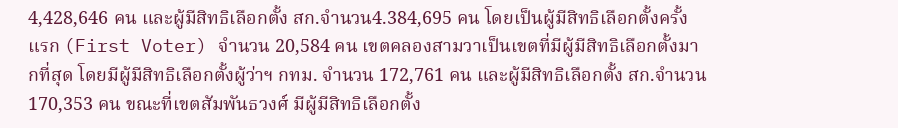4,428,646 คน และผู้มีสิทธิเลือกตั้ง สก.จำนวน4.384,695 คน โดยเป็นผู้มีสิทธิเลือกตั้งครั้งแรก (First Voter) จำนวน 20,584 คน เขตคลองสามวาเป็นเขตที่มีผู้มีสิทธิเลือกตั้งมากที่สุด โดยมีผู้มีสิทธิเลือกตั้งผู้ว่าฯ กทม. จำนวน 172,761 คน และผู้มีสิทธิเลือกตั้ง สก.จำนวน 170,353 คน ขณะที่เขตสัมพันธวงศ์ มีผู้มีสิทธิเลือกตั้ง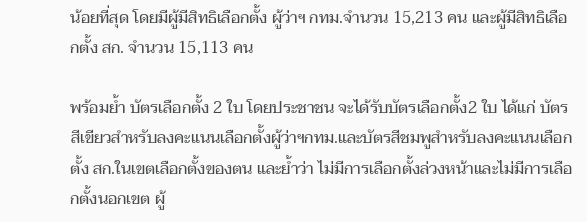น้อยที่สุด โดยมีผู้มีสิทธิเลือกตั้ง ผู้ว่าฯ กทม.จำนวน 15,213 คน และผู้มีสิทธิเลือกตั้ง สก. จำนวน 15,113 คน

พร้อมย้ำ บัตรเลือกตั้ง 2 ใบ โดยประชาชน จะได้รับบัตรเลือกตั้ง2 ใบ ได้แก่ บัตรสีเขียวสำหรับลงคะแนนเลือกตั้งผู้ว่าฯกทม.และบัตรสีชมพูสำหรับลงคะแนนเลือกตั้ง สก.ในเขตเลือกตั้งของตน และย้ำว่า ไม่มีการเลือกตั้งล่วงหน้าและไม่มีการเลือกตั้งนอกเขต ผู้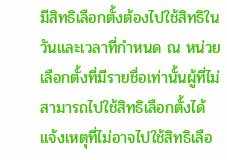มีสิทธิเลือกตั้งต้องไปใช้สิทธิในวันและเวลาที่กำหนด ณ หน่วยเลือกตั้งที่มีรายชื่อเท่านั้นผู้ที่ไม่สามารถไปใช้สิทธิเลือกตั้งได้ แจ้งเหตุที่ไม่อาจไปใช้สิทธิเลือ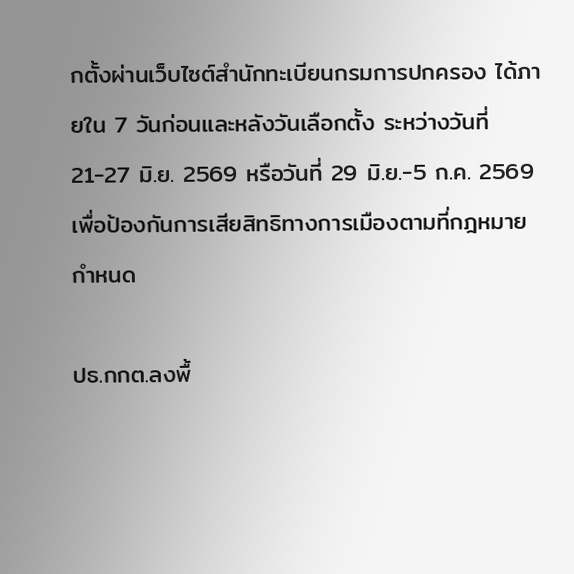กตั้งผ่านเว็บไซต์สำนักทะเบียนกรมการปกครอง ได้ภายใน 7 วันก่อนและหลังวันเลือกตั้ง ระหว่างวันที่ 21-27 มิ.ย. 2569 หรือวันที่ 29 มิ.ย.-5 ก.ค. 2569 เพื่อป้องกันการเสียสิทธิทางการเมืองตามที่กฎหมายกำหนด

ปธ.กกต.ลงพื้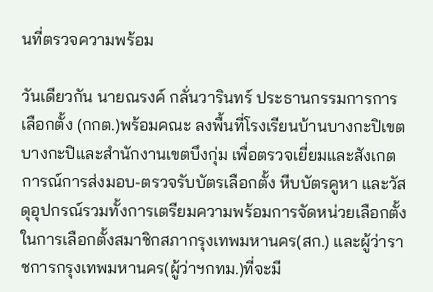นที่ตรวจความพร้อม

วันเดียวกัน นายณรงค์ กลั่นวารินทร์ ประธานกรรมการการเลือกตั้ง (กกต.)พร้อมคณะ ลงพื้นที่โรงเรียนบ้านบางกะปิเขตบางกะปิและสำนักงานเขตบึงกุ่ม เพื่อตรวจเยี่ยมและสังเกตการณ์การส่งมอบ-ตรวจรับบัตรเลือกตั้ง หีบบัตรคูหา และวัสดุอุปกรณ์รวมทั้งการเตรียมความพร้อมการจัดหน่วยเลือกตั้งในการเลือกตั้งสมาชิกสภากรุงเทพมหานคร(สก.) และผู้ว่าราชการกรุงเทพมหานคร(ผู้ว่าฯกทม.)ที่จะมี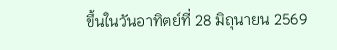ขึ้นในวันอาทิตย์ที่ 28 มิถุนายน 2569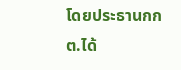โดยประธานกกต.ได้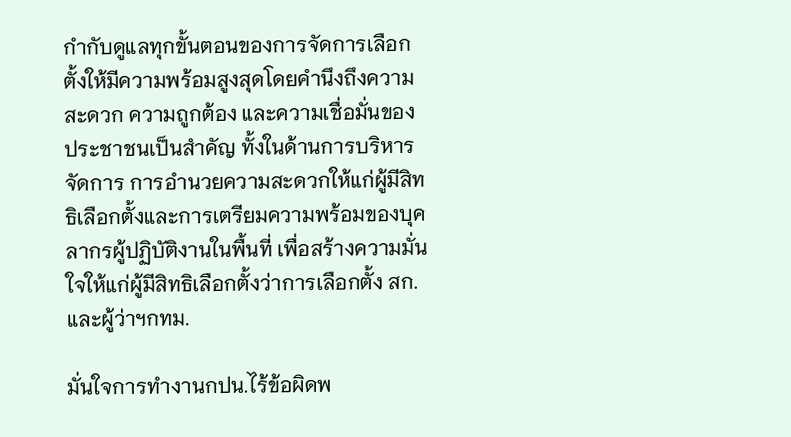กำกับดูแลทุกขั้นตอนของการจัดการเลือกตั้งให้มีความพร้อมสูงสุดโดยคำนึงถึงความสะดวก ความถูกต้อง และความเชื่อมั่นของประชาชนเป็นสำคัญ ทั้งในด้านการบริหารจัดการ การอำนวยความสะดวกให้แก่ผู้มีสิทธิเลือกตั้งและการเตรียมความพร้อมของบุคลากรผู้ปฏิบัติงานในพื้นที่ เพื่อสร้างความมั่นใจให้แก่ผู้มีสิทธิเลือกตั้งว่าการเลือกตั้ง สก.และผู้ว่าฯกทม.

มั่นใจการทำงานกปน.ไร้ข้อผิดพ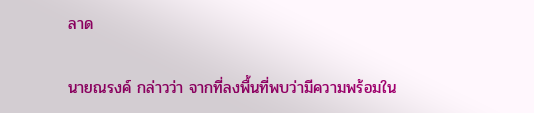ลาด

นายณรงค์ กล่าวว่า จากที่ลงพื้นที่พบว่ามีความพร้อมใน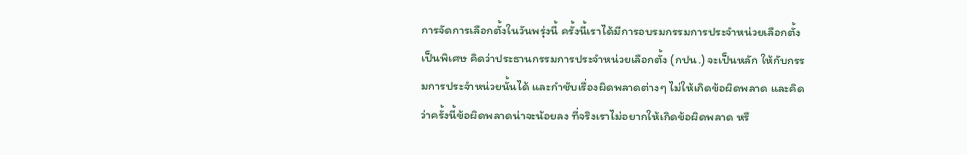การจัดการเลือกตั้งในวันพรุ่งนี้ ครั้งนี้เราได้มีการอบรมกรรมการประจำหน่วยเลือกตั้งเป็นพิเศษ คิดว่าประธานกรรมการประจำหน่วยเลือกตั้ง (กปน.) จะเป็นหลัก ให้กับกรรมการประจำหน่วยนั้นได้ และกำชับเรื่องผิดพลาดต่างๆ ไม่ให้เกิดข้อผิดพลาด และคิดว่าครั้งนี้ข้อผิดพลาดน่าจะน้อยลง ที่จริงเราไม่อยากให้เกิดข้อผิดพลาด หรื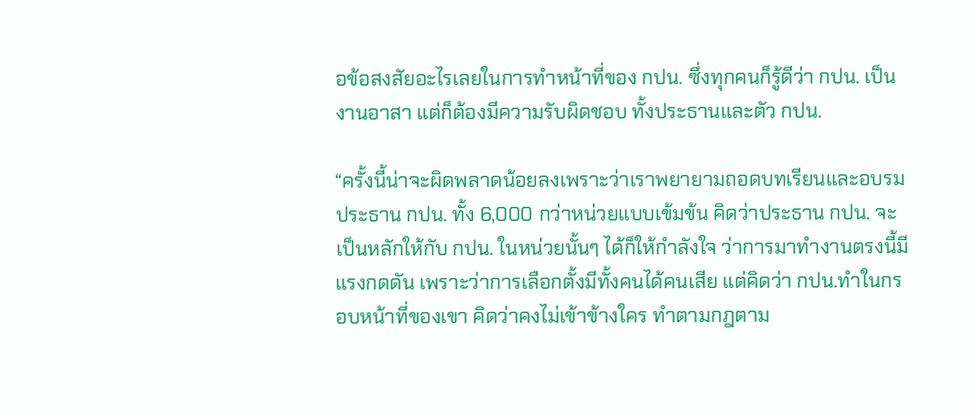อข้อสงสัยอะไรเลยในการทำหน้าที่ของ กปน. ซึ่งทุกคนก็รู้ดีว่า กปน. เป็นงานอาสา แต่ก็ต้องมีความรับผิดชอบ ทั้งประธานและตัว กปน.

“ครั้งนี้น่าจะผิดพลาดน้อยลงเพราะว่าเราพยายามถอดบทเรียนและอบรมประธาน กปน. ทั้ง 6,000 กว่าหน่วยแบบเข้มข้น คิดว่าประธาน กปน. จะเป็นหลักให้กับ กปน. ในหน่วยนั้นๆ ได้ก็ให้กำลังใจ ว่าการมาทำงานตรงนี้มีแรงกดดัน เพราะว่าการเลือกตั้งมีทั้งคนได้คนเสีย แต่คิดว่า กปน.ทำในกรอบหน้าที่ของเขา คิดว่าคงไม่เข้าข้างใคร ทำตามกฎตาม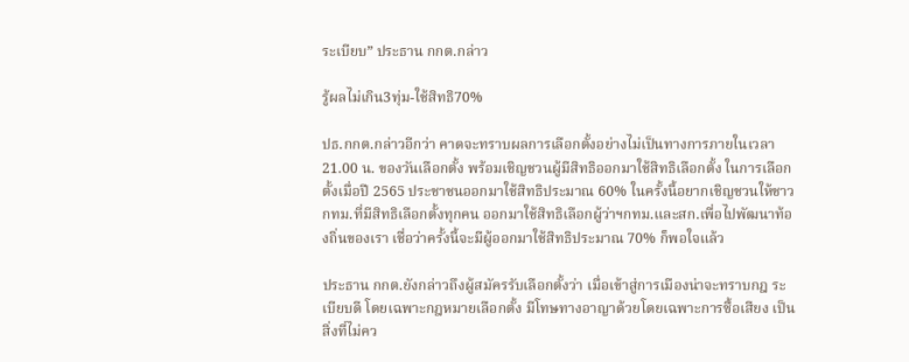ระเบียบ” ประธาน กกต.กล่าว

รู้ผลไม่เกิน3ทุ่ม-ใช้สิทธิ70%

ปธ.กกต.กล่าวอีกว่า คาดจะทราบผลการเลือกตั้งอย่างไม่เป็นทางการภายในเวลา 21.00 น. ของวันเลือกตั้ง พร้อมเชิญชวนผู้มีสิทธิออกมาใช้สิทธิเลือกตั้ง ในการเลือกตั้งเมื่อปี 2565 ประชาชนออกมาใช้สิทธิประมาณ 60% ในครั้งนี้อยากเชิญชวนให้ชาว กทม.ที่มีสิทธิเลือกตั้งทุกคน ออกมาใช้สิทธิเลือกผู้ว่าฯกทม.และสก.เพื่อไปพัฒนาท้องถิ่นของเรา เชื่อว่าครั้งนี้จะมีผู้ออกมาใช้สิทธิประมาณ 70% ก็พอใจแล้ว

ประธาน กกต.ยังกล่าวถึงผู้สมัครรับเลือกตั้งว่า เมื่อเข้าสู่การเมืองน่าจะทราบกฎ ระเบียบดี โดยเฉพาะกฎหมายเลือกตั้ง มีโทษทางอาญาด้วยโดยเฉพาะการซื้อเสียง เป็นสิ่งที่ไม่คว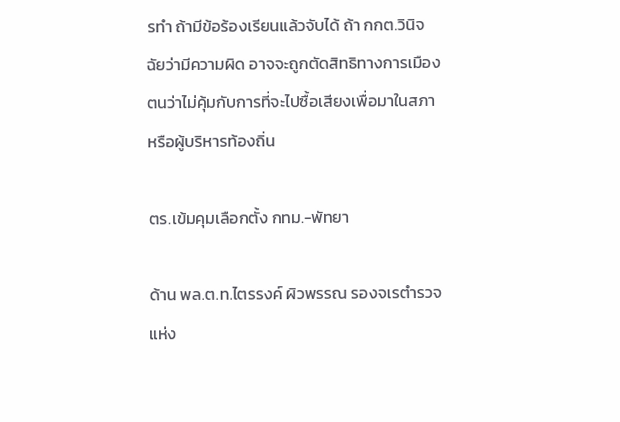รทำ ถ้ามีข้อร้องเรียนแล้วจับได้ ถ้า กกต.วินิจฉัยว่ามีความผิด อาจจะถูกตัดสิทธิทางการเมือง ตนว่าไม่คุ้มกับการที่จะไปซื้อเสียงเพื่อมาในสภาหรือผู้บริหารท้องถิ่น

ตร.เข้มคุมเลือกตั้ง กทม.-พัทยา

ด้าน พล.ต.ท.ไตรรงค์ ผิวพรรณ รองจเรตำรวจแห่ง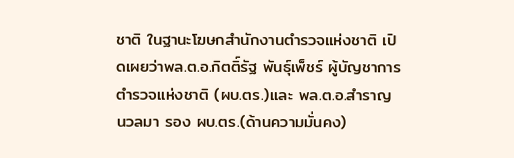ชาติ ในฐานะโฆษกสำนักงานตำรวจแห่งชาติ เปิดเผยว่าพล.ต.อ.กิตติ์รัฐ พันธุ์เพ็ชร์ ผู้บัญชาการตำรวจแห่งชาติ (ผบ.ตร.)และ พล.ต.อ.สำราญ นวลมา รอง ผบ.ตร.(ด้านความมั่นคง)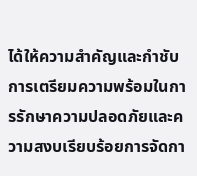ได้ให้ความสำคัญและกำชับการเตรียมความพร้อมในการรักษาความปลอดภัยและความสงบเรียบร้อยการจัดกา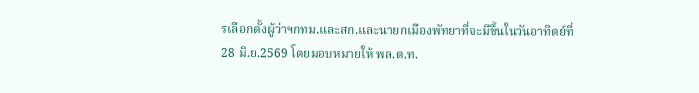รเลือกตั้งผู้ว่าฯกทม.และสก.และนายกเมืองพัทยาที่จะมีขึ้นในวันอาทิตย์ที่28 มิ.ย.2569 โดยมอบหมายให้ พล.ต.ท.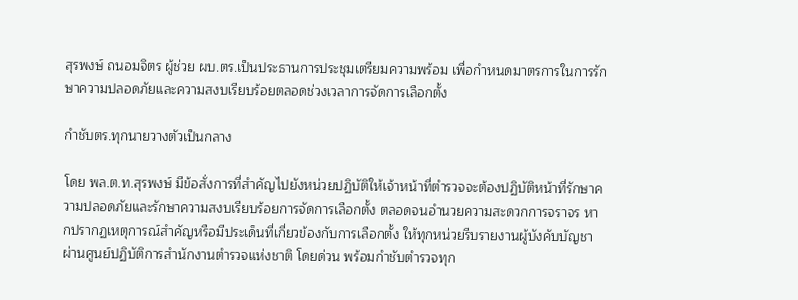สุรพงษ์ ถนอมจิตร ผู้ช่วย ผบ.ตร.เป็นประธานการประชุมเตรียมความพร้อม เพื่อกำหนดมาตรการในการรักษาความปลอดภัยและความสงบเรียบร้อยตลอดช่วงเวลาการจัดการเลือกตั้ง

กำชับตร.ทุกนายวางตัวเป็นกลาง

โดย พล.ต.ท.สุรพงษ์ มีข้อสั่งการที่สำคัญไปยังหน่วยปฏิบัติให้เจ้าหน้าที่ตำรวจจะต้องปฏิบัติหน้าที่รักษาความปลอดภัยและรักษาความสงบเรียบร้อยการจัดการเลือกตั้ง ตลอดจนอำนวยความสะดวกการจราจร หากปรากฏเหตุการณ์สำคัญหรือมีประเด็นที่เกี่ยวข้องกับการเลือกตั้ง ให้ทุกหน่วยรีบรายงานผู้บังคับบัญชาผ่านศูนย์ปฏิบัติการสำนักงานตำรวจแห่งชาติ โดยด่วน พร้อมกำชับตำรวจทุก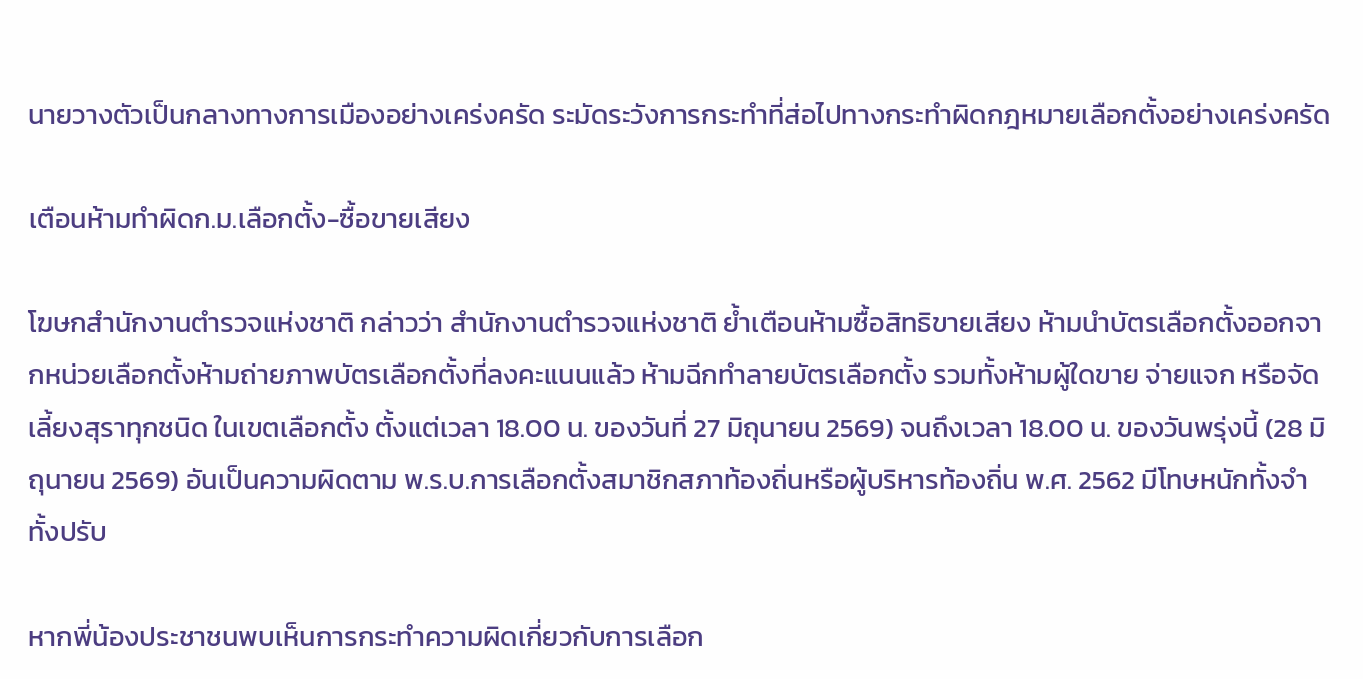นายวางตัวเป็นกลางทางการเมืองอย่างเคร่งครัด ระมัดระวังการกระทำที่ส่อไปทางกระทำผิดกฎหมายเลือกตั้งอย่างเคร่งครัด

เตือนห้ามทำผิดก.ม.เลือกตั้ง-ซื้อขายเสียง

โฆษกสำนักงานตำรวจแห่งชาติ กล่าวว่า สำนักงานตำรวจแห่งชาติ ย้ำเตือนห้ามซื้อสิทธิขายเสียง ห้ามนำบัตรเลือกตั้งออกจากหน่วยเลือกตั้งห้ามถ่ายภาพบัตรเลือกตั้งที่ลงคะแนนแล้ว ห้ามฉีกทำลายบัตรเลือกตั้ง รวมทั้งห้ามผู้ใดขาย จ่ายแจก หรือจัดเลี้ยงสุราทุกชนิด ในเขตเลือกตั้ง ตั้งแต่เวลา 18.00 น. ของวันที่ 27 มิถุนายน 2569) จนถึงเวลา 18.00 น. ของวันพรุ่งนี้ (28 มิถุนายน 2569) อันเป็นความผิดตาม พ.ร.บ.การเลือกตั้งสมาชิกสภาท้องถิ่นหรือผู้บริหารท้องถิ่น พ.ศ. 2562 มีโทษหนักทั้งจำทั้งปรับ

หากพี่น้องประชาชนพบเห็นการกระทำความผิดเกี่ยวกับการเลือก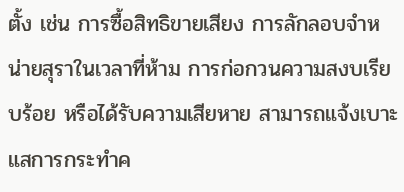ตั้ง เช่น การซื้อสิทธิขายเสียง การลักลอบจำหน่ายสุราในเวลาที่ห้าม การก่อกวนความสงบเรียบร้อย หรือได้รับความเสียหาย สามารถแจ้งเบาะแสการกระทำค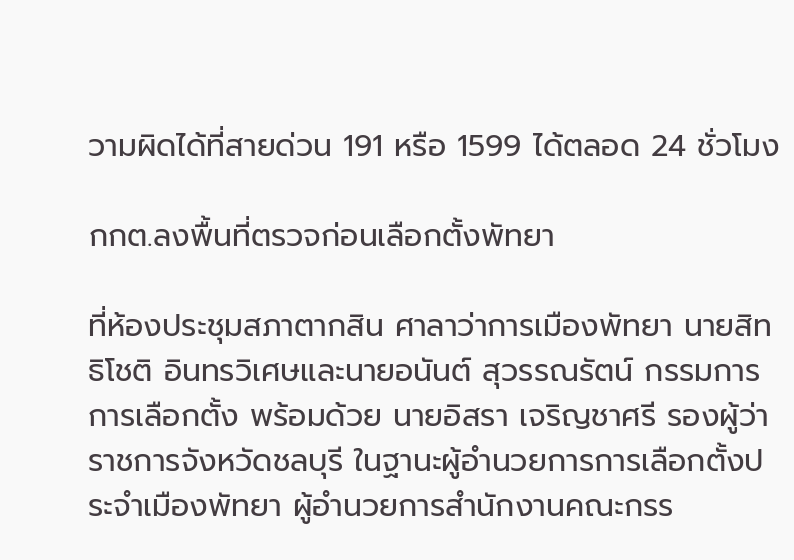วามผิดได้ที่สายด่วน 191 หรือ 1599 ได้ตลอด 24 ชั่วโมง

กกต.ลงพื้นที่ตรวจก่อนเลือกตั้งพัทยา

ที่ห้องประชุมสภาตากสิน ศาลาว่าการเมืองพัทยา นายสิทธิโชติ อินทรวิเศษและนายอนันต์ สุวรรณรัตน์ กรรมการการเลือกตั้ง พร้อมด้วย นายอิสรา เจริญชาศรี รองผู้ว่าราชการจังหวัดชลบุรี ในฐานะผู้อำนวยการการเลือกตั้งประจำเมืองพัทยา ผู้อำนวยการสำนักงานคณะกรร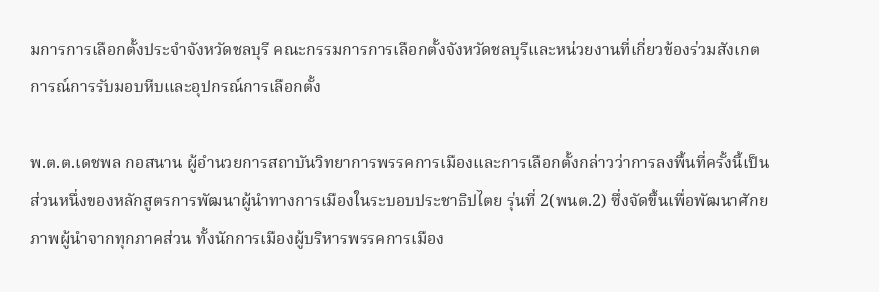มการการเลือกตั้งประจำจังหวัดชลบุรี คณะกรรมการการเลือกตั้งจังหวัดชลบุรีและหน่วยงานที่เกี่ยวข้องร่วมสังเกตการณ์การรับมอบหีบและอุปกรณ์การเลือกตั้ง

พ.ต.ต.เดชพล กอสนาน ผู้อำนวยการสถาบันวิทยาการพรรคการเมืองและการเลือกตั้งกล่าวว่าการลงพื้นที่ครั้งนี้เป็นส่วนหนึ่งของหลักสูตรการพัฒนาผู้นำทางการเมืองในระบอบประชาธิปไตย รุ่นที่ 2(พนต.2) ซึ่งจัดขึ้นเพื่อพัฒนาศักยภาพผู้นำจากทุกภาคส่วน ทั้งนักการเมืองผู้บริหารพรรคการเมือง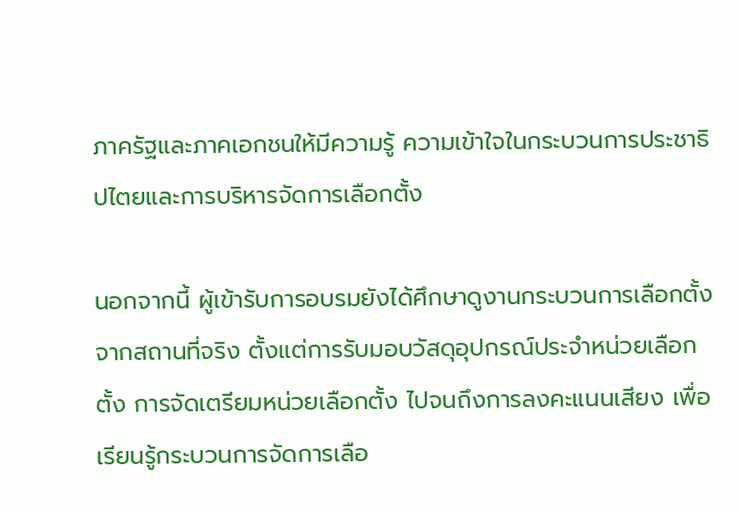ภาครัฐและภาคเอกชนให้มีความรู้ ความเข้าใจในกระบวนการประชาธิปไตยและการบริหารจัดการเลือกตั้ง

นอกจากนี้ ผู้เข้ารับการอบรมยังได้ศึกษาดูงานกระบวนการเลือกตั้งจากสถานที่จริง ตั้งแต่การรับมอบวัสดุอุปกรณ์ประจำหน่วยเลือกตั้ง การจัดเตรียมหน่วยเลือกตั้ง ไปจนถึงการลงคะแนนเสียง เพื่อเรียนรู้กระบวนการจัดการเลือ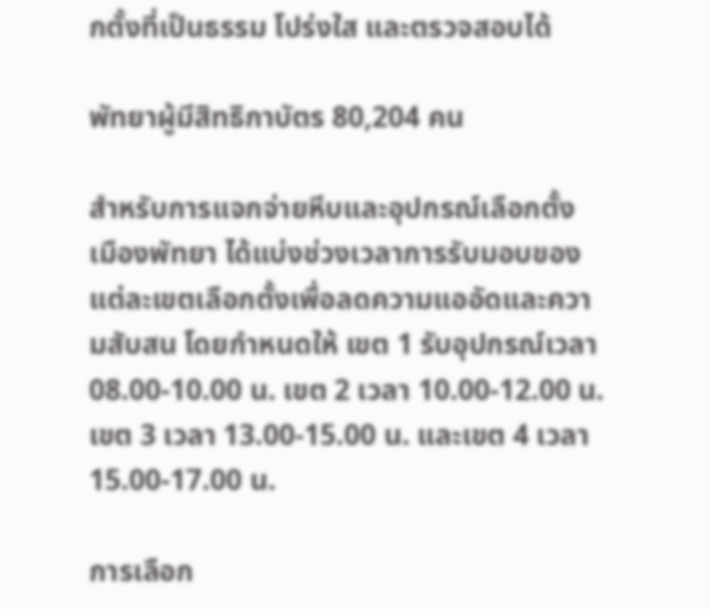กตั้งที่เป็นธรรม โปร่งใส และตรวจสอบได้

พัทยาผู้มีสิทธิกาบัตร 80,204 คน

สำหรับการแจกจ่ายหีบและอุปกรณ์เลือกตั้ง เมืองพัทยา ได้แบ่งช่วงเวลาการรับมอบของแต่ละเขตเลือกตั้งเพื่อลดความแออัดและความสับสน โดยกำหนดให้ เขต 1 รับอุปกรณ์เวลา 08.00-10.00 น. เขต 2 เวลา 10.00-12.00 น.เขต 3 เวลา 13.00-15.00 น. และเขต 4 เวลา 15.00-17.00 น.

การเลือก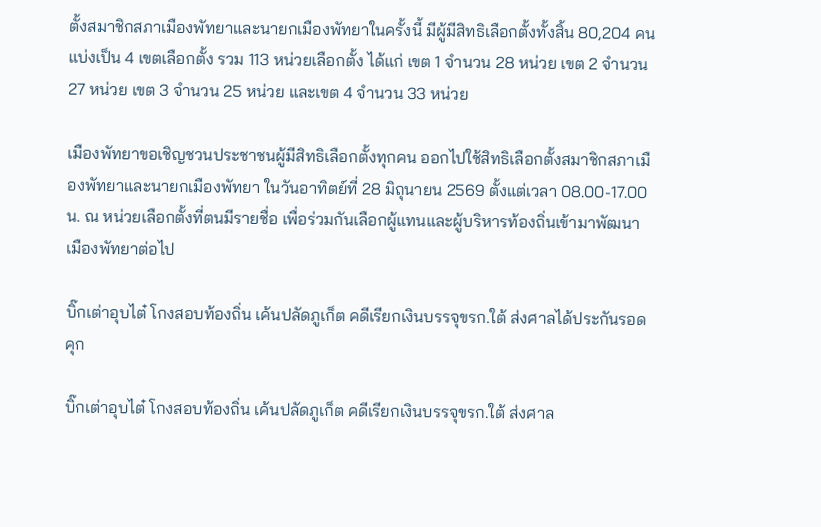ตั้งสมาชิกสภาเมืองพัทยาและนายกเมืองพัทยาในครั้งนี้ มีผู้มีสิทธิเลือกตั้งทั้งสิ้น 80,204 คน แบ่งเป็น 4 เขตเลือกตั้ง รวม 113 หน่วยเลือกตั้ง ได้แก่ เขต 1 จำนวน 28 หน่วย เขต 2 จำนวน 27 หน่วย เขต 3 จำนวน 25 หน่วย และเขต 4 จำนวน 33 หน่วย

เมืองพัทยาขอเชิญชวนประชาชนผู้มีสิทธิเลือกตั้งทุกคน ออกไปใช้สิทธิเลือกตั้งสมาชิกสภาเมืองพัทยาและนายกเมืองพัทยา ในวันอาทิตย์ที่ 28 มิถุนายน 2569 ตั้งแต่เวลา 08.00-17.00 น. ณ หน่วยเลือกตั้งที่ตนมีรายชื่อ เพื่อร่วมกันเลือกผู้แทนและผู้บริหารท้องถิ่นเข้ามาพัฒนาเมืองพัทยาต่อไป

บิ๊กเต่าอุบไต๋ โกงสอบท้องถิ่น เค้นปลัดภูเก็ต คดีเรียกเงินบรรจุขรก.ใต้ ส่งศาลได้ประกันรอดคุก

บิ๊กเต่าอุบไต๋ โกงสอบท้องถิ่น เค้นปลัดภูเก็ต คดีเรียกเงินบรรจุขรก.ใต้ ส่งศาล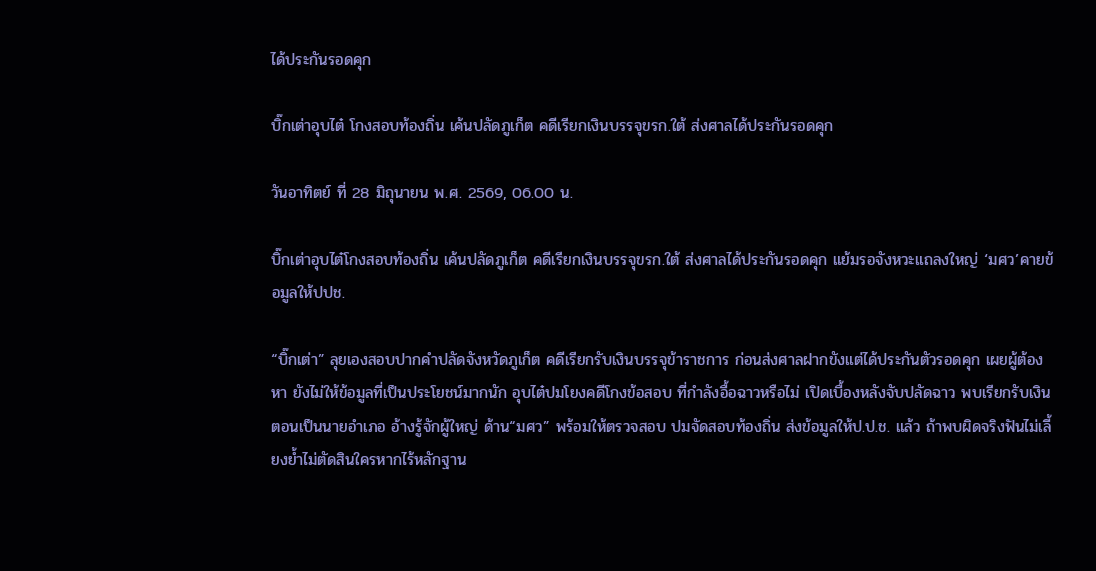ได้ประกันรอดคุก

บิ๊กเต่าอุบไต๋ โกงสอบท้องถิ่น เค้นปลัดภูเก็ต คดีเรียกเงินบรรจุขรก.ใต้ ส่งศาลได้ประกันรอดคุก

วันอาทิตย์ ที่ 28 มิถุนายน พ.ศ. 2569, 06.00 น.

บิ๊กเต่าอุบไต๋โกงสอบท้องถิ่น เค้นปลัดภูเก็ต คดีเรียกเงินบรรจุขรก.ใต้ ส่งศาลได้ประกันรอดคุก แย้มรอจังหวะแถลงใหญ่ ‘มศว’คายข้อมูลให้ปปช.

“บิ๊กเต่า” ลุยเองสอบปากคำปลัดจังหวัดภูเก็ต คดีเรียกรับเงินบรรจุข้าราชการ ก่อนส่งศาลฝากขังแต่ได้ประกันตัวรอดคุก เผยผู้ต้องหา ยังไม่ให้ข้อมูลที่เป็นประโยชน์มากนัก อุบไต๋ปมโยงคดีโกงข้อสอบ ที่กำลังอื้อฉาวหรือไม่ เปิดเบื้องหลังจับปลัดฉาว พบเรียกรับเงินตอนเป็นนายอำเภอ อ้างรู้จักผู้ใหญ่ ด้าน“มศว” พร้อมให้ตรวจสอบ ปมจัดสอบท้องถิ่น ส่งข้อมูลให้ป.ป.ช. แล้ว ถ้าพบผิดจริงฟันไม่เลี้ยงย้ำไม่ตัดสินใครหากไร้หลักฐาน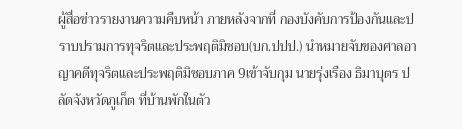ผู้สื่อข่าวรายงานความคืบหน้า ภายหลังจากที่ กองบังคับการป้องกันและปราบปรามการทุจริตและประพฤติมิชอบ(บก.ปปป.) นำหมายจับของศาลอาญาคดีทุจริตและประพฤติมิชอบภาค 9เข้าจับกุม นายรุ่งเรือง ธิมาบุตร ปลัดจังหวัดภูเก็ต ที่บ้านพักในตัว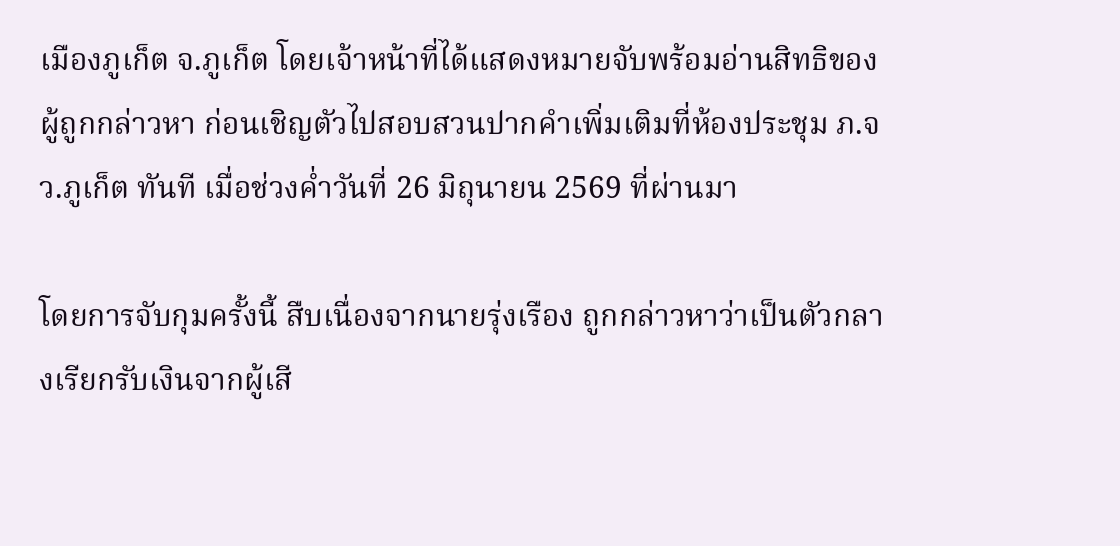เมืองภูเก็ต จ.ภูเก็ต โดยเจ้าหน้าที่ได้แสดงหมายจับพร้อมอ่านสิทธิของผู้ถูกกล่าวหา ก่อนเชิญตัวไปสอบสวนปากคำเพิ่มเติมที่ห้องประชุม ภ.จว.ภูเก็ต ทันที เมื่อช่วงค่ำวันที่ 26 มิถุนายน 2569 ที่ผ่านมา

โดยการจับกุมครั้งนี้ สืบเนื่องจากนายรุ่งเรือง ถูกกล่าวหาว่าเป็นตัวกลางเรียกรับเงินจากผู้เสี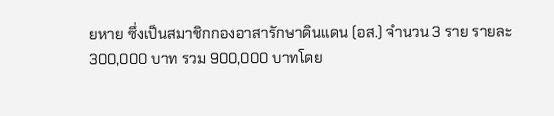ยหาย ซึ่งเป็นสมาชิกกองอาสารักษาดินแดน (อส.) จำนวน 3 ราย รายละ 300,000 บาท รวม 900,000 บาทโดย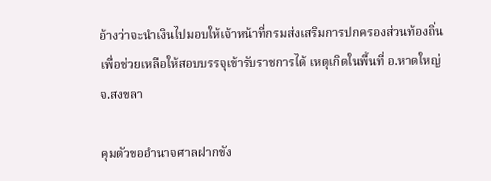อ้างว่าจะนำเงินไปมอบให้เจ้าหน้าที่กรมส่งเสริมการปกครองส่วนท้องถิ่น เพื่อช่วยเหลือให้สอบบรรจุเข้ารับราชการได้ เหตุเกิดในพื้นที่ อ.หาดใหญ่ จ.สงขลา

คุมตัวขออำนาจศาลฝากขัง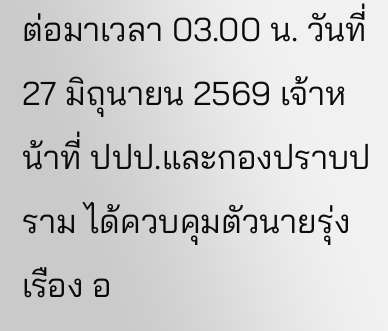ต่อมาเวลา 03.00 น. วันที่ 27 มิถุนายน 2569 เจ้าหน้าที่ ปปป.และกองปราบปราม ได้ควบคุมตัวนายรุ่งเรือง อ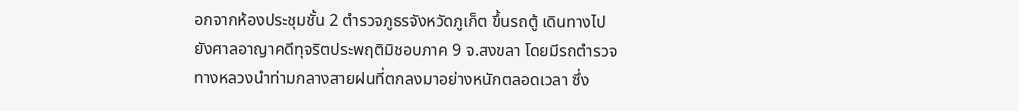อกจากห้องประชุมชั้น 2 ตำรวจภูธรจังหวัดภูเก็ต ขึ้นรถตู้ เดินทางไปยังศาลอาญาคดีทุจริตประพฤติมิชอบภาค 9 จ.สงขลา โดยมีรถตำรวจทางหลวงนำท่ามกลางสายฝนที่ตกลงมาอย่างหนักตลอดเวลา ซึ่ง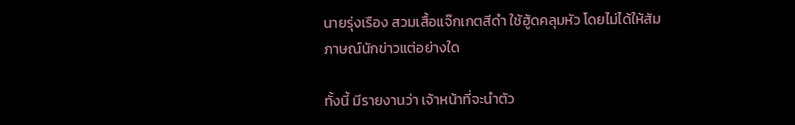นายรุ่งเรือง สวมเสื้อแจ๊กเกตสีดำ ใช้ฮู้ดคลุมหัว โดยไม่ได้ให้สัมภาษณ์นักข่าวแต่อย่างใด

ทั้งนี้ มีรายงานว่า เจ้าหน้าที่จะนำตัว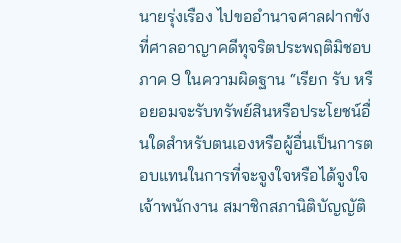นายรุ่งเรือง ไปขออำนาจศาลฝากขังที่ศาลอาญาคดีทุจริตประพฤติมิชอบภาค 9 ในความผิดฐาน “เรียก รับ หรือยอมจะรับทรัพย์สินหรือประโยชน์อื่นใดสำหรับตนเองหรือผู้อื่นเป็นการตอบแทนในการที่จะจูงใจหรือได้จูงใจเจ้าพนักงาน สมาชิกสภานิติบัญญัติ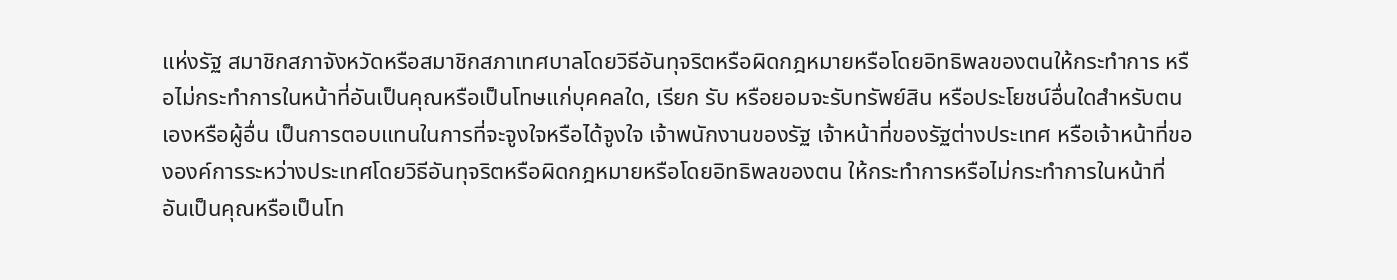แห่งรัฐ สมาชิกสภาจังหวัดหรือสมาชิกสภาเทศบาลโดยวิธีอันทุจริตหรือผิดกฎหมายหรือโดยอิทธิพลของตนให้กระทำการ หรือไม่กระทำการในหน้าที่อันเป็นคุณหรือเป็นโทษแก่บุคคลใด, เรียก รับ หรือยอมจะรับทรัพย์สิน หรือประโยชน์อื่นใดสำหรับตนเองหรือผู้อื่น เป็นการตอบแทนในการที่จะจูงใจหรือได้จูงใจ เจ้าพนักงานของรัฐ เจ้าหน้าที่ของรัฐต่างประเทศ หรือเจ้าหน้าที่ขององค์การระหว่างประเทศโดยวิธีอันทุจริตหรือผิดกฎหมายหรือโดยอิทธิพลของตน ให้กระทำการหรือไม่กระทำการในหน้าที่ อันเป็นคุณหรือเป็นโท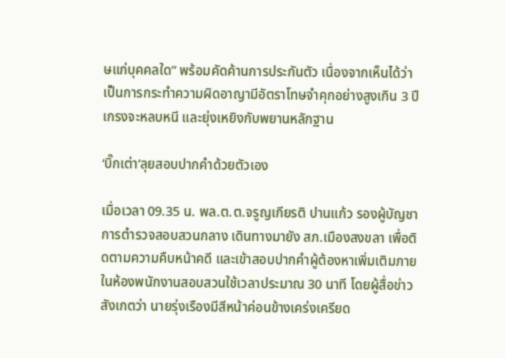ษแก่บุคคลใด” พร้อมคัดค้านการประกันตัว เนื่องจากเห็นได้ว่า เป็นการกระทำความผิดอาญามีอัตราโทษจำคุกอย่างสูงเกิน 3 ปี เกรงจะหลบหนี และยุ่งเหยิงกับพยานหลักฐาน

‘บิ๊กเต่า’ลุยสอบปากคำด้วยตัวเอง

เมื่อเวลา 09.35 น. พล.ต.ต.จรูญเกียรติ ปานแก้ว รองผู้บัญชาการตำรวจสอบสวนกลาง เดินทางมายัง สภ.เมืองสงขลา เพื่อติดตามความคืบหน้าคดี และเข้าสอบปากคำผู้ต้องหาเพิ่มเติมภายในห้องพนักงานสอบสวนใช้เวลาประมาณ 30 นาที โดยผู้สื่อข่าวสังเกตว่า นายรุ่งเรืองมีสีหน้าค่อนข้างเคร่งเครียด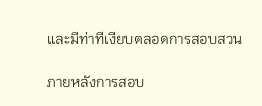และมีท่าทีเงียบตลอดการสอบสวน

ภายหลังการสอบ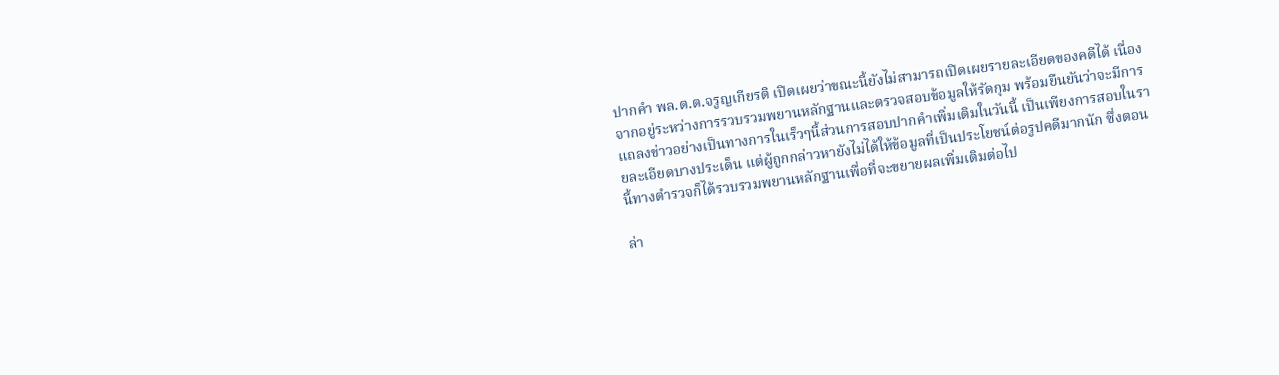ปากคำ พล.ต.ต.จรูญเกียรติ เปิดเผยว่าขณะนี้ยังไม่สามารถเปิดเผยรายละเอียดของคดีได้ เนื่องจากอยู่ระหว่างการรวบรวมพยานหลักฐานและตรวจสอบข้อมูลให้รัดกุม พร้อมยืนยันว่าจะมีการแถลงข่าวอย่างเป็นทางการในเร็วๆนี้ส่วนการสอบปากคำเพิ่มเติมในวันนี้ เป็นเพียงการสอบในรายละเอียดบางประเด็น แต่ผู้ถูกกล่าวหายังไม่ได้ให้ข้อมูลที่เป็นประโยชน์ต่อรูปคดีมากนัก ซึ่งตอนนี้ทางตำรวจก็ได้รวบรวมพยานหลักฐานเพื่อที่จะขยายผลเพิ่มเติมต่อไป

ล่า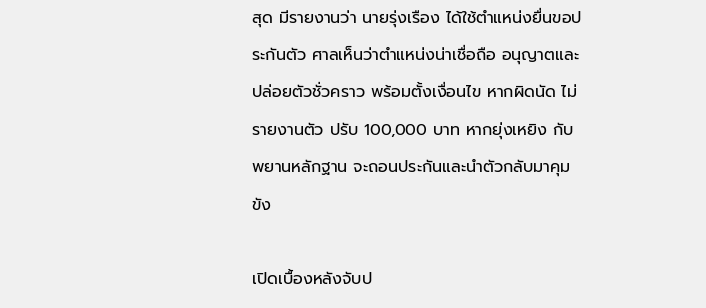สุด มีรายงานว่า นายรุ่งเรือง ได้ใช้ตำแหน่งยื่นขอประกันตัว ศาลเห็นว่าตำแหน่งน่าเชื่อถือ อนุญาตและปล่อยตัวชั่วคราว พร้อมตั้งเงื่อนไข หากผิดนัด ไม่รายงานตัว ปรับ 100,000 บาท หากยุ่งเหยิง กับพยานหลักฐาน จะถอนประกันและนำตัวกลับมาคุมขัง

เปิดเบื้องหลังจับป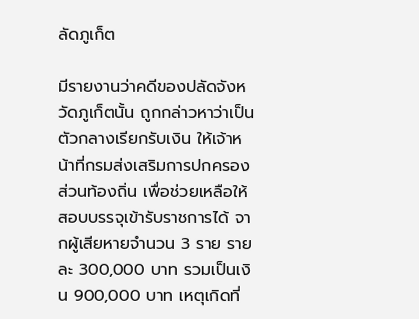ลัดภูเก็ต

มีรายงานว่าคดีของปลัดจังหวัดภูเก็ตนั้น ถูกกล่าวหาว่าเป็น ตัวกลางเรียกรับเงิน ให้เจ้าหน้าที่กรมส่งเสริมการปกครองส่วนท้องถิ่น เพื่อช่วยเหลือให้สอบบรรจุเข้ารับราชการได้ จากผู้เสียหายจำนวน 3 ราย รายละ 300,000 บาท รวมเป็นเงิน 900,000 บาท เหตุเกิดที่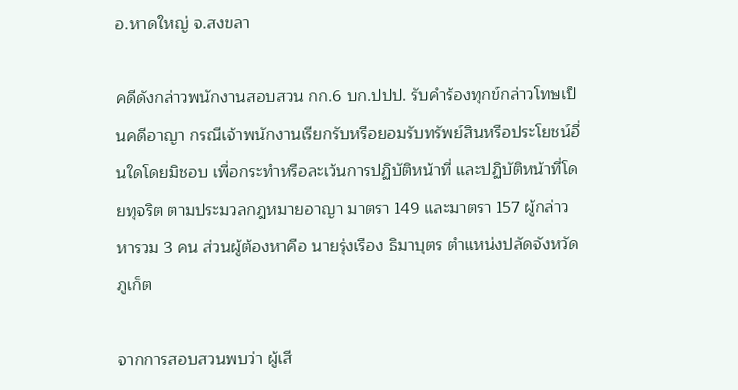อ.หาดใหญ่ จ.สงขลา

คดีดังกล่าวพนักงานสอบสวน กก.6 บก.ปปป. รับคำร้องทุกข์กล่าวโทษเป็นคดีอาญา กรณีเจ้าพนักงานเรียกรับหรือยอมรับทรัพย์สินหรือประโยชน์อื่นใดโดยมิชอบ เพื่อกระทำหรือละเว้นการปฏิบัติหน้าที่ และปฏิบัติหน้าที่โดยทุจริต ตามประมวลกฎหมายอาญา มาตรา 149 และมาตรา 157 ผู้กล่าวหารวม 3 คน ส่วนผู้ต้องหาคือ นายรุ่งเรือง ธิมาบุตร ตำแหน่งปลัดจังหวัดภูเก็ต

จากการสอบสวนพบว่า ผู้เสี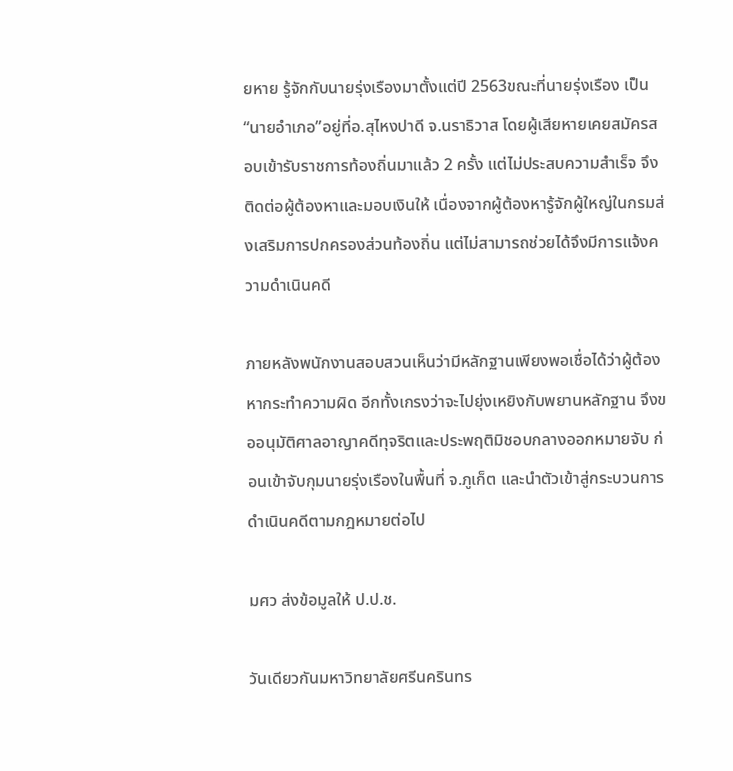ยหาย รู้จักกับนายรุ่งเรืองมาตั้งแต่ปี 2563ขณะที่นายรุ่งเรือง เป็น “นายอำเภอ”อยู่ที่อ.สุไหงปาดี จ.นราธิวาส โดยผู้เสียหายเคยสมัครสอบเข้ารับราชการท้องถิ่นมาแล้ว 2 ครั้ง แต่ไม่ประสบความสำเร็จ จึงติดต่อผู้ต้องหาและมอบเงินให้ เนื่องจากผู้ต้องหารู้จักผู้ใหญ่ในกรมส่งเสริมการปกครองส่วนท้องถิ่น แต่ไม่สามารถช่วยได้จึงมีการแจ้งความดำเนินคดี

ภายหลังพนักงานสอบสวนเห็นว่ามีหลักฐานเพียงพอเชื่อได้ว่าผู้ต้องหากระทำความผิด อีกทั้งเกรงว่าจะไปยุ่งเหยิงกับพยานหลักฐาน จึงขออนุมัติศาลอาญาคดีทุจริตและประพฤติมิชอบกลางออกหมายจับ ก่อนเข้าจับกุมนายรุ่งเรืองในพื้นที่ จ.ภูเก็ต และนำตัวเข้าสู่กระบวนการดำเนินคดีตามกฎหมายต่อไป

มศว ส่งข้อมูลให้ ป.ป.ช.

วันเดียวกันมหาวิทยาลัยศรีนครินทร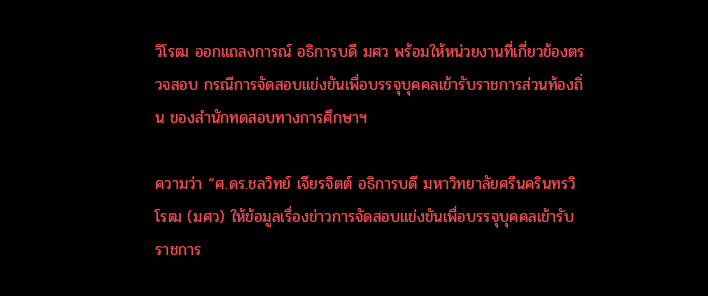วิโรฒ ออกแถลงการณ์ อธิการบดี มศว พร้อมให้หน่วยงานที่เกี่ยวข้องตรวจสอบ กรณีการจัดสอบแข่งขันเพื่อบรรจุบุคคลเข้ารับราชการส่วนท้องถิ่น ของสำนักทดสอบทางการศึกษาฯ

ความว่า “ศ.ดร.ชลวิทย์ เจียรจิตต์ อธิการบดี มหาวิทยาลัยศรีนครินทรวิโรฒ (มศว) ให้ข้อมูลเรื่องข่าวการจัดสอบแข่งขันเพื่อบรรจุบุคคลเข้ารับราชการ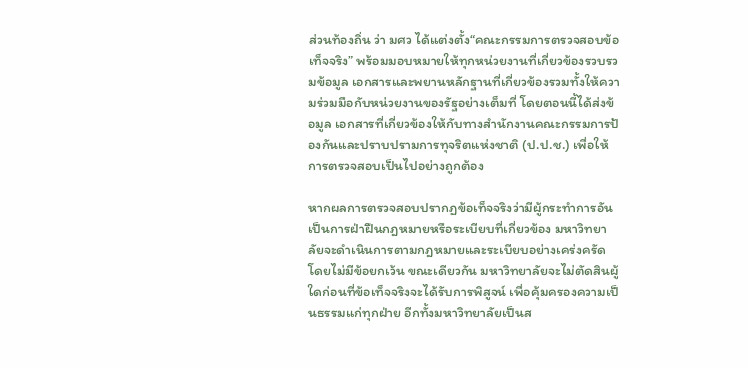ส่วนท้องถิ่น ว่า มศว ได้แต่งตั้ง“คณะกรรมการตรวจสอบข้อเท็จจริง” พร้อมมอบหมายให้ทุกหน่วยงานที่เกี่ยวข้องรวบรวมข้อมูล เอกสารและพยานหลักฐานที่เกี่ยวข้องรวมทั้งให้ความร่วมมือกับหน่วยงานของรัฐอย่างเต็มที่ โดยตอนนี้ได้ส่งข้อมูล เอกสารที่เกี่ยวข้องให้กับทางสำนักงานคณะกรรมการป้องกันและปราบปรามการทุจริตแห่งชาติ (ป.ป.ช.) เพื่อให้การตรวจสอบเป็นไปอย่างถูกต้อง

หากผลการตรวจสอบปรากฏข้อเท็จจริงว่ามีผู้กระทำการอันเป็นการฝ่าฝืนกฎหมายหรือระเบียบที่เกี่ยวข้อง มหาวิทยาลัยจะดำเนินการตามกฎหมายและระเบียบอย่างเคร่งครัดโดยไม่มีข้อยกเว้น ขณะเดียวกัน มหาวิทยาลัยจะไม่ตัดสินผู้ใดก่อนที่ข้อเท็จจริงจะได้รับการพิสูจน์ เพื่อคุ้มครองความเป็นธรรมแก่ทุกฝ่าย อีกทั้งมหาวิทยาลัยเป็นส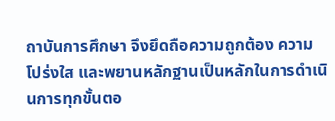ถาบันการศึกษา จึงยึดถือความถูกต้อง ความโปร่งใส และพยานหลักฐานเป็นหลักในการดำเนินการทุกขั้นตอ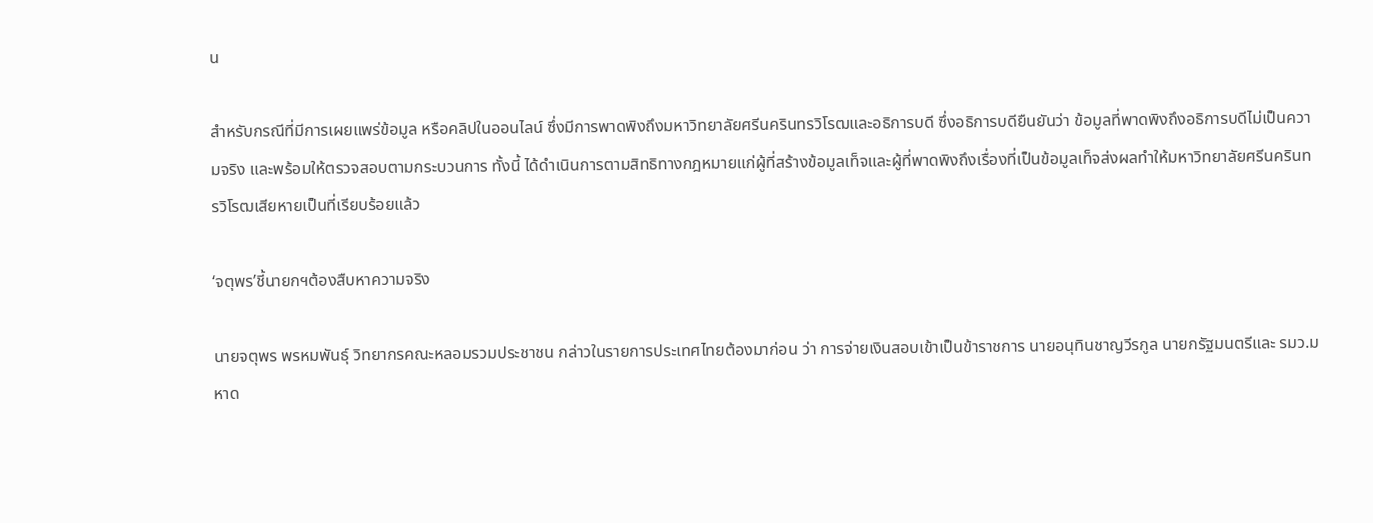น

สำหรับกรณีที่มีการเผยแพร่ข้อมูล หรือคลิปในออนไลน์ ซึ่งมีการพาดพิงถึงมหาวิทยาลัยศรีนครินทรวิโรฒและอธิการบดี ซึ่งอธิการบดียืนยันว่า ข้อมูลที่พาดพิงถึงอธิการบดีไม่เป็นความจริง และพร้อมให้ตรวจสอบตามกระบวนการ ทั้งนี้ ได้ดำเนินการตามสิทธิทางกฎหมายแก่ผู้ที่สร้างข้อมูลเท็จและผู้ที่พาดพิงถึงเรื่องที่เป็นข้อมูลเท็จส่งผลทำให้มหาวิทยาลัยศรีนครินทรวิโรฒเสียหายเป็นที่เรียบร้อยแล้ว

‘จตุพร’ชี้นายกฯต้องสืบหาความจริง

นายจตุพร พรหมพันธุ์ วิทยากรคณะหลอมรวมประชาชน กล่าวในรายการประเทศไทยต้องมาก่อน ว่า การจ่ายเงินสอบเข้าเป็นข้าราชการ นายอนุทินชาญวีรกูล นายกรัฐมนตรีและ รมว.มหาด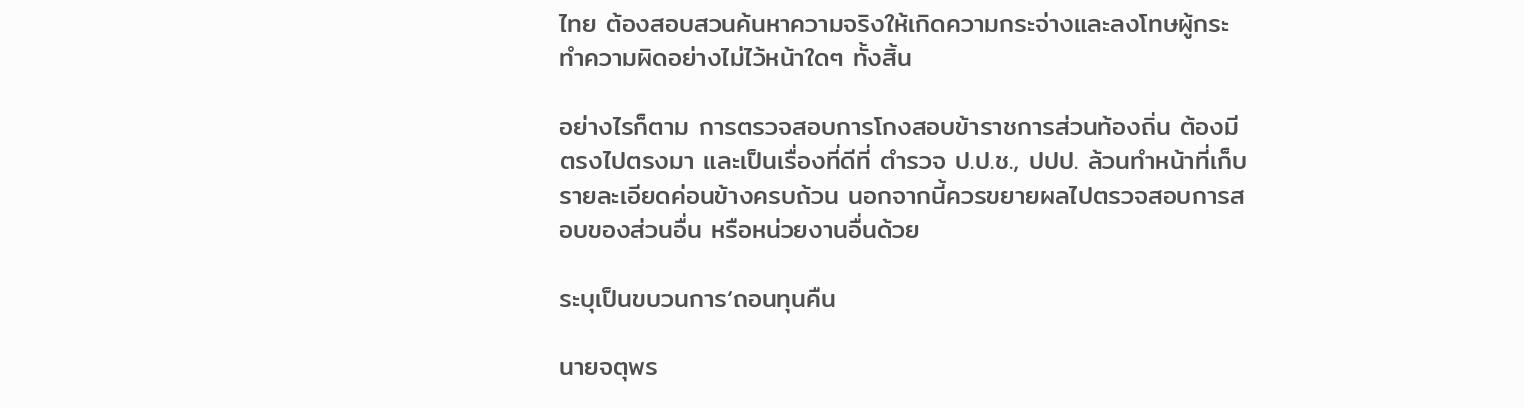ไทย ต้องสอบสวนค้นหาความจริงให้เกิดความกระจ่างและลงโทษผู้กระทำความผิดอย่างไม่ไว้หน้าใดๆ ทั้งสิ้น

อย่างไรก็ตาม การตรวจสอบการโกงสอบข้าราชการส่วนท้องถิ่น ต้องมีตรงไปตรงมา และเป็นเรื่องที่ดีที่ ตำรวจ ป.ป.ช., ปปป. ล้วนทำหน้าที่เก็บรายละเอียดค่อนข้างครบถ้วน นอกจากนี้ควรขยายผลไปตรวจสอบการสอบของส่วนอื่น หรือหน่วยงานอื่นด้วย

ระบุเป็นขบวนการ‘ถอนทุนคืน

นายจตุพร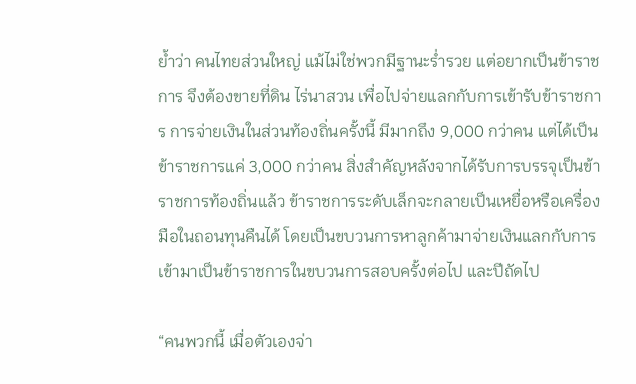ย้ำว่า คนไทยส่วนใหญ่ แม้ไม่ใช่พวกมีฐานะร่ำรวย แต่อยากเป็นข้าราชการ จึงต้องขายที่ดิน ไร่นาสวน เพื่อไปจ่ายแลกกับการเข้ารับข้าราชการ การจ่ายเงินในส่วนท้องถิ่นครั้งนี้ มีมากถึง 9,000 กว่าคน แต่ได้เป็นข้าราชการแค่ 3,000 กว่าคน สิ่งสำคัญหลังจากได้รับการบรรจุเป็นข้าราชการท้องถิ่นแล้ว ข้าราชการระดับเล็กจะกลายเป็นเหยื่อหรือเครื่องมือในถอนทุนคืนได้ โดยเป็นขบวนการหาลูกค้ามาจ่ายเงินแลกกับการเข้ามาเป็นข้าราชการในขบวนการสอบครั้งต่อไป และปีถัดไป

“คนพวกนี้ เมื่อตัวเองจ่า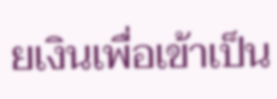ยเงินเพื่อเข้าเป็น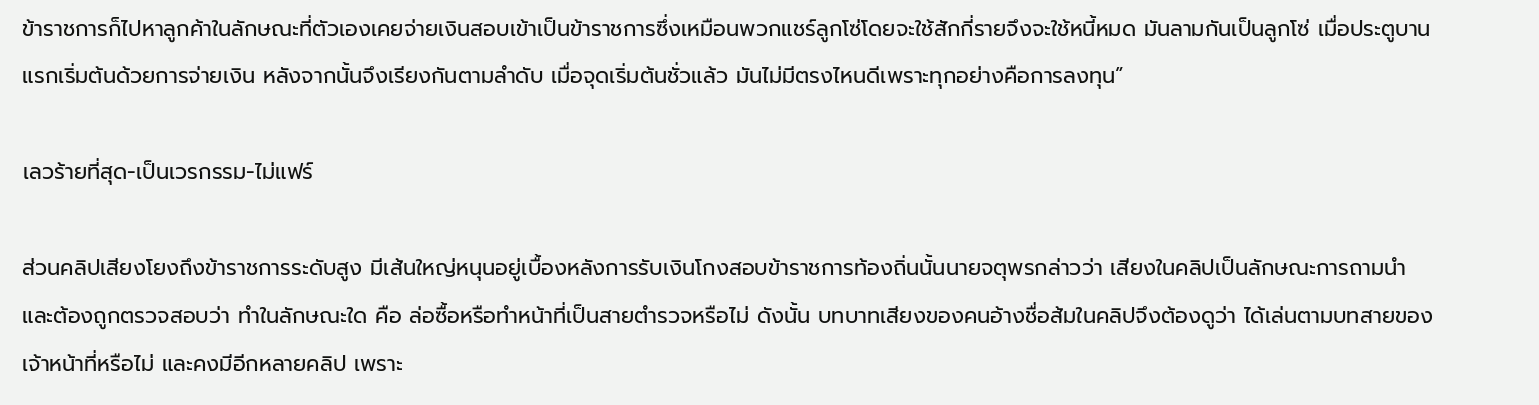ข้าราชการก็ไปหาลูกค้าในลักษณะที่ตัวเองเคยจ่ายเงินสอบเข้าเป็นข้าราชการซึ่งเหมือนพวกแชร์ลูกโซ่โดยจะใช้สักกี่รายจึงจะใช้หนี้หมด มันลามกันเป็นลูกโซ่ เมื่อประตูบานแรกเริ่มต้นด้วยการจ่ายเงิน หลังจากนั้นจึงเรียงกันตามลำดับ เมื่อจุดเริ่มต้นชั่วแล้ว มันไม่มีตรงไหนดีเพราะทุกอย่างคือการลงทุน”

เลวร้ายที่สุด-เป็นเวรกรรม-ไม่แฟร์

ส่วนคลิปเสียงโยงถึงข้าราชการระดับสูง มีเส้นใหญ่หนุนอยู่เบื้องหลังการรับเงินโกงสอบข้าราชการท้องถิ่นนั้นนายจตุพรกล่าวว่า เสียงในคลิปเป็นลักษณะการถามนำ และต้องถูกตรวจสอบว่า ทำในลักษณะใด คือ ล่อซื้อหรือทำหน้าที่เป็นสายตำรวจหรือไม่ ดังนั้น บทบาทเสียงของคนอ้างชื่อส้มในคลิปจึงต้องดูว่า ได้เล่นตามบทสายของเจ้าหน้าที่หรือไม่ และคงมีอีกหลายคลิป เพราะ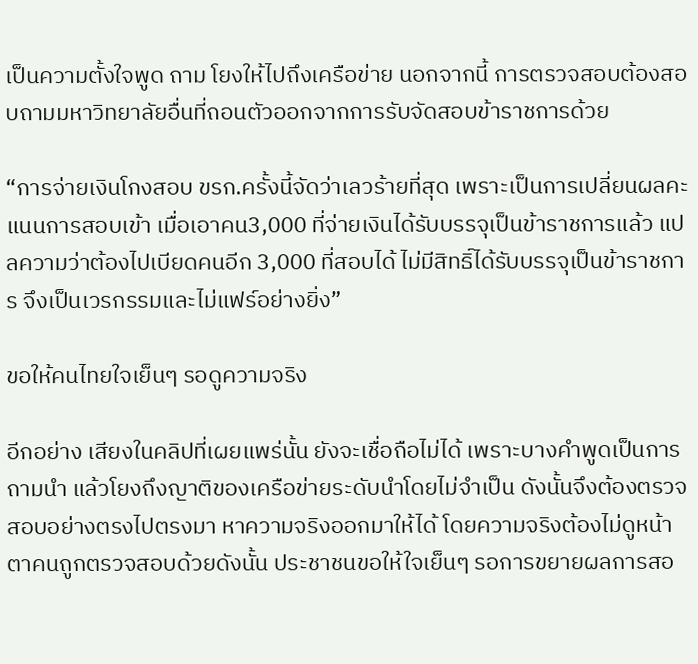เป็นความตั้งใจพูด ถาม โยงให้ไปถึงเครือข่าย นอกจากนี้ การตรวจสอบต้องสอบถามมหาวิทยาลัยอื่นที่ถอนตัวออกจากการรับจัดสอบข้าราชการด้วย

“การจ่ายเงินโกงสอบ ขรก.ครั้งนี้จัดว่าเลวร้ายที่สุด เพราะเป็นการเปลี่ยนผลคะแนนการสอบเข้า เมื่อเอาคน3,000 ที่จ่ายเงินได้รับบรรจุเป็นข้าราชการแล้ว แปลความว่าต้องไปเบียดคนอีก 3,000 ที่สอบได้ ไม่มีสิทธิ์ได้รับบรรจุเป็นข้าราชการ จึงเป็นเวรกรรมและไม่แฟร์อย่างยิ่ง”

ขอให้คนไทยใจเย็นๆ รอดูความจริง

อีกอย่าง เสียงในคลิปที่เผยแพร่นั้น ยังจะเชื่อถือไม่ได้ เพราะบางคำพูดเป็นการถามนำ แล้วโยงถึงญาติของเครือข่ายระดับนำโดยไม่จำเป็น ดังนั้นจึงต้องตรวจสอบอย่างตรงไปตรงมา หาความจริงออกมาให้ได้ โดยความจริงต้องไม่ดูหน้าตาคนถูกตรวจสอบด้วยดังนั้น ประชาชนขอให้ใจเย็นๆ รอการขยายผลการสอ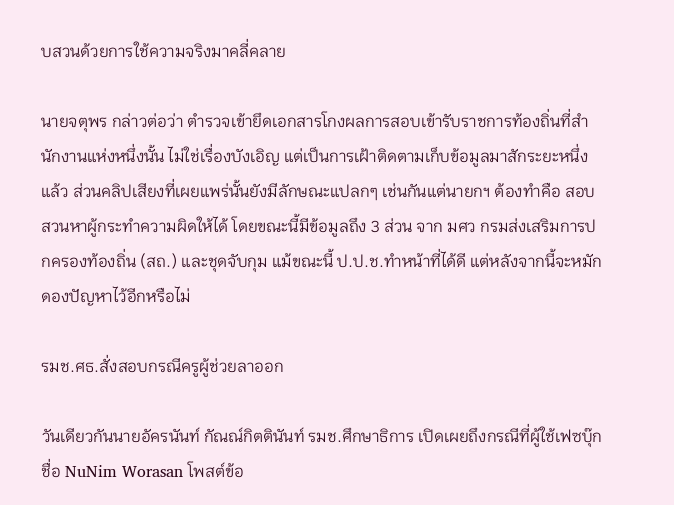บสวนด้วยการใช้ความจริงมาคลี่คลาย

นายจตุพร กล่าวต่อว่า ตำรวจเข้ายึดเอกสารโกงผลการสอบเข้ารับราชการท้องถิ่นที่สำนักงานแห่งหนึ่งนั้น ไม่ใช่เรื่องบังเอิญ แต่เป็นการเฝ้าติดตามเก็บข้อมูลมาสักระยะหนึ่งแล้ว ส่วนคลิปเสียงที่เผยแพร่นั้นยังมีลักษณะแปลกๆ เช่นกันแต่นายกฯ ต้องทำคือ สอบสวนหาผู้กระทำความผิดให้ได้ โดยขณะนี้มีข้อมูลถึง 3 ส่วน จาก มศว กรมส่งเสริมการปกครองท้องถิ่น (สถ.) และชุดจับกุม แม้ขณะนี้ ป.ป.ช.ทำหน้าที่ได้ดี แต่หลังจากนี้จะหมักดองปัญหาไว้อีกหรือไม่

รมช.ศธ.สั่งสอบกรณีครูผู้ช่วยลาออก

วันเดียวกันนายอัครนันท์ กัณณ์กิตตินันท์ รมช.ศึกษาธิการ เปิดเผยถึงกรณีที่ผู้ใช้เฟซบุ๊กชื่อ NuNim Worasan โพสต์ข้อ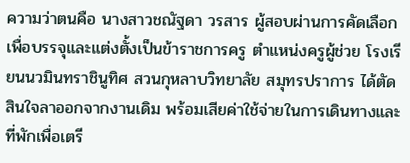ความว่าตนคือ นางสาวชณัฐดา วรสาร ผู้สอบผ่านการคัดเลือกเพื่อบรรจุและแต่งตั้งเป็นข้าราชการครู ตำแหน่งครูผู้ช่วย โรงเรียนนวมินทราชินูทิศ สวนกุหลาบวิทยาลัย สมุทรปราการ ได้ตัดสินใจลาออกจากงานเดิม พร้อมเสียค่าใช้จ่ายในการเดินทางและที่พักเพื่อเตรี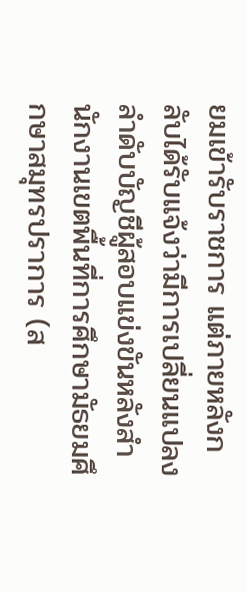ยมเข้ารับราชการ แต่ภายหลังกลับได้รับแจ้งว่ามีการเปลี่ยนแปลงลำดับบัญชีผู้สอบแข่งขันหลังสำนักงานเขตพื้นที่การศึกษามัธยมศึกษาสมุทรปราการ (ส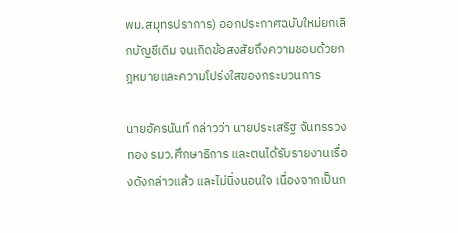พม.สมุทรปราการ) ออกประกาศฉบับใหม่ยกเลิกบัญชีเดิม จนเกิดข้อสงสัยถึงความชอบด้วยกฎหมายและความโปร่งใสของกระบวนการ

นายอัครนันท์ กล่าวว่า นายประเสริฐ จันทรรวงทอง รมว.ศึกษาธิการ และตนได้รับรายงานเรื่องดังกล่าวแล้ว และไม่นิ่งนอนใจ เนื่องจากเป็นก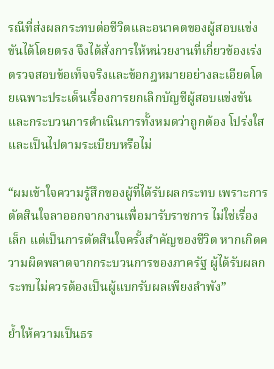รณีที่ส่งผลกระทบต่อชีวิตและอนาคตของผู้สอบแข่งขันได้โดยตรง จึงได้สั่งการให้หน่วยงานที่เกี่ยวข้องเร่งตรวจสอบข้อเท็จจริงและข้อกฎหมายอย่างละเอียดโดยเฉพาะประเด็นเรื่องการยกเลิกบัญชีผู้สอบแข่งขัน และกระบวนการดำเนินการทั้งหมดว่าถูกต้อง โปร่งใส และเป็นไปตามระเบียบหรือไม่

“ผมเข้าใจความรู้สึกของผู้ที่ได้รับผลกระทบ เพราะการตัดสินใจลาออกจากงานเพื่อมารับราชการ ไม่ใช่เรื่องเล็ก แต่เป็นการตัดสินใจครั้งสำคัญของชีวิต หากเกิดความผิดพลาดจากกระบวนการของภาครัฐ ผู้ได้รับผลกระทบไม่ควรต้องเป็นผู้แบกรับผลเพียงลำพัง”

ย้ำให้ความเป็นธร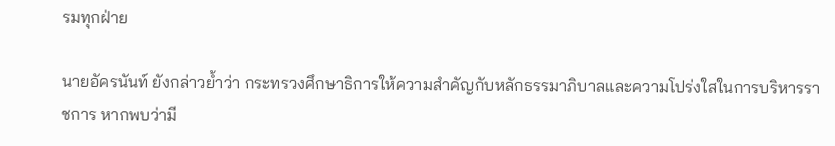รมทุกฝ่าย

นายอัครนันท์ ยังกล่าวย้ำว่า กระทรวงศึกษาธิการให้ความสำคัญกับหลักธรรมาภิบาลและความโปร่งใสในการบริหารราชการ หากพบว่ามี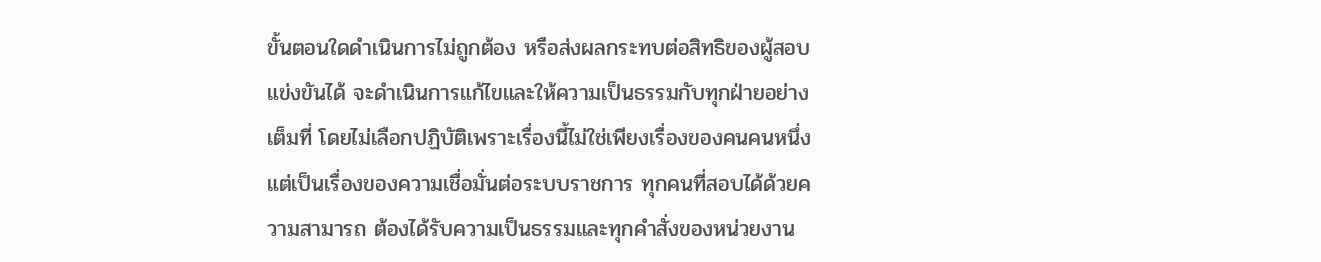ขั้นตอนใดดำเนินการไม่ถูกต้อง หรือส่งผลกระทบต่อสิทธิของผู้สอบแข่งขันได้ จะดำเนินการแก้ไขและให้ความเป็นธรรมกับทุกฝ่ายอย่างเต็มที่ โดยไม่เลือกปฏิบัติเพราะเรื่องนี้ไม่ใช่เพียงเรื่องของคนคนหนึ่ง แต่เป็นเรื่องของความเชื่อมั่นต่อระบบราชการ ทุกคนที่สอบได้ด้วยความสามารถ ต้องได้รับความเป็นธรรมและทุกคำสั่งของหน่วยงาน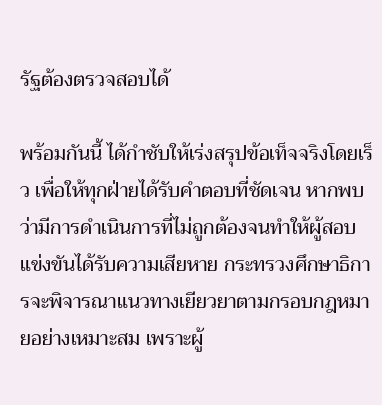รัฐต้องตรวจสอบได้

พร้อมกันนี้ ได้กำชับให้เร่งสรุปข้อเท็จจริงโดยเร็ว เพื่อให้ทุกฝ่ายได้รับคำตอบที่ชัดเจน หากพบว่ามีการดำเนินการที่ไม่ถูกต้องจนทำให้ผู้สอบแข่งขันได้รับความเสียหาย กระทรวงศึกษาธิการจะพิจารณาแนวทางเยียวยาตามกรอบกฎหมายอย่างเหมาะสม เพราะผู้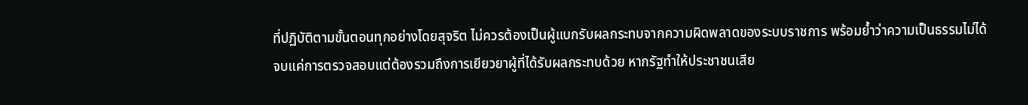ที่ปฏิบัติตามขั้นตอนทุกอย่างโดยสุจริต ไม่ควรต้องเป็นผู้แบกรับผลกระทบจากความผิดพลาดของระบบราชการ พร้อมย้ำว่าความเป็นธรรมไม่ได้จบแค่การตรวจสอบแต่ต้องรวมถึงการเยียวยาผู้ที่ได้รับผลกระทบด้วย หากรัฐทำให้ประชาชนเสีย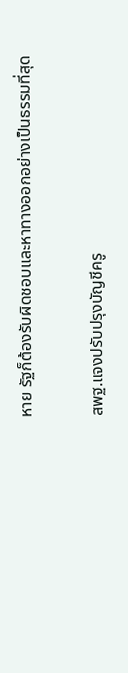หาย รัฐก็ต้องรับผิดชอบและหาทางออกอย่างเป็นธรรมที่สุด

สพฐ.แจงปรับปรุงบัญชีครู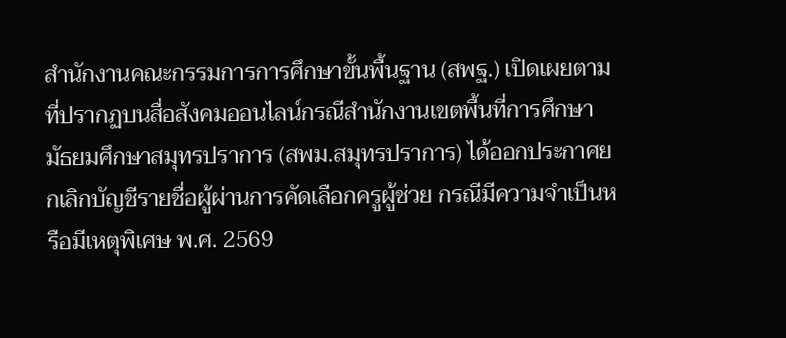สำนักงานคณะกรรมการการศึกษาขั้นพื้นฐาน (สพฐ.) เปิดเผยตามที่ปรากฏบนสื่อสังคมออนไลน์กรณีสำนักงานเขตพื้นที่การศึกษามัธยมศึกษาสมุทรปราการ (สพม.สมุทรปราการ) ได้ออกประกาศยกเลิกบัญชีรายชื่อผู้ผ่านการคัดเลือกครูผู้ช่วย กรณีมีความจำเป็นหรือมีเหตุพิเศษ พ.ศ. 2569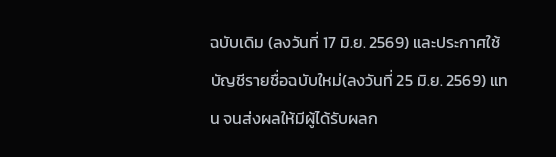ฉบับเดิม (ลงวันที่ 17 มิ.ย. 2569) และประกาศใช้บัญชีรายชื่อฉบับใหม่(ลงวันที่ 25 มิ.ย. 2569) แทน จนส่งผลให้มีผู้ได้รับผลก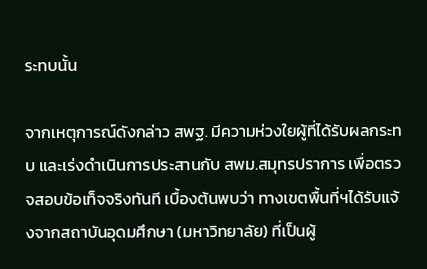ระทบนั้น

จากเหตุการณ์ดังกล่าว สพฐ. มีความห่วงใยผู้ที่ได้รับผลกระทบ และเร่งดำเนินการประสานกับ สพม.สมุทรปราการ เพื่อตรวจสอบข้อเท็จจริงทันที เบื้องต้นพบว่า ทางเขตพื้นที่ฯได้รับแจ้งจากสถาบันอุดมศึกษา (มหาวิทยาลัย) ที่เป็นผู้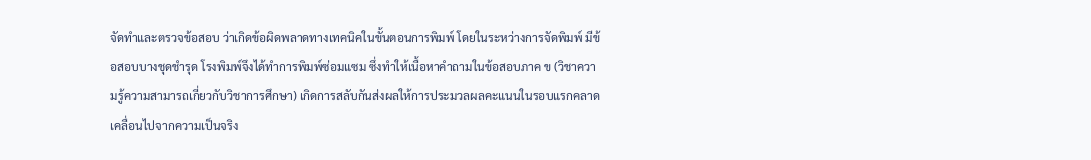จัดทำและตรวจข้อสอบ ว่าเกิดข้อผิดพลาดทางเทคนิคในขั้นตอนการพิมพ์ โดยในระหว่างการจัดพิมพ์ มีข้อสอบบางชุดชำรุด โรงพิมพ์จึงได้ทำการพิมพ์ซ่อมแซม ซึ่งทำให้เนื้อหาคำถามในข้อสอบภาค ข (วิชาความรู้ความสามารถเกี่ยวกับวิชาการศึกษา) เกิดการสลับกันส่งผลให้การประมวลผลคะแนนในรอบแรกคลาดเคลื่อนไปจากความเป็นจริง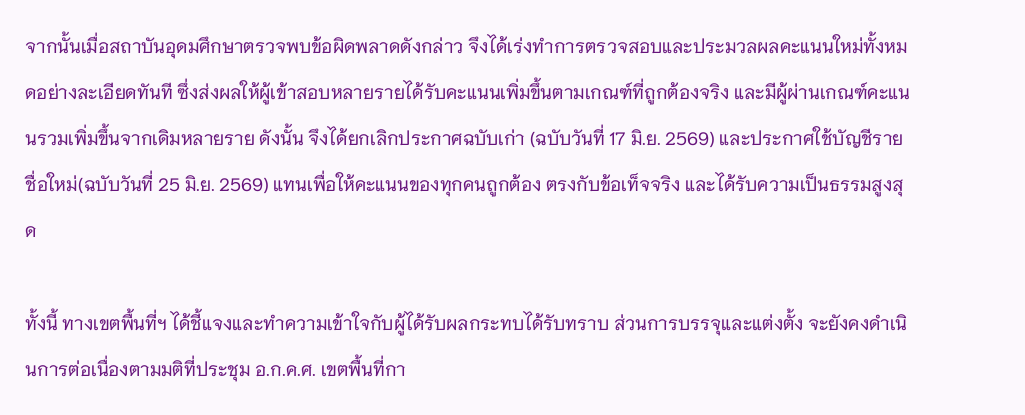จากนั้นเมื่อสถาบันอุดมศึกษาตรวจพบข้อผิดพลาดดังกล่าว จึงได้เร่งทำการตรวจสอบและประมวลผลคะแนนใหม่ทั้งหมดอย่างละเอียดทันที ซึ่งส่งผลให้ผู้เข้าสอบหลายรายได้รับคะแนนเพิ่มขึ้นตามเกณฑ์ที่ถูกต้องจริง และมีผู้ผ่านเกณฑ์คะแนนรวมเพิ่มขึ้นจากเดิมหลายราย ดังนั้น จึงได้ยกเลิกประกาศฉบับเก่า (ฉบับวันที่ 17 มิ.ย. 2569) และประกาศใช้บัญชีรายชื่อใหม่(ฉบับวันที่ 25 มิ.ย. 2569) แทนเพื่อให้คะแนนของทุกคนถูกต้อง ตรงกับข้อเท็จจริง และได้รับความเป็นธรรมสูงสุด

ทั้งนี้ ทางเขตพื้นที่ฯ ได้ชี้แจงและทำความเข้าใจกับผู้ได้รับผลกระทบได้รับทราบ ส่วนการบรรจุและแต่งตั้ง จะยังคงดำเนินการต่อเนื่องตามมติที่ประชุม อ.ก.ค.ศ. เขตพื้นที่กา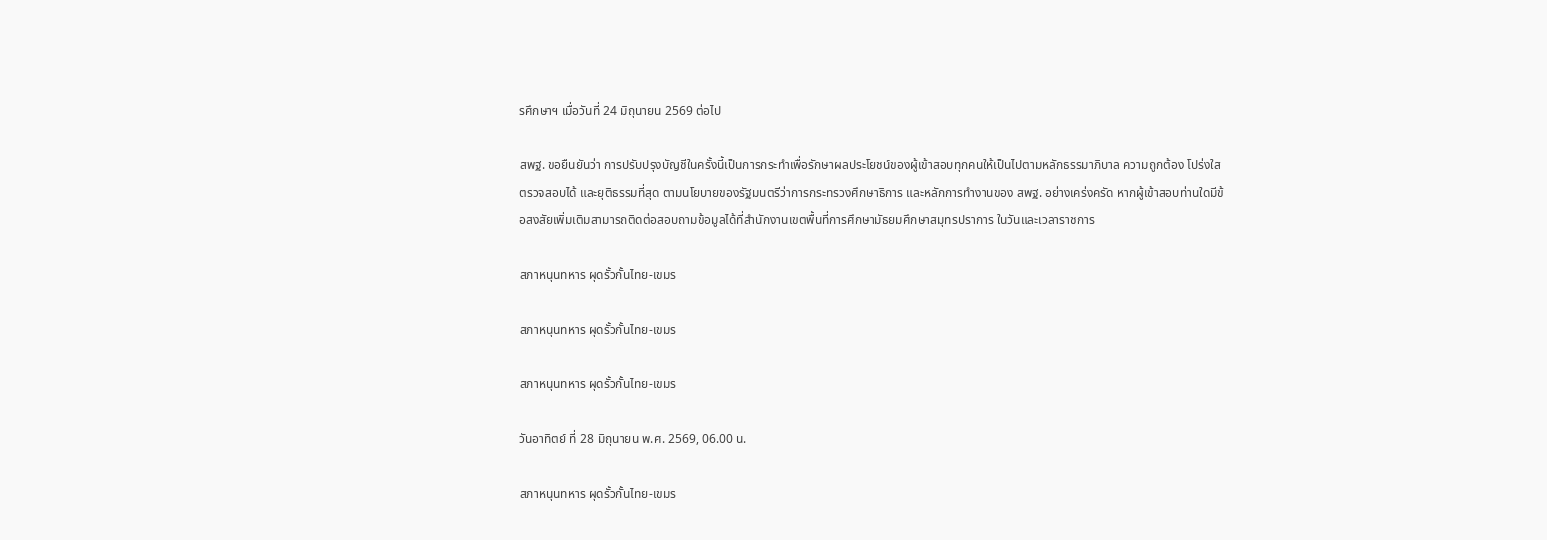รศึกษาฯ เมื่อวันที่ 24 มิถุนายน 2569 ต่อไป

สพฐ. ขอยืนยันว่า การปรับปรุงบัญชีในครั้งนี้เป็นการกระทำเพื่อรักษาผลประโยชน์ของผู้เข้าสอบทุกคนให้เป็นไปตามหลักธรรมาภิบาล ความถูกต้อง โปร่งใส ตรวจสอบได้ และยุติธรรมที่สุด ตามนโยบายของรัฐมนตรีว่าการกระทรวงศึกษาธิการ และหลักการทำงานของ สพฐ. อย่างเคร่งครัด หากผู้เข้าสอบท่านใดมีข้อสงสัยเพิ่มเติมสามารถติดต่อสอบถามข้อมูลได้ที่สำนักงานเขตพื้นที่การศึกษามัธยมศึกษาสมุทรปราการ ในวันและเวลาราชการ

สภาหนุนทหาร ผุดรั้วกั้นไทย-เขมร

สภาหนุนทหาร ผุดรั้วกั้นไทย-เขมร

สภาหนุนทหาร ผุดรั้วกั้นไทย-เขมร

วันอาทิตย์ ที่ 28 มิถุนายน พ.ศ. 2569, 06.00 น.

สภาหนุนทหาร ผุดรั้วกั้นไทย-เขมร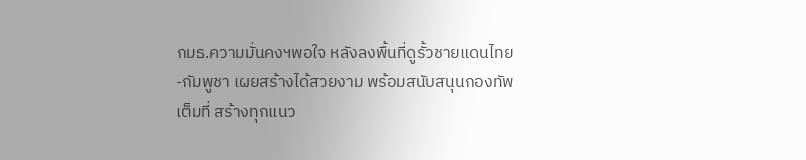กมธ.ความมั่นคงฯพอใจ หลังลงพื้นที่ดูรั้วชายแดนไทย-กัมพูชา เผยสร้างได้สวยงาม พร้อมสนับสนุนกองทัพเต็มที่ สร้างทุกแนว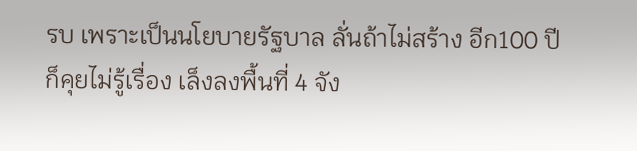รบ เพราะเป็นนโยบายรัฐบาล ลั่นถ้าไม่สร้าง อีก100 ปีก็คุยไม่รู้เรื่อง เล็งลงพื้นที่ 4 จัง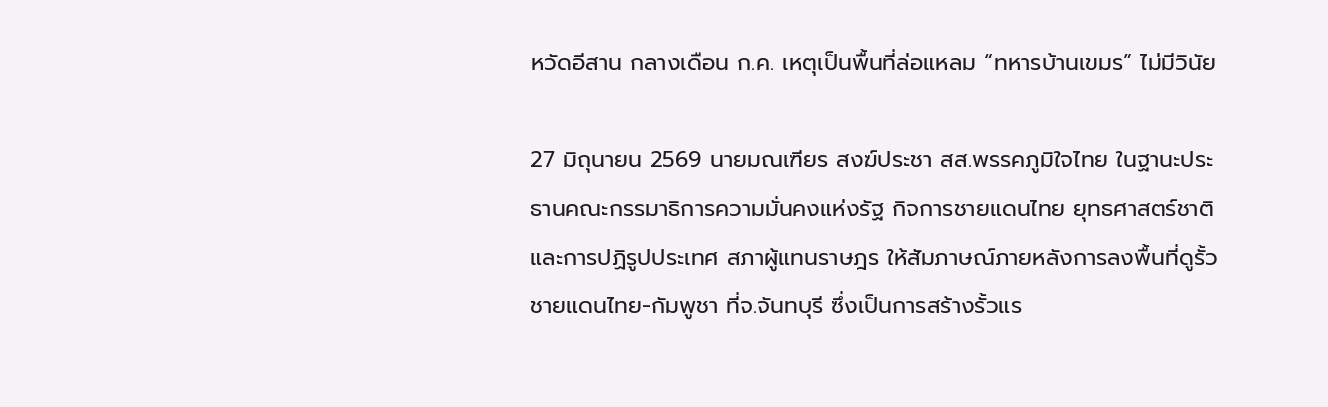หวัดอีสาน กลางเดือน ก.ค. เหตุเป็นพื้นที่ล่อแหลม “ทหารบ้านเขมร” ไม่มีวินัย

27 มิถุนายน 2569 นายมณเฑียร สงฆ์ประชา สส.พรรคภูมิใจไทย ในฐานะประธานคณะกรรมาธิการความมั่นคงแห่งรัฐ กิจการชายแดนไทย ยุทธศาสตร์ชาติ และการปฏิรูปประเทศ สภาผู้แทนราษฎร ให้สัมภาษณ์ภายหลังการลงพื้นที่ดูรั้วชายแดนไทย-กัมพูชา ที่จ.จันทบุรี ซึ่งเป็นการสร้างรั้วแร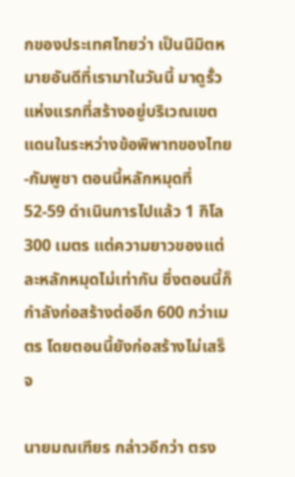กของประเทศไทยว่า เป็นนิมิตหมายอันดีที่เรามาในวันนี้ มาดูรั้วแห่งแรกที่สร้างอยู่บริเวณเขตแดนในระหว่างข้อพิพาทของไทย-กัมพูชา ตอนนี้หลักหมุดที่52-59 ดำเนินการไปแล้ว 1 กิโล 300 เมตร แต่ความยาวของแต่ละหลักหมุดไม่เท่ากัน ซึ่งตอนนี้ก็กำลังก่อสร้างต่ออีก 600 กว่าเมตร โดยตอนนี้ยังก่อสร้างไม่เสร็จ

นายมณเฑียร กล่าวอีกว่า ตรง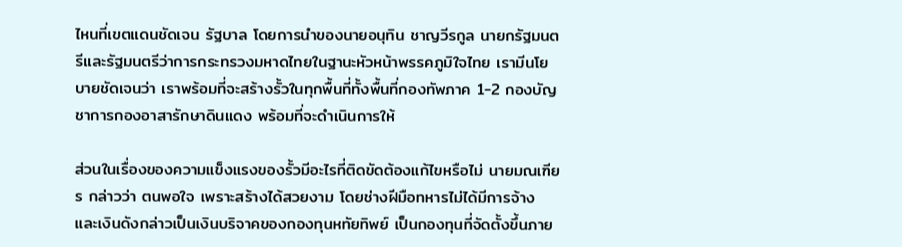ไหนที่เขตแดนชัดเจน รัฐบาล โดยการนำของนายอนุทิน ชาญวีรกูล นายกรัฐมนตรีและรัฐมนตรีว่าการกระทรวงมหาดไทยในฐานะหัวหน้าพรรคภูมิใจไทย เรามีนโยบายชัดเจนว่า เราพร้อมที่จะสร้างรั้วในทุกพื้นที่ทั้งพื้นที่กองทัพภาค 1-2 กองบัญชาการกองอาสารักษาดินแดง พร้อมที่จะดำเนินการให้

ส่วนในเรื่องของความแข็งแรงของรั้วมีอะไรที่ติดขัดต้องแก้ไขหรือไม่ นายมณเฑียร กล่าวว่า ตนพอใจ เพราะสร้างได้สวยงาม โดยช่างฝีมือทหารไม่ได้มีการจ้าง และเงินดังกล่าวเป็นเงินบริจาคของกองทุนหทัยทิพย์ เป็นกองทุนที่จัดตั้งขึ้นภาย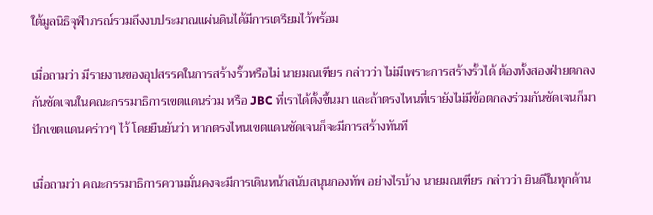ใต้มูลนิธิจุฬาภรณ์รวมถึงงบประมาณแผ่นดินได้มีการเตรียมไว้พร้อม

เมื่อถามว่า มีรายงานของอุปสรรคในการสร้างรั้วหรือไม่ นายมณเฑียร กล่าวว่า ไม่มีเพราะการสร้างรั้วได้ ต้องทั้งสองฝ่ายตกลงกันชัดเจนในคณะกรรมาธิการเขตแดนร่วม หรือ JBC ที่เราได้ตั้งขึ้นมา และถ้าตรงไหนที่เรายังไม่มีข้อตกลงร่วมกันชัดเจนก็มาปักเขตแดนคร่าวๆ ไว้ โดยยืนยันว่า หากตรงไหนเขตแดนชัดเจนก็จะมีการสร้างทันที

เมื่อถามว่า คณะกรรมาธิการความมั่นคงจะมีการเดินหน้าสนับสนุนกองทัพ อย่างไรบ้าง นายมณเฑียร กล่าวว่า ยินดีในทุกด้าน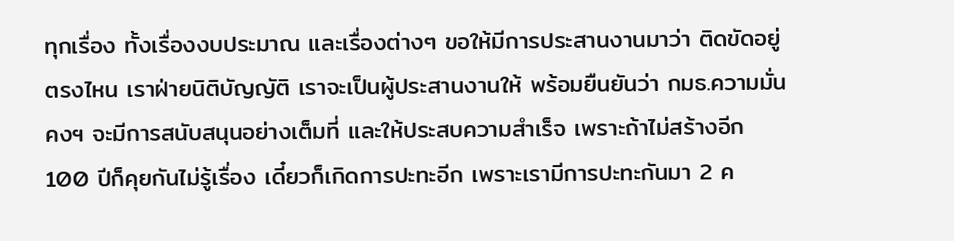ทุกเรื่อง ทั้งเรื่องงบประมาณ และเรื่องต่างๆ ขอให้มีการประสานงานมาว่า ติดขัดอยู่ตรงไหน เราฝ่ายนิติบัญญัติ เราจะเป็นผู้ประสานงานให้ พร้อมยืนยันว่า กมธ.ความมั่นคงฯ จะมีการสนับสนุนอย่างเต็มที่ และให้ประสบความสำเร็จ เพราะถ้าไม่สร้างอีก 100 ปีก็คุยกันไม่รู้เรื่อง เดี๋ยวก็เกิดการปะทะอีก เพราะเรามีการปะทะกันมา 2 ค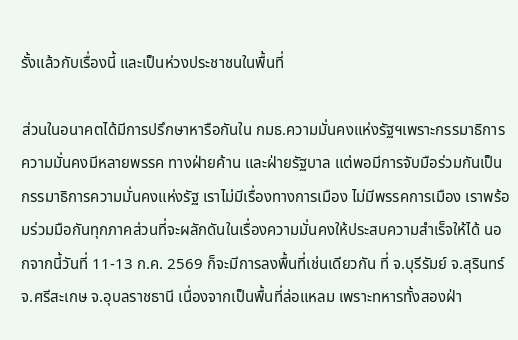รั้งแล้วกับเรื่องนี้ และเป็นห่วงประชาชนในพื้นที่

ส่วนในอนาคตได้มีการปรึกษาหารือกันใน กมธ.ความมั่นคงแห่งรัฐฯเพราะกรรมาธิการความมั่นคงมีหลายพรรค ทางฝ่ายค้าน และฝ่ายรัฐบาล แต่พอมีการจับมือร่วมกันเป็นกรรมาธิการความมั่นคงแห่งรัฐ เราไม่มีเรื่องทางการเมือง ไม่มีพรรคการเมือง เราพร้อมร่วมมือกันทุกภาคส่วนที่จะผลักดันในเรื่องความมั่นคงให้ประสบความสำเร็จให้ได้ นอกจากนี้วันที่ 11-13 ก.ค. 2569 ก็จะมีการลงพื้นที่เช่นเดียวกัน ที่ จ.บุรีรัมย์ จ.สุรินทร์ จ.ศรีสะเกษ จ.อุบลราชธานี เนื่องจากเป็นพื้นที่ล่อแหลม เพราะทหารทั้งสองฝ่า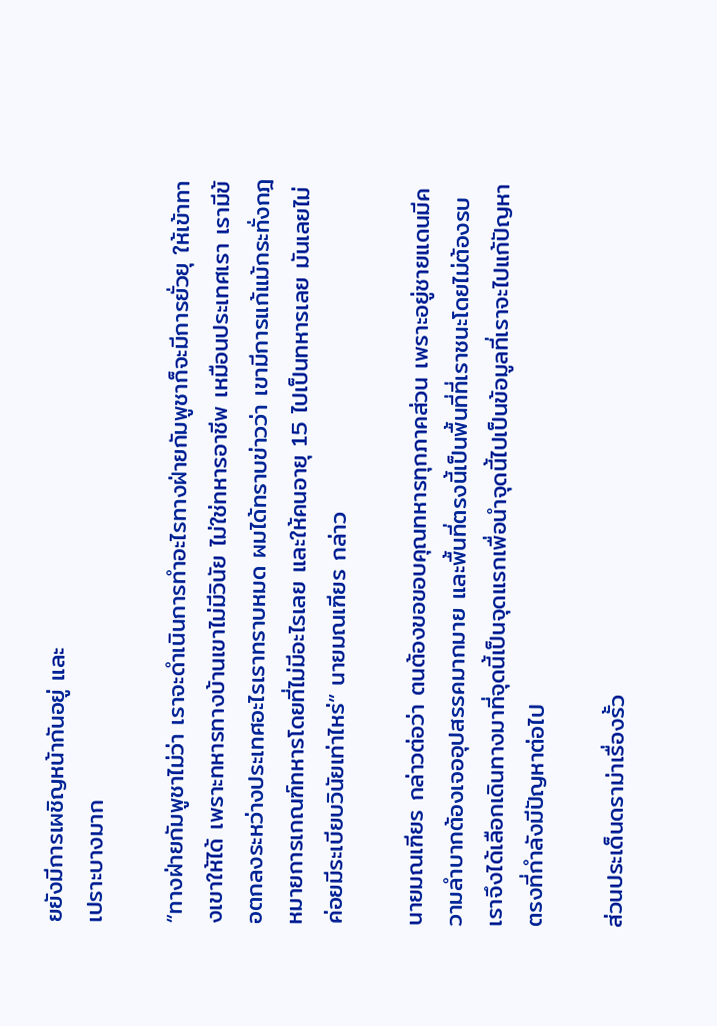ยยังมีการเผชิญหน้ากันอยู่ และ
เปราะบางมาก

“ทางฝ่ายกัมพูชาไม่ว่า เราจะดำเนินการทำอะไรทางฝ่ายกัมพูชาก็จะมีการยั่วยุ ให้เข้าทางเขาให้ได้ เพราะทหารทางบ้านเขาไม่มีวินัย ไม่ใช่ทหารอาชีพ เหมือนประเทศเรา เรามีข้อตกลงระหว่างประเทศอะไรเราทราบหมด ผมได้ทราบข่าวว่า เขามีการแก้แม้กระทั่งกฎหมายการเกณฑ์ทหารโดยที่ไม่มีอะไรเลย และให้คนอายุ 15 ไปเป็นทหารเลย มันเลยไม่ค่อยมีระเบียบวินัยเท่าไหร่” นายมณเฑียร กล่าว

นายมณเฑียร กล่าวต่อว่า ตนต้องขอขอบคุณทหารทุกภาคส่วน เพราะอยู่ชายแดนมีความลำบากต้องเจออุปสรรคมากมาย และพื้นที่ตรงนี้เป็นพื้นที่ที่เราชนะโดยไม่ต้องรบ เราจึงได้เลือกเดินทางมาที่จุดนี้เป็นจุดแรกเพื่อนำจุดนี้ไปเป็นข้อมูลที่เราจะไปแก้ปัญหาตรงที่กำลังมีปัญหาต่อไป

ส่วนประเด็นดราม่าเรื่องรั้ว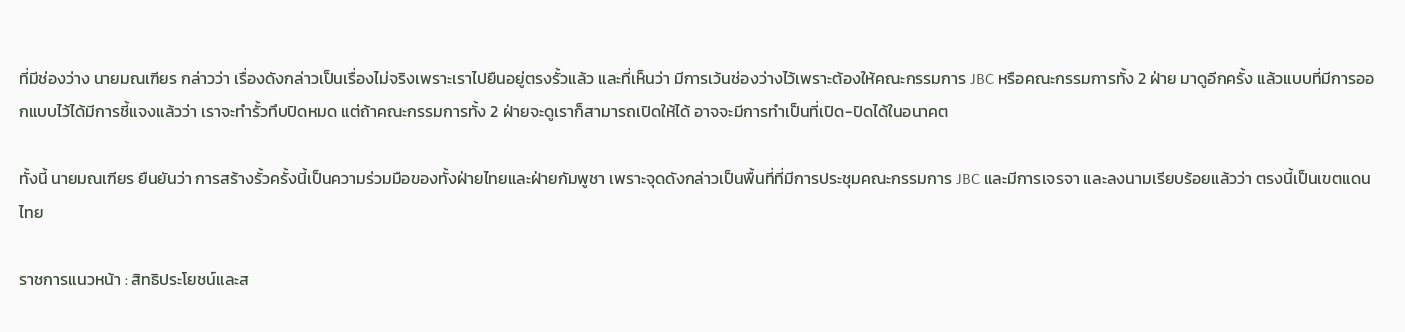ที่มีช่องว่าง นายมณเฑียร กล่าวว่า เรื่องดังกล่าวเป็นเรื่องไม่จริงเพราะเราไปยืนอยู่ตรงรั้วแล้ว และที่เห็นว่า มีการเว้นช่องว่างไว้เพราะต้องให้คณะกรรมการ JBC หรือคณะกรรมการทั้ง 2 ฝ่าย มาดูอีกครั้ง แล้วแบบที่มีการออกแบบไว้ได้มีการชี้แจงแล้วว่า เราจะทำรั้วทึบปิดหมด แต่ถ้าคณะกรรมการทั้ง 2 ฝ่ายจะดูเราก็สามารถเปิดให้ได้ อาจจะมีการทำเป็นที่เปิด-ปิดได้ในอนาคต

ทั้งนี้ นายมณเฑียร ยืนยันว่า การสร้างรั้วครั้งนี้เป็นความร่วมมือของทั้งฝ่ายไทยและฝ่ายกัมพูชา เพราะจุดดังกล่าวเป็นพื้นที่ที่มีการประชุมคณะกรรมการ JBC และมีการเจรจา และลงนามเรียบร้อยแล้วว่า ตรงนี้เป็นเขตแดนไทย

ราชการแนวหน้า : สิทธิประโยชน์และส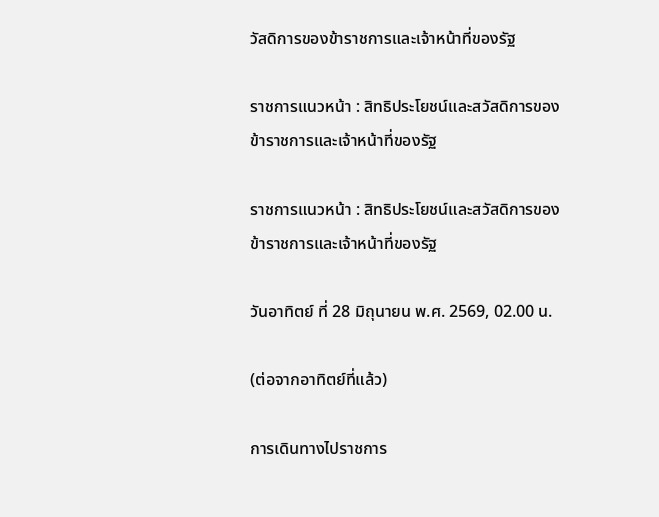วัสดิการของข้าราชการและเจ้าหน้าที่ของรัฐ

ราชการแนวหน้า : สิทธิประโยชน์และสวัสดิการของข้าราชการและเจ้าหน้าที่ของรัฐ

ราชการแนวหน้า : สิทธิประโยชน์และสวัสดิการของข้าราชการและเจ้าหน้าที่ของรัฐ

วันอาทิตย์ ที่ 28 มิถุนายน พ.ศ. 2569, 02.00 น.

(ต่อจากอาทิตย์ที่แล้ว)

การเดินทางไปราชการ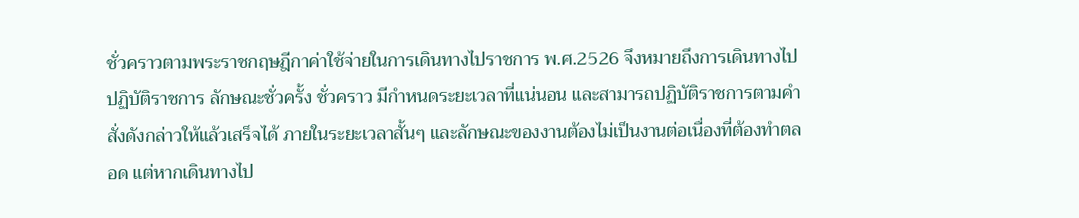ชั่วคราวตามพระราชกฤษฎีกาค่าใช้จ่ายในการเดินทางไปราชการ พ.ศ.2526 จึงหมายถึงการเดินทางไปปฏิบัติราชการ ลักษณะชั่วครั้ง ชั่วคราว มีกำหนดระยะเวลาที่แน่นอน และสามารถปฏิบัติราชการตามคำสั่งดังกล่าวให้แล้วเสร็จได้ ภายในระยะเวลาสั้นๆ และลักษณะของงานต้องไม่เป็นงานต่อเนื่องที่ต้องทำตลอด แต่หากเดินทางไป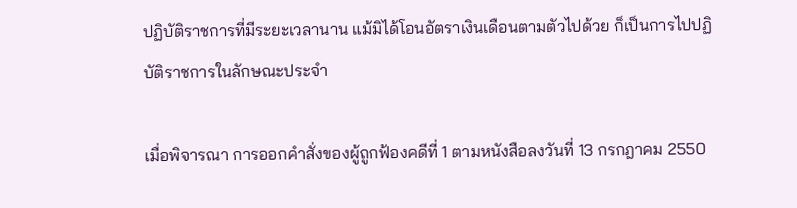ปฏิบัติราชการที่มีระยะเวลานาน แม้มิได้โอนอัตราเงินเดือนตามตัวไปด้วย ก็เป็นการไปปฏิบัติราชการในลักษณะประจำ

เมื่อพิจารณา การออกคำสั่งของผู้ถูกฟ้องคดีที่ 1 ตามหนังสือลงวันที่ 13 กรกฎาคม 2550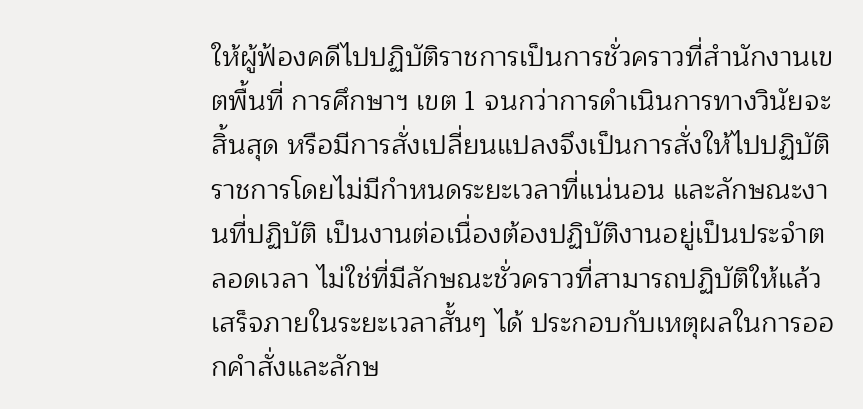ให้ผู้ฟ้องคดีไปปฏิบัติราชการเป็นการชั่วคราวที่สำนักงานเขตพื้นที่ การศึกษาฯ เขต 1 จนกว่าการดำเนินการทางวินัยจะสิ้นสุด หรือมีการสั่งเปลี่ยนแปลงจึงเป็นการสั่งให้ไปปฏิบัติราชการโดยไม่มีกำหนดระยะเวลาที่แน่นอน และลักษณะงานที่ปฏิบัติ เป็นงานต่อเนื่องต้องปฏิบัติงานอยู่เป็นประจำตลอดเวลา ไม่ใช่ที่มีลักษณะชั่วคราวที่สามารถปฏิบัติให้แล้วเสร็จภายในระยะเวลาสั้นๆ ได้ ประกอบกับเหตุผลในการออกคำสั่งและลักษ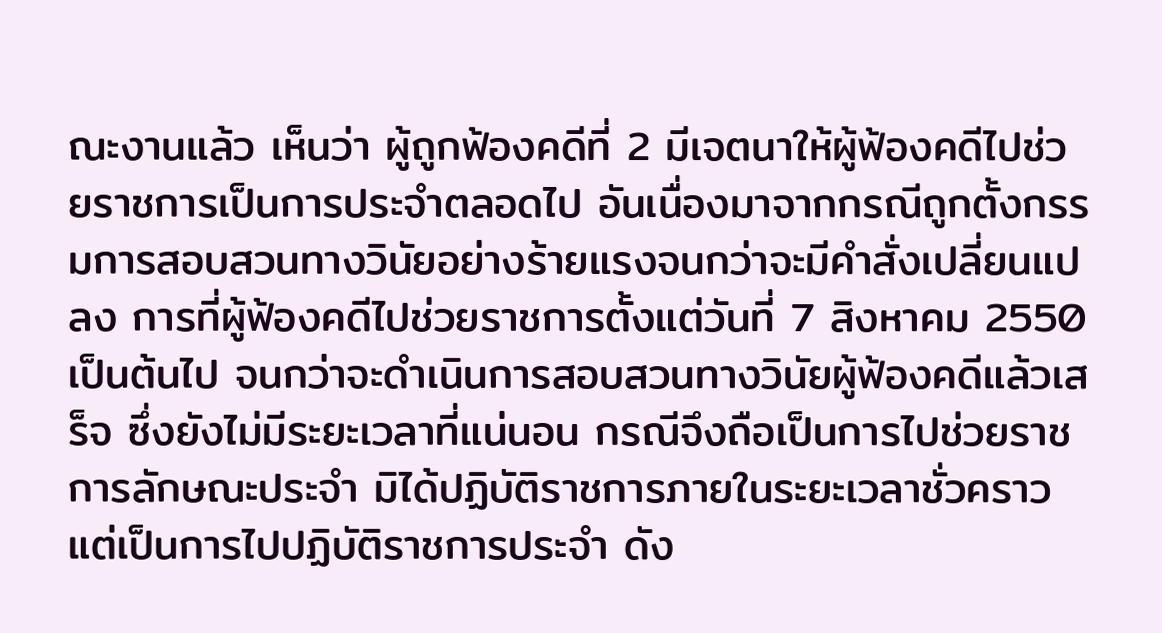ณะงานแล้ว เห็นว่า ผู้ถูกฟ้องคดีที่ 2 มีเจตนาให้ผู้ฟ้องคดีไปช่วยราชการเป็นการประจำตลอดไป อันเนื่องมาจากกรณีถูกตั้งกรรมการสอบสวนทางวินัยอย่างร้ายแรงจนกว่าจะมีคำสั่งเปลี่ยนแปลง การที่ผู้ฟ้องคดีไปช่วยราชการตั้งแต่วันที่ 7 สิงหาคม 2550 เป็นต้นไป จนกว่าจะดำเนินการสอบสวนทางวินัยผู้ฟ้องคดีแล้วเสร็จ ซึ่งยังไม่มีระยะเวลาที่แน่นอน กรณีจึงถือเป็นการไปช่วยราชการลักษณะประจำ มิได้ปฏิบัติราชการภายในระยะเวลาชั่วคราว แต่เป็นการไปปฏิบัติราชการประจำ ดัง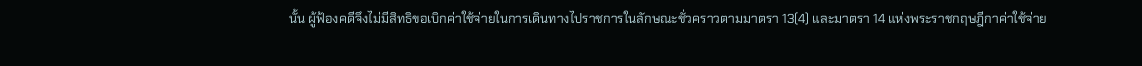นั้น ผู้ฟ้องคดีจึงไม่มีสิทธิขอเบิกค่าใช้จ่ายในการเดินทางไปราชการในลักษณะชั่วคราวตามมาตรา 13(4) และมาตรา 14 แห่งพระราชกฤษฎีกาค่าใช้จ่าย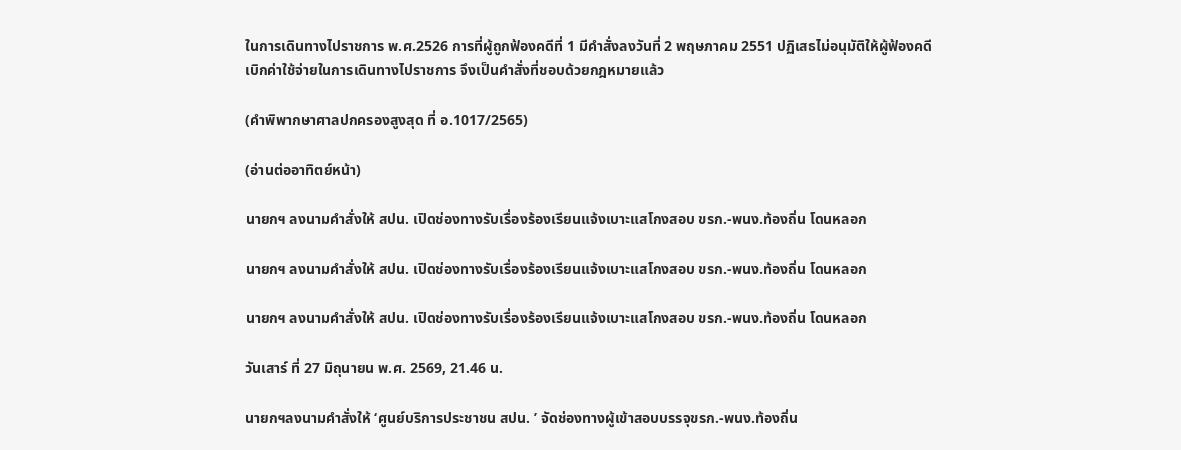ในการเดินทางไปราชการ พ.ศ.2526 การที่ผู้ถูกฟ้องคดีที่ 1 มีคำสั่งลงวันที่ 2 พฤษภาคม 2551 ปฏิเสธไม่อนุมัติให้ผู้ฟ้องคดีเบิกค่าใช้จ่ายในการเดินทางไปราชการ จึงเป็นคำสั่งที่ชอบด้วยกฎหมายแล้ว

(คำพิพากษาศาลปกครองสูงสุด ที่ อ.1017/2565)

(อ่านต่ออาทิตย์หน้า)

นายกฯ ลงนามคำสั่งให้ สปน. เปิดช่องทางรับเรื่องร้องเรียนแจ้งเบาะแสโกงสอบ ขรก.-พนง.ท้องถิ่น โดนหลอก

นายกฯ ลงนามคำสั่งให้ สปน. เปิดช่องทางรับเรื่องร้องเรียนแจ้งเบาะแสโกงสอบ ขรก.-พนง.ท้องถิ่น โดนหลอก

นายกฯ ลงนามคำสั่งให้ สปน. เปิดช่องทางรับเรื่องร้องเรียนแจ้งเบาะแสโกงสอบ ขรก.-พนง.ท้องถิ่น โดนหลอก

วันเสาร์ ที่ 27 มิถุนายน พ.ศ. 2569, 21.46 น.

นายกฯลงนามคำสั่งให้ ‘ศูนย์บริการประชาชน สปน. ’ จัดช่องทางผู้เข้าสอบบรรจุขรก.-พนง.ท้องถิ่น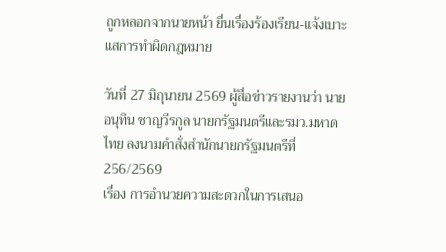ถูกหลอกจากนายหน้า ยื่นเรื่องร้องเรียน-แจ้งเบาะแสการทำผิดกฎหมาย

วันที่ 27 มิถุนายน 2569 ผู้สื่อข่าวรายงานว่า นายอนุทิน ชาญวีรกูล นายกรัฐมนตรีและรมว.มหาดไทย ลงนามคำสั่งสำนักนายกรัฐมนตรีที่ 256/2569
เรื่อง การอำนวยความสะดวกในการเสนอ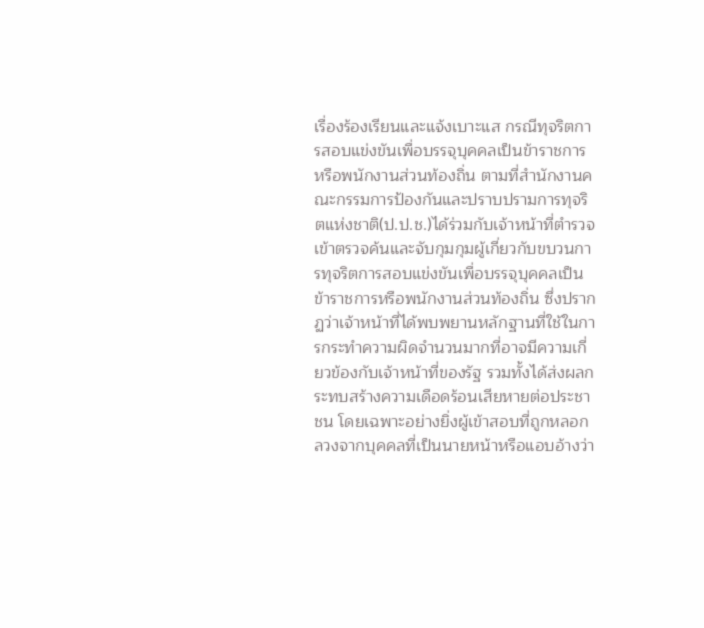เรื่องร้องเรียนและแจ้งเบาะแส กรณีทุจริตการสอบแข่งขันเพื่อบรรจุบุคคลเป็นข้าราชการหรือพนักงานส่วนท้องถิ่น ตามที่สำนักงานคณะกรรมการป้องกันและปราบปรามการทุจริตแห่งชาติ(ป.ป.ช.)ได้ร่วมกับเจ้าหน้าที่ตำรวจเข้าตรวจค้นและจับกุมกุมผู้เกี่ยวกับขบวนการทุจริตการสอบแข่งขันเพื่อบรรจุบุคคลเป็นข้าราชการหรือพนักงานส่วนท้องถิ่น ซึ่งปรากฏว่าเจ้าหน้าที่ได้พบพยานหลักฐานที่ใช้ในการกระทำความผิดจำนวนมากที่อาจมีความเกี่ยวข้องกับเจ้าหน้าที่ของรัฐ รวมทั้งได้ส่งผลกระทบสร้างความเดือดร้อนเสียหายต่อประชาชน โดยเฉพาะอย่างยิ่งผู้เข้าสอบที่ถูกหลอกลวงจากบุคคลที่เป็นนายหน้าหรือแอบอ้างว่า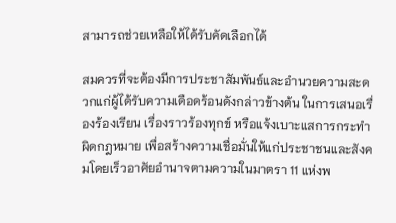สามารถช่วยเหลือให้ได้รับคัดเลือกได้

สมควรที่จะต้องมีการประชาสัมพันธ์และอำนวยความสะดวกแก่ผู้ได้รับความเดือดร้อนดังกล่าวข้างต้น ในการเสนอเรื่องร้องเรียน เรื่องราวร้องทุกข์ หรือแจ้งเบาะแสการกระทำผิดกฎหมาย เพื่อสร้างความเชื่อมั่นให้แก่ประชาชนและสังคมโดยเร็วอาศัยอำนาจตามความในมาตรา 11 แห่งพ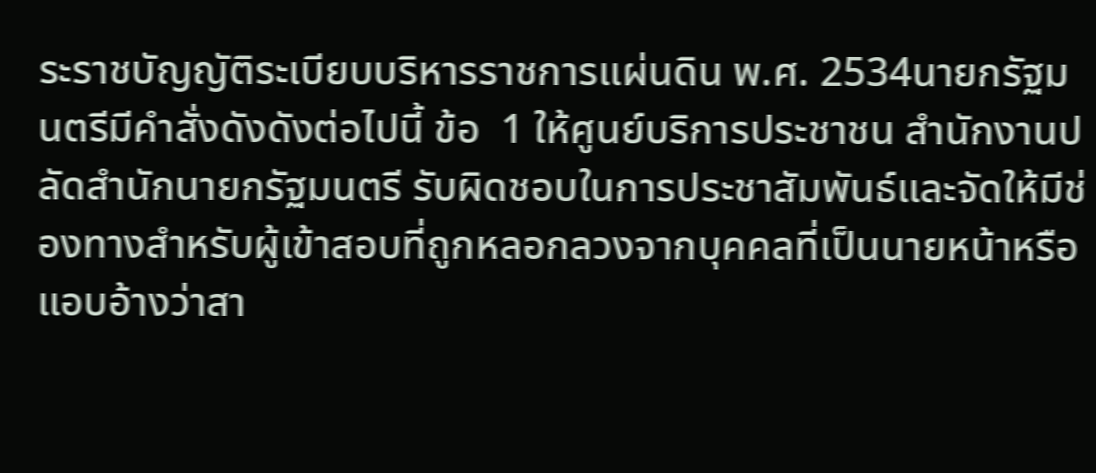ระราชบัญญัติระเบียบบริหารราชการแผ่นดิน พ.ศ. 2534นายกรัฐมนตรีมีคำสั่งดังดังต่อไปนี้ ข้อ  1 ให้ศูนย์บริการประชาชน สำนักงานปลัดสำนักนายกรัฐมนตรี รับผิดชอบในการประชาสัมพันธ์และจัดให้มีช่องทางสำหรับผู้เข้าสอบที่ถูกหลอกลวงจากบุคคลที่เป็นนายหน้าหรือแอบอ้างว่าสา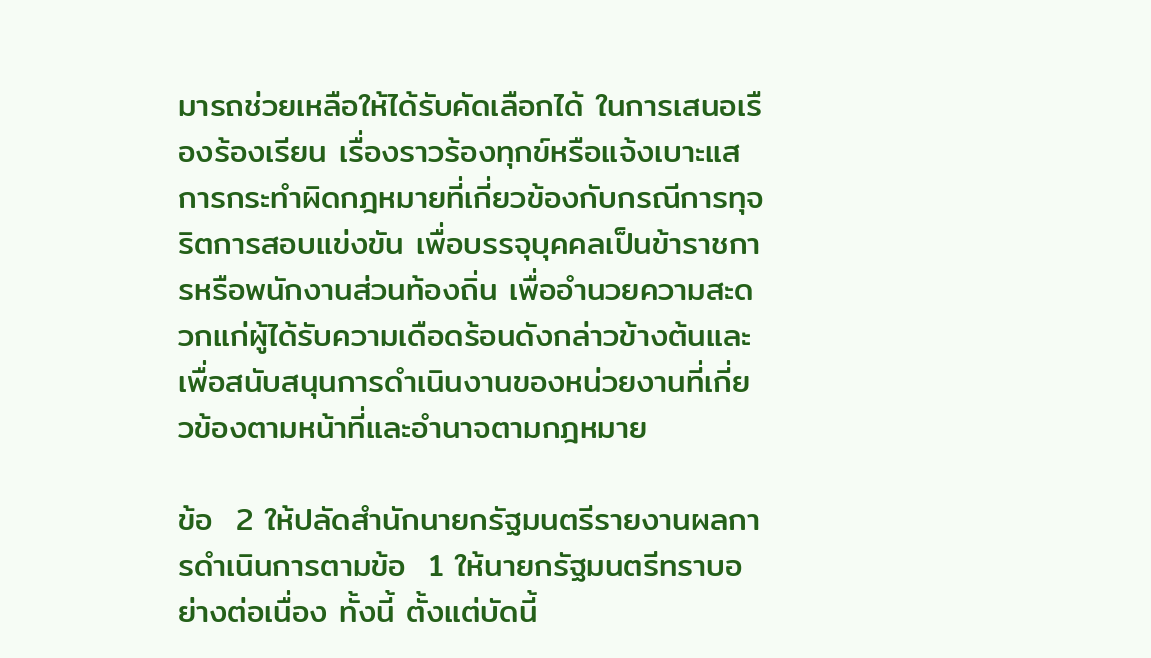มารถช่วยเหลือให้ได้รับคัดเลือกได้ ในการเสนอเรืองร้องเรียน เรื่องราวร้องทุกข์หรือแจ้งเบาะแสการกระทำผิดกฎหมายที่เกี่ยวข้องกับกรณีการทุจริตการสอบแข่งขัน เพื่อบรรจุบุคคลเป็นข้าราชการหรือพนักงานส่วนท้องถิ่น เพื่ออำนวยความสะดวกแก่ผู้ได้รับความเดือดร้อนดังกล่าวข้างต้นและเพื่อสนับสนุนการดำเนินงานของหน่วยงานที่เกี่ยวข้องตามหน้าที่และอำนาจตามกฎหมาย

ข้อ  2 ให้ปลัดสำนักนายกรัฐมนตรีรายงานผลการดำเนินการตามข้อ  1 ให้นายกรัฐมนตรีทราบอย่างต่อเนื่อง ทั้งนี้ ตั้งแต่บัดนี้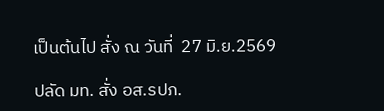เป็นต้นไป สั่ง ณ วันที่  27 มิ.ย.2569

ปลัด มท. สั่ง อส.รปภ.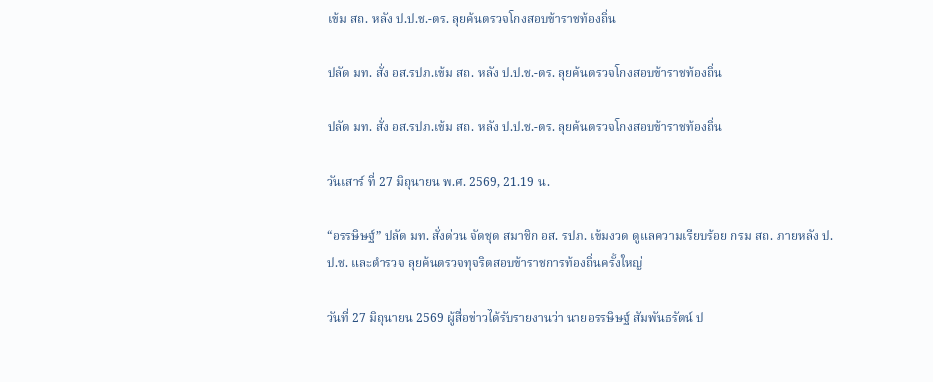เข้ม สถ. หลัง ป.ป.ช.-ตร. ลุยค้นตรวจโกงสอบข้าราชท้องถิ่น

ปลัด มท. สั่ง อส.รปภ.เข้ม สถ. หลัง ป.ป.ช.-ตร. ลุยค้นตรวจโกงสอบข้าราชท้องถิ่น

ปลัด มท. สั่ง อส.รปภ.เข้ม สถ. หลัง ป.ป.ช.-ตร. ลุยค้นตรวจโกงสอบข้าราชท้องถิ่น

วันเสาร์ ที่ 27 มิถุนายน พ.ศ. 2569, 21.19 น.

“อรรษิษฐ์” ปลัด มท. สั่งด่วน จัดชุด สมาชิก อส. รปภ. เข้มงวด ดูแลความเรียบร้อย กรม สถ. ภายหลัง ป.ป.ช. และตำรวจ ลุยค้นตรวจทุจริตสอบข้าราชการท้องถิ่นครั้งใหญ่

วันที่ 27 มิถุนายน 2569 ผู้สื่อข่าวได้รับรายงานว่า นายอรรษิษฐ์ สัมพันธรัตน์ ป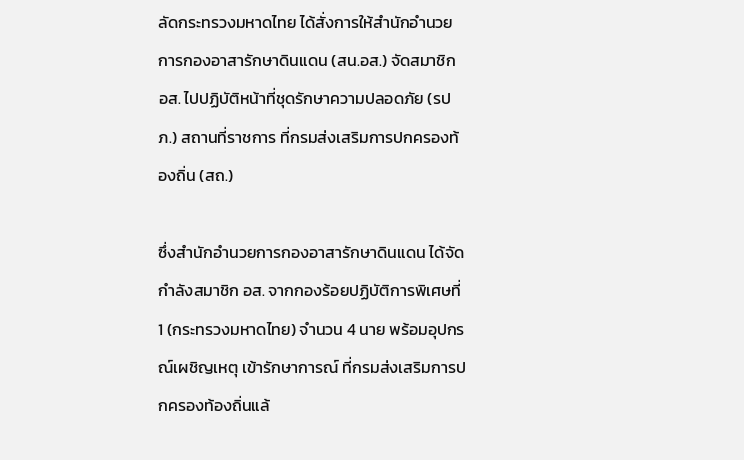ลัดกระทรวงมหาดไทย ได้สั่งการให้สำนักอำนวยการกองอาสารักษาดินแดน (สน.อส.) จัดสมาชิก อส. ไปปฏิบัติหน้าที่ชุดรักษาความปลอดภัย (รปภ.) สถานที่ราชการ ที่กรมส่งเสริมการปกครองท้องถิ่น (สถ.)

ซึ่งสำนักอำนวยการกองอาสารักษาดินแดน ได้จัดกำลังสมาชิก อส. จากกองร้อยปฏิบัติการพิเศษที่ 1 (กระทรวงมหาดไทย) จำนวน 4 นาย พร้อมอุปกรณ์เผชิญเหตุ เข้ารักษาการณ์ ที่กรมส่งเสริมการปกครองท้องถิ่นแล้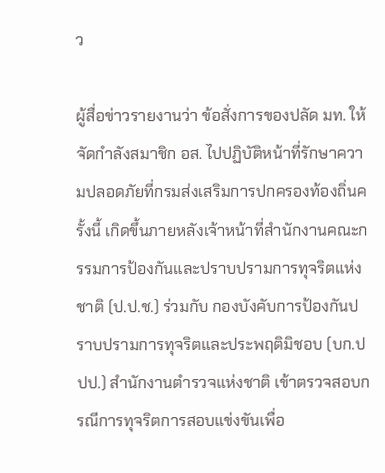ว

ผู้สื่อข่าวรายงานว่า ข้อสั่งการของปลัด มท. ให้จัดกำลังสมาชิก อส. ไปปฏิบัติหน้าที่รักษาความปลอดภัยที่กรมส่งเสริมการปกครองท้องถิ่นครั้งนี้ เกิดขึ้นภายหลังเจ้าหน้าที่สำนักงานคณะกรรมการป้องกันและปราบปรามการทุจริตแห่งชาติ (ป.ป.ช.) ร่วมกับ กองบังคับการป้องกันปราบปรามการทุจริตและประพฤติมิชอบ (บก.ปปป.) สำนักงานตำรวจแห่งชาติ เข้าตรวจสอบกรณีการทุจริตการสอบแข่งขันเพื่อ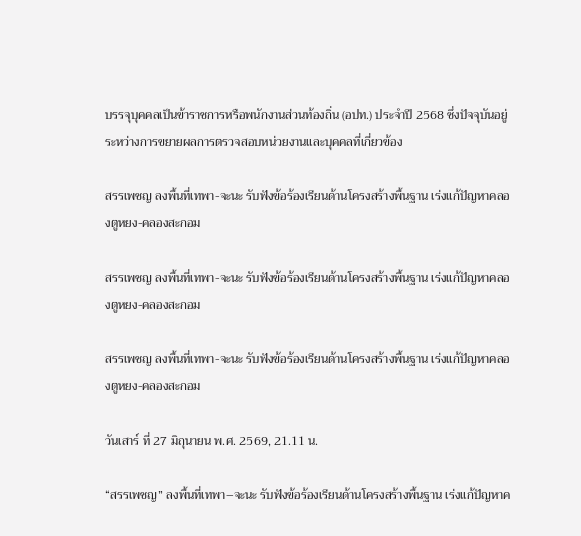บรรจุบุคคลเป็นข้าราชการหรือพนักงานส่วนท้องถิ่น (อปท.) ประจำปี 2568 ซึ่งปัจจุบันอยู่ระหว่างการขยายผลการตรวจสอบหน่วยงานและบุคคลที่เกี่ยวข้อง

สรรเพชญ ลงพื้นที่เทพา-จะนะ รับฟังข้อร้องเรียนด้านโครงสร้างพื้นฐาน เร่งแก้ปัญหาคลองตูหยง-คลองสะกอม

สรรเพชญ ลงพื้นที่เทพา-จะนะ รับฟังข้อร้องเรียนด้านโครงสร้างพื้นฐาน เร่งแก้ปัญหาคลองตูหยง-คลองสะกอม

สรรเพชญ ลงพื้นที่เทพา-จะนะ รับฟังข้อร้องเรียนด้านโครงสร้างพื้นฐาน เร่งแก้ปัญหาคลองตูหยง-คลองสะกอม

วันเสาร์ ที่ 27 มิถุนายน พ.ศ. 2569, 21.11 น.

“สรรเพชญ” ลงพื้นที่เทพา–จะนะ รับฟังข้อร้องเรียนด้านโครงสร้างพื้นฐาน เร่งแก้ปัญหาค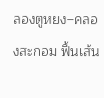ลองตูหยง–คลองสะกอม ฟื้นเส้น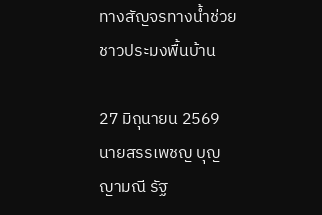ทางสัญจรทางน้ำช่วยชาวประมงพื้นบ้าน

27 มิถุนายน 2569 นายสรรเพชญ บุญญามณี รัฐ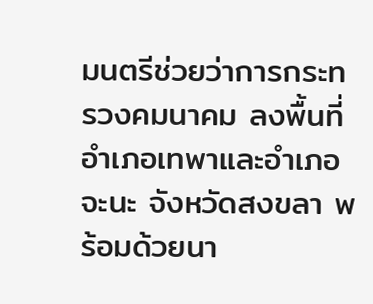มนตรีช่วยว่าการกระทรวงคมนาคม ลงพื้นที่อำเภอเทพาและอำเภอจะนะ จังหวัดสงขลา พร้อมด้วยนา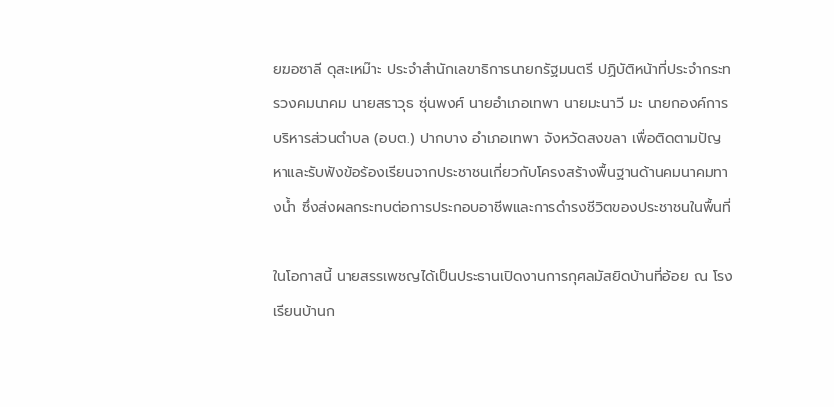ยฆอซาลี ดุสะเหม๊าะ ประจำสำนักเลขาธิการนายกรัฐมนตรี ปฏิบัติหน้าที่ประจำกระทรวงคมนาคม นายสราวุธ ซุ่นพงศ์ นายอำเภอเทพา นายมะนาวี มะ นายกองค์การบริหารส่วนตำบล (อบต.) ปากบาง อำเภอเทพา จังหวัดสงขลา เพื่อติดตามปัญหาและรับฟังข้อร้องเรียนจากประชาชนเกี่ยวกับโครงสร้างพื้นฐานด้านคมนาคมทางน้ำ ซึ่งส่งผลกระทบต่อการประกอบอาชีพและการดำรงชีวิตของประชาชนในพื้นที่

ในโอกาสนี้ นายสรรเพชญได้เป็นประธานเปิดงานการกุศลมัสยิดบ้านที่อ้อย ณ โรงเรียนบ้านก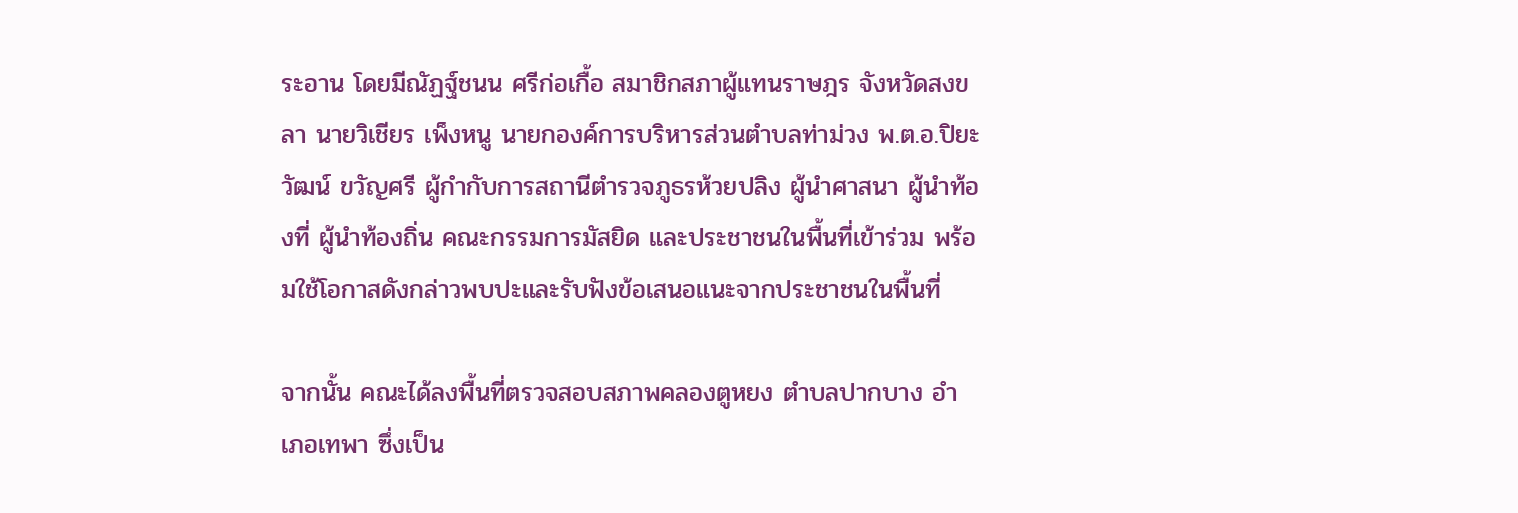ระอาน โดยมีณัฏฐ์ชนน ศรีก่อเกื้อ สมาชิกสภาผู้แทนราษฎร จังหวัดสงขลา นายวิเชียร เพ็งหนู นายกองค์การบริหารส่วนตำบลท่าม่วง พ.ต.อ.ปิยะวัฒน์ ขวัญศรี ผู้กำกับการสถานีตำรวจภูธรห้วยปลิง ผู้นำศาสนา ผู้นำท้องที่ ผู้นำท้องถิ่น คณะกรรมการมัสยิด และประชาชนในพื้นที่เข้าร่วม พร้อมใช้โอกาสดังกล่าวพบปะและรับฟังข้อเสนอแนะจากประชาชนในพื้นที่

จากนั้น คณะได้ลงพื้นที่ตรวจสอบสภาพคลองตูหยง ตำบลปากบาง อำเภอเทพา ซึ่งเป็น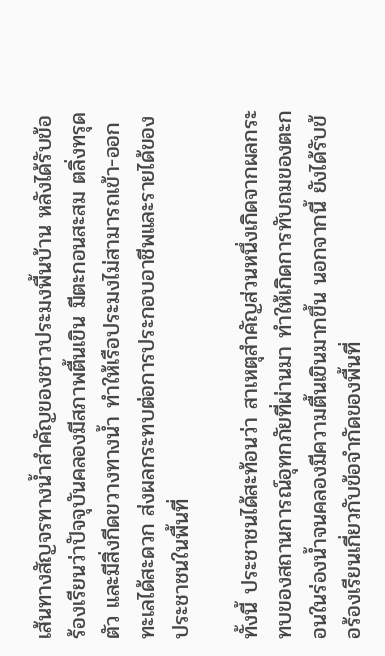เส้นทางสัญจรทางน้ำสำคัญของชาวประมงพื้นบ้าน หลังได้รับข้อร้องเรียนว่าปัจจุบันคลองมีสภาพตื้นเขิน มีตะกอนสะสม ตลิ่งทรุดตัว และมีสิ่งกีดขวางทางน้ำ ทำให้เรือประมงไม่สามารถเข้า-ออกทะเลได้สะดวก ส่งผลกระทบต่อการประกอบอาชีพและรายได้ของประชาชนในพื้นที่

ทั้งนี้ ประชาชนได้สะท้อนว่า สาเหตุสำคัญส่วนหนึ่งเกิดจากผลกระทบของสถานการณ์อุทกภัยที่ผ่านมา ทำให้เกิดการทับถมของตะกอนในร่องน้ำจนคลองมีความตื้นเขินมากขึ้น นอกจากนี้ ยังได้รับข้อร้องเรียนเกี่ยวกับข้อจำกัดของพื้นที่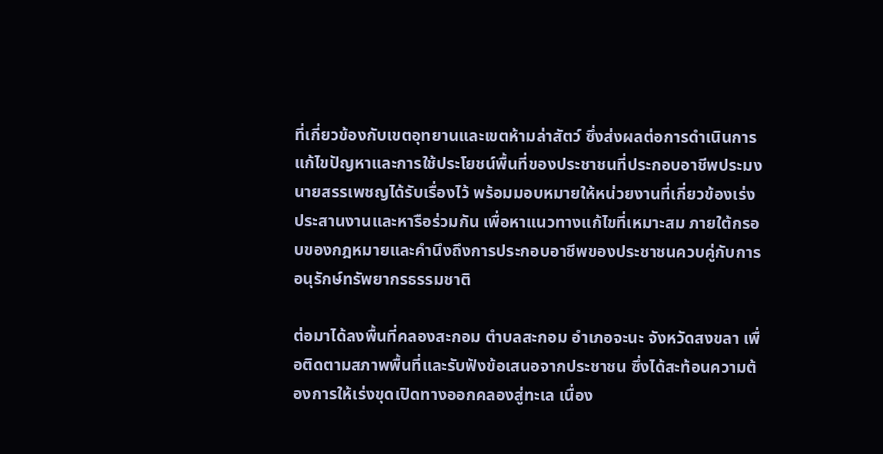ที่เกี่ยวข้องกับเขตอุทยานและเขตห้ามล่าสัตว์ ซึ่งส่งผลต่อการดำเนินการแก้ไขปัญหาและการใช้ประโยชน์พื้นที่ของประชาชนที่ประกอบอาชีพประมง นายสรรเพชญได้รับเรื่องไว้ พร้อมมอบหมายให้หน่วยงานที่เกี่ยวข้องเร่งประสานงานและหารือร่วมกัน เพื่อหาแนวทางแก้ไขที่เหมาะสม ภายใต้กรอบของกฎหมายและคำนึงถึงการประกอบอาชีพของประชาชนควบคู่กับการอนุรักษ์ทรัพยากรธรรมชาติ

ต่อมาได้ลงพื้นที่คลองสะกอม ตำบลสะกอม อำเภอจะนะ จังหวัดสงขลา เพื่อติดตามสภาพพื้นที่และรับฟังข้อเสนอจากประชาชน ซึ่งได้สะท้อนความต้องการให้เร่งขุดเปิดทางออกคลองสู่ทะเล เนื่อง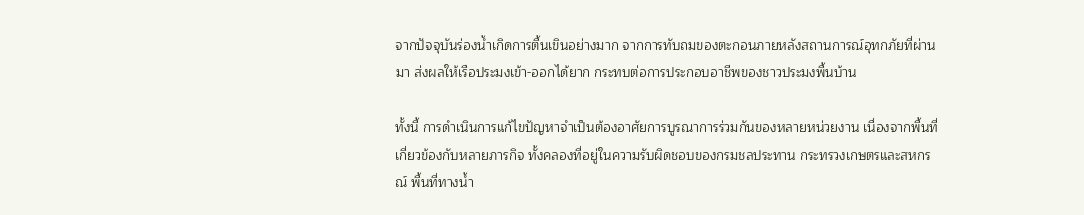จากปัจจุบันร่องน้ำเกิดการตื้นเขินอย่างมาก จากการทับถมของตะกอนภายหลังสถานการณ์อุทกภัยที่ผ่านมา ส่งผลให้เรือประมงเข้า-ออกได้ยาก กระทบต่อการประกอบอาชีพของชาวประมงพื้นบ้าน

ทั้งนี้ การดำเนินการแก้ไขปัญหาจำเป็นต้องอาศัยการบูรณาการร่วมกันของหลายหน่วยงาน เนื่องจากพื้นที่เกี่ยวข้องกับหลายภารกิจ ทั้งคลองที่อยู่ในความรับผิดชอบของกรมชลประทาน กระทรวงเกษตรและสหกรณ์ พื้นที่ทางน้ำ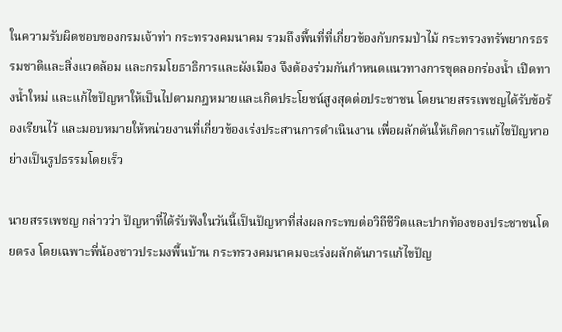ในความรับผิดชอบของกรมเจ้าท่า กระทรวงคมนาคม รวมถึงพื้นที่ที่เกี่ยวข้องกับกรมป่าไม้ กระทรวงทรัพยากรธรรมชาติและสิ่งแวดล้อม และกรมโยธาธิการและผังเมือง จึงต้องร่วมกันกำหนดแนวทางการขุดลอกร่องน้ำ เปิดทางน้ำใหม่ และแก้ไขปัญหาให้เป็นไปตามกฎหมายและเกิดประโยชน์สูงสุดต่อประชาชน โดยนายสรรเพชญได้รับข้อร้องเรียนไว้ และมอบหมายให้หน่วยงานที่เกี่ยวข้องเร่งประสานการดำเนินงาน เพื่อผลักดันให้เกิดการแก้ไขปัญหาอย่างเป็นรูปธรรมโดยเร็ว

นายสรรเพชญ กล่าวว่า ปัญหาที่ได้รับฟังในวันนี้เป็นปัญหาที่ส่งผลกระทบต่อวิถีชีวิตและปากท้องของประชาชนโดยตรง โดยเฉพาะพี่น้องชาวประมงพื้นบ้าน กระทรวงคมนาคมจะเร่งผลักดันการแก้ไขปัญ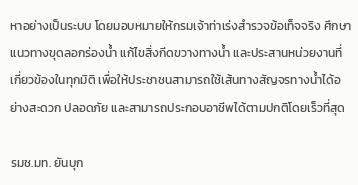หาอย่างเป็นระบบ โดยมอบหมายให้กรมเจ้าท่าเร่งสำรวจข้อเท็จจริง ศึกษาแนวทางขุดลอกร่องน้ำ แก้ไขสิ่งกีดขวางทางน้ำ และประสานหน่วยงานที่เกี่ยวข้องในทุกมิติ เพื่อให้ประชาชนสามารถใช้เส้นทางสัญจรทางน้ำได้อย่างสะดวก ปลอดภัย และสามารถประกอบอาชีพได้ตามปกติโดยเร็วที่สุด

รมช.มท. ยันบุก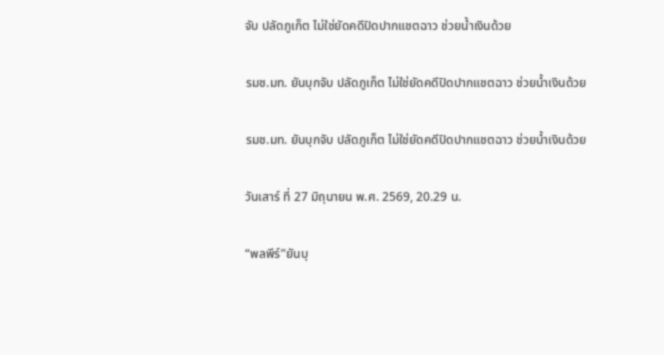จับ ปลัดภูเก็ต ไม่ใช่ยัดคดีปิดปากแชตฉาว ช่วยน้ำเงินด้วย

รมช.มท. ยันบุกจับ ปลัดภูเก็ต ไม่ใช่ยัดคดีปิดปากแชตฉาว ช่วยน้ำเงินด้วย

รมช.มท. ยันบุกจับ ปลัดภูเก็ต ไม่ใช่ยัดคดีปิดปากแชตฉาว ช่วยน้ำเงินด้วย

วันเสาร์ ที่ 27 มิถุนายน พ.ศ. 2569, 20.29 น.

“พลพีร์”ยันบุ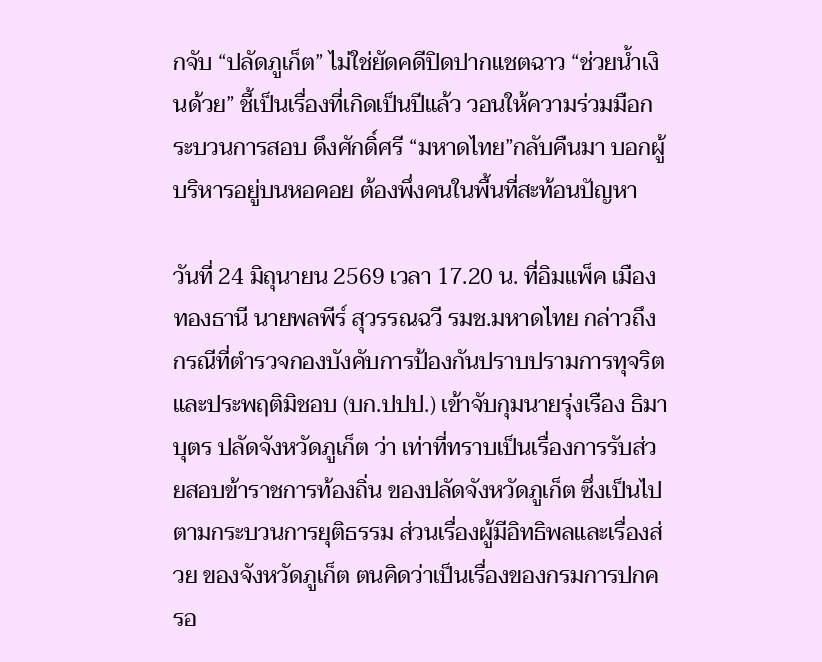กจับ “ปลัดภูเก็ต” ไม่ใช่ยัดคดีปิดปากแชตฉาว “ช่วยน้ำเงินด้วย” ชี้เป็นเรื่องที่เกิดเป็นปีแล้ว วอนให้ความร่วมมือกระบวนการสอบ ดึงศักดิ์ศรี “มหาดไทย”กลับคืนมา บอกผู้บริหารอยู่บนหอคอย ต้องพึ่งคนในพื้นที่สะท้อนปัญหา

วันที่ 24 มิถุนายน 2569 เวลา 17.20 น. ที่อิมแพ็ค เมืองทองธานี นายพลพีร์ สุวรรณฉวี รมช.มหาดไทย กล่าวถึงกรณีที่ตำรวจกองบังคับการป้องกันปราบปรามการทุจริตและประพฤติมิชอบ (บก.ปปป.) เข้าจับกุมนายรุ่งเรือง ธิมาบุตร ปลัดจังหวัดภูเก็ต ว่า เท่าที่ทราบเป็นเรื่องการรับส่วยสอบข้าราชการท้องถิ่น ของปลัดจังหวัดภูเก็ต ซึ่งเป็นไปตามกระบวนการยุติธรรม ส่วนเรื่องผู้มีอิทธิพลและเรื่องส่วย ของจังหวัดภูเก็ต ตนคิดว่าเป็นเรื่องของกรมการปกครอ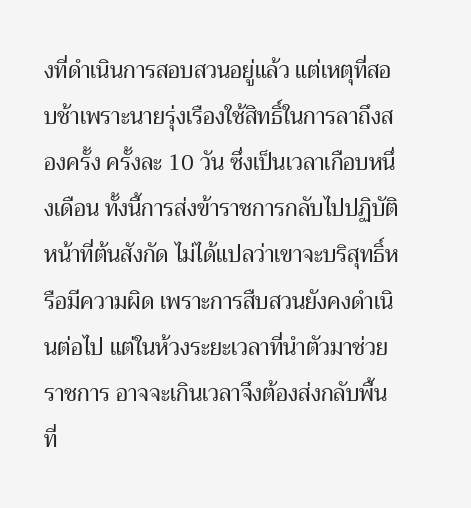งที่ดำเนินการสอบสวนอยู่แล้ว แต่เหตุที่สอบช้าเพราะนายรุ่งเรืองใช้สิทธิ์ในการลาถึงสองครั้ง ครั้งละ 10 วัน ซึ่งเป็นเวลาเกือบหนึ่งเดือน ทั้งนี้การส่งข้าราชการกลับไปปฏิบัติหน้าที่ต้นสังกัด ไม่ได้แปลว่าเขาจะบริสุทธิ์หรือมีความผิด เพราะการสืบสวนยังคงดำเนินต่อไป แต่ในห้วงระยะเวลาที่นำตัวมาช่วยราชการ อาจจะเกินเวลาจึงต้องส่งกลับพื้นที่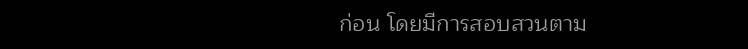ก่อน โดยมีการสอบสวนตาม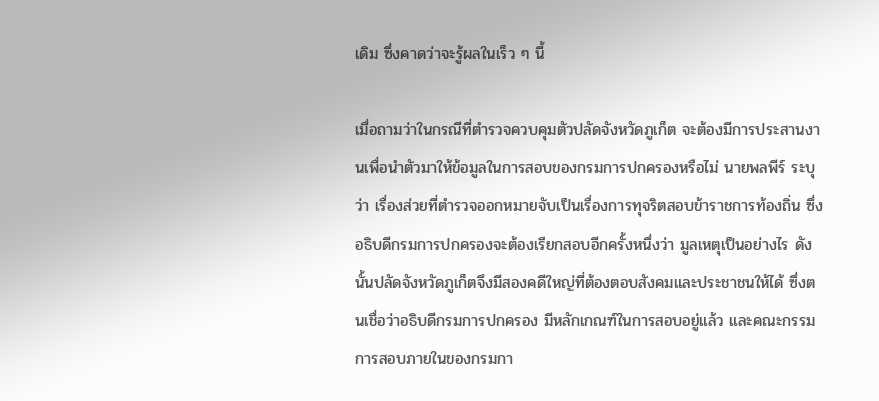เดิม ซึ่งคาดว่าจะรู้ผลในเร็ว ๆ นี้

เมื่อถามว่าในกรณีที่ตำรวจควบคุมตัวปลัดจังหวัดภูเก็ต จะต้องมีการประสานงานเพื่อนำตัวมาให้ข้อมูลในการสอบของกรมการปกครองหรือไม่ นายพลพีร์ ระบุว่า เรื่องส่วยที่ตำรวจออกหมายจับเป็นเรื่องการทุจริตสอบข้าราชการท้องถิ่น ซึ่งอธิบดีกรมการปกครองจะต้องเรียกสอบอีกครั้งหนึ่งว่า มูลเหตุเป็นอย่างไร ดังนั้นปลัดจังหวัดภูเก็ตจึงมีสองคดีใหญ่ที่ต้องตอบสังคมและประชาชนให้ได้ ซึ่งตนเชื่อว่าอธิบดีกรมการปกครอง มีหลักเกณฑ์ในการสอบอยู่แล้ว และคณะกรรมการสอบภายในของกรมกา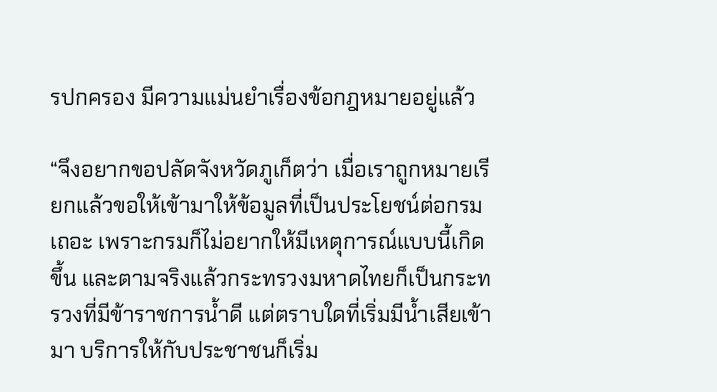รปกครอง มีความแม่นยำเรื่องข้อกฎหมายอยู่แล้ว

“จึงอยากขอปลัดจังหวัดภูเก็ตว่า เมื่อเราถูกหมายเรียกแล้วขอให้เข้ามาให้ข้อมูลที่เป็นประโยชน์ต่อกรมเถอะ เพราะกรมก็ไม่อยากให้มีเหตุการณ์แบบนี้เกิดขึ้น และตามจริงแล้วกระทรวงมหาดไทยก็เป็นกระทรวงที่มีข้าราชการน้ำดี แต่ตราบใดที่เริ่มมีน้ำเสียเข้ามา บริการให้กับประชาชนก็เริ่ม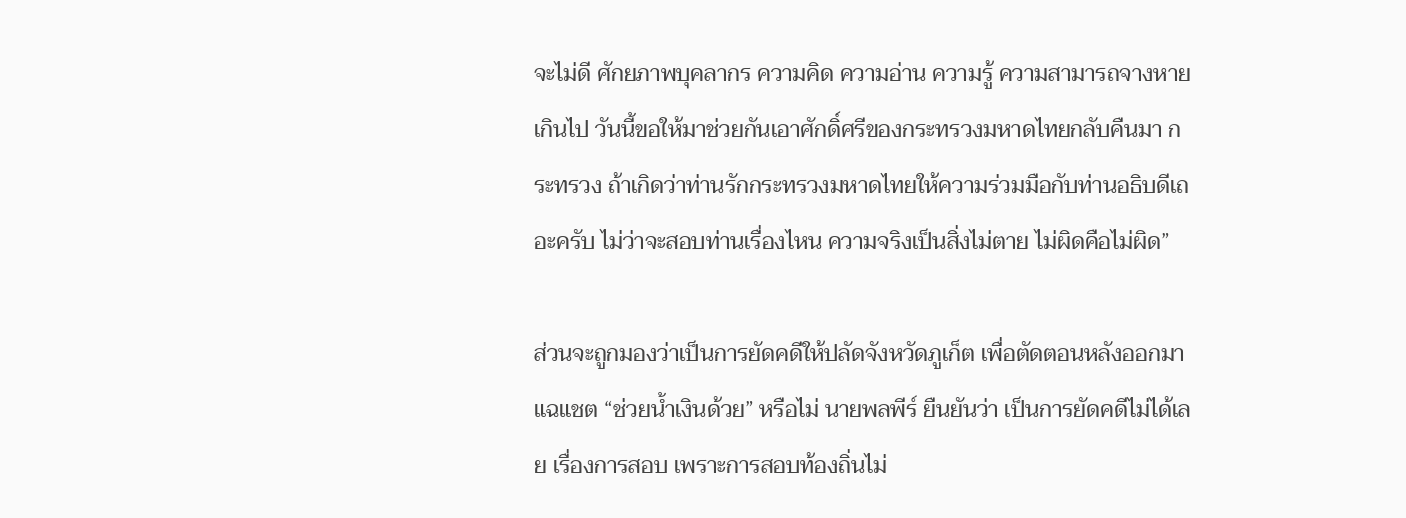จะไม่ดี ศักยภาพบุคลากร ความคิด ความอ่าน ความรู้ ความสามารถจางหายเกินไป วันนี้ขอให้มาช่วยกันเอาศักดิ์ศรีของกระทรวงมหาดไทยกลับคืนมา กระทรวง ถ้าเกิดว่าท่านรักกระทรวงมหาดไทยให้ความร่วมมือกับท่านอธิบดีเถอะครับ ไม่ว่าจะสอบท่านเรื่องไหน ความจริงเป็นสิ่งไม่ตาย ไม่ผิดคือไม่ผิด”

ส่วนจะถูกมองว่าเป็นการยัดคดีให้ปลัดจังหวัดภูเก็ต เพื่อตัดตอนหลังออกมาแฉแชต “ช่วยน้ำเงินด้วย” หรือไม่ นายพลพีร์ ยืนยันว่า เป็นการยัดคดีไม่ได้เลย เรื่องการสอบ เพราะการสอบท้องถิ่นไม่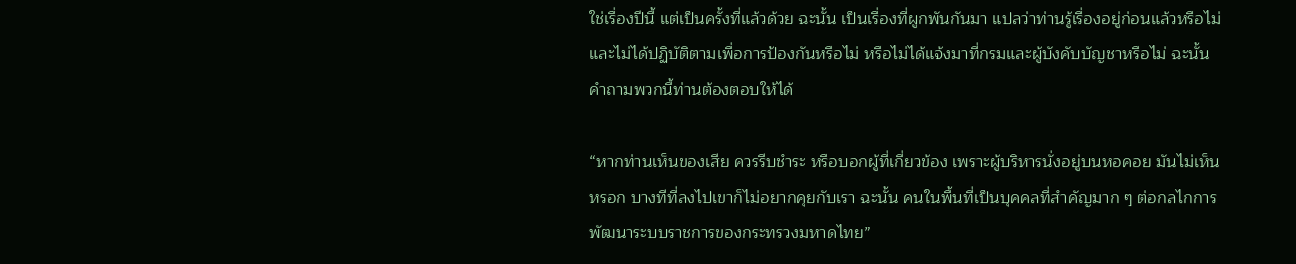ใช่เรื่องปีนี้ แต่เป็นครั้งที่แล้วด้วย ฉะนั้น เป็นเรื่องที่ผูกพันกันมา แปลว่าท่านรู้เรื่องอยู่ก่อนแล้วหรือไม่ และไม่ได้ปฏิบัติตามเพื่อการป้องกันหรือไม่ หรือไม่ได้แจ้งมาที่กรมและผู้บังคับบัญชาหรือไม่ ฉะนั้น คำถามพวกนี้ท่านต้องตอบให้ได้

“หากท่านเห็นของเสีย ควรรีบชำระ หรือบอกผู้ที่เกี่ยวข้อง เพราะผู้บริหารนั่งอยู่บนหอคอย มันไม่เห็นหรอก บางทีที่ลงไปเขาก็ไม่อยากคุยกับเรา ฉะนั้น คนในพื้นที่เป็นบุคคลที่สำคัญมาก ๆ ต่อกลไกการพัฒนาระบบราชการของกระทรวงมหาดไทย”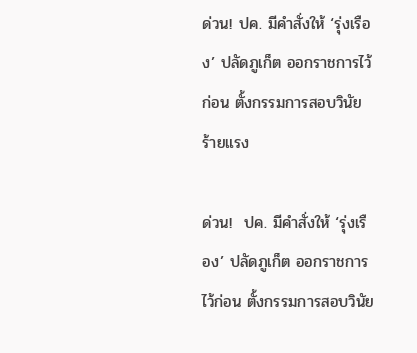ด่วน! ปค. มีคำสั่งให้ ‘รุ่งเรือง’ ปลัดภูเก็ต ออกราชการไว้ก่อน ตั้งกรรมการสอบวินัยร้ายแรง

ด่วน!  ปค. มีคำสั่งให้ ‘รุ่งเรือง’ ปลัดภูเก็ต ออกราชการไว้ก่อน ตั้งกรรมการสอบวินัย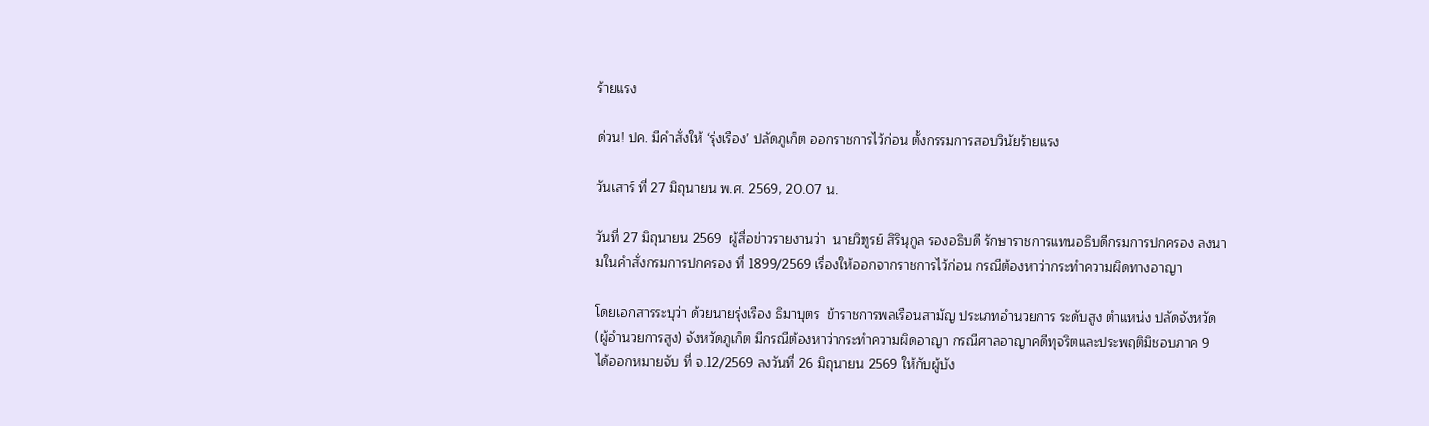ร้ายแรง

ด่วน! ปค. มีคำสั่งให้ ‘รุ่งเรือง’ ปลัดภูเก็ต ออกราชการไว้ก่อน ตั้งกรรมการสอบวินัยร้ายแรง

วันเสาร์ ที่ 27 มิถุนายน พ.ศ. 2569, 20.07 น.

วันที่ 27 มิถุนายน 2569  ผู้สื่อข่าวรายงานว่า  นายวิฑูรย์ สิรินุกูล รองอธิบดี รักษาราชการแทนอธิบดีกรมการปกครอง ลงนามในคำสั่งกรมการปกครอง ที่ 1899/2569 เรื่องให้ออกจากราชการไว้ก่อน กรณีต้องหาว่ากระทำความผิดทางอาญา

โดยเอกสารระบุว่า ด้วยนายรุ่งเรือง ธิมาบุตร  ข้าราชการพลเรือนสามัญ ประเภทอำนวยการ ระดับสูง ตำแหน่ง ปลัดจังหวัด (ผู้อำนวยการสูง) จังหวัดภูเก็ต มีกรณีต้องหาว่ากระทำความผิดอาญา กรณีศาลอาญาคดีทุจริตและประพฤติมิชอบภาค 9 ได้ออกหมายจับ ที่ จ.12/2569 ลงวันที่ 26 มิถุนายน 2569 ให้กับผู้บัง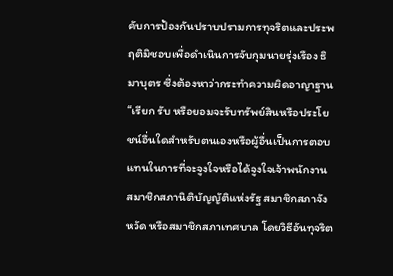คับการป้องกันปราบปรามการทุจริตและประพฤติมิชอบเพื่อดำเนินการจับกุมนายรุ่งเรือง ธิมาบุตร ซึ่งต้องหาว่ากระทำความผิดอาญาฐาน “เรียก รับ หรือยอมจะรับทรัพย์สินหรือประโยชน์อื่นใดสำหรับตนเองหรือผู้อื่นเป็นการตอบแทนในการที่จะจูงใจหรือได้จูงใจเจ้าพนักงาน สมาชิกสภานิติบัญญัติแห่งรัฐ สมาชิกสภาจังหวัด หรือสมาชิกสภาเทศบาล โดยวิธีอันทุจริต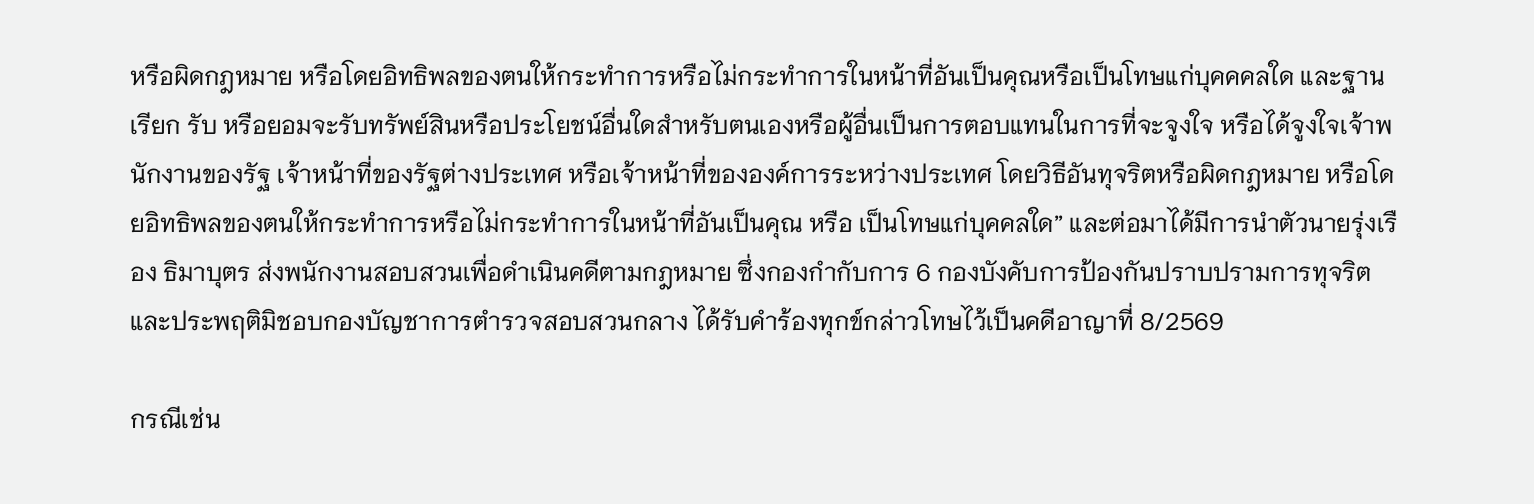หรือผิดกฎหมาย หรือโดยอิทธิพลของตนให้กระทำการหรือไม่กระทำการในหน้าที่อันเป็นคุณหรือเป็นโทษแก่บุคคคลใด และฐานเรียก รับ หรือยอมจะรับทรัพย์สินหรือประโยชน์อื่นใดสำหรับตนเองหรือผู้อื่นเป็นการตอบแทนในการที่จะจูงใจ หรือได้จูงใจเจ้าพนักงานของรัฐ เจ้าหน้าที่ของรัฐต่างประเทศ หรือเจ้าหน้าที่ขององค์การระหว่างประเทศ โดยวิธีอันทุจริตหรือผิดกฎหมาย หรือโดยอิทธิพลของตนให้กระทำการหรือไม่กระทำการในหน้าที่อันเป็นคุณ หรือ เป็นโทษแก่บุคคลใด” และต่อมาได้มีการนำตัวนายรุ่งเรือง ธิมาบุตร ส่งพนักงานสอบสวนเพื่อดำเนินคดีตามกฎหมาย ซึ่งกองกำกับการ 6 กองบังคับการป้องกันปราบปรามการทุจริตและประพฤติมิชอบกองบัญชาการตำรวจสอบสวนกลาง ได้รับคำร้องทุกข์กล่าวโทษไว้เป็นคดีอาญาที่ 8/2569

กรณีเช่น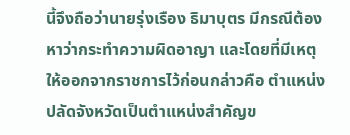นี้จึงถือว่านายรุ่งเรือง ธิมาบุตร มีกรณีต้องหาว่ากระทำความผิดอาญา และโดยที่มีเหตุให้ออกจากราชการไว้ก่อนกล่าวคือ ตำแหน่งปลัดจังหวัดเป็นตำแหน่งสำคัญข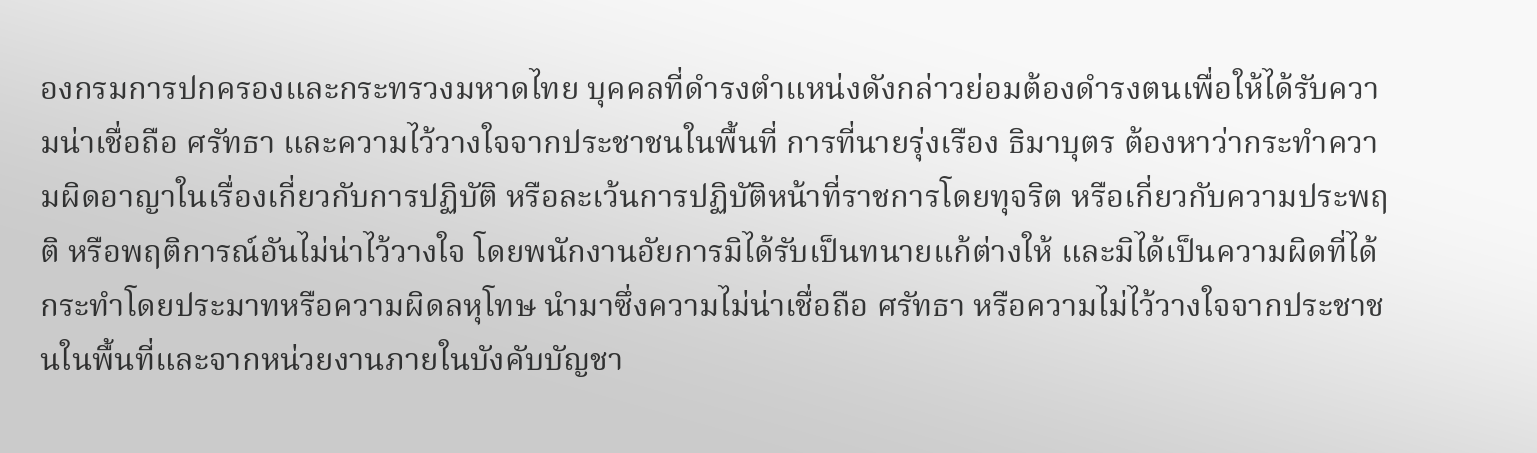องกรมการปกครองและกระทรวงมหาดไทย บุคคลที่ดำรงตำแหน่งดังกล่าวย่อมต้องดำรงตนเพื่อให้ได้รับความน่าเชื่อถือ ศรัทธา และความไว้วางใจจากประชาชนในพื้นที่ การที่นายรุ่งเรือง ธิมาบุตร ต้องหาว่ากระทำความผิดอาญาในเรื่องเกี่ยวกับการปฏิบัติ หรือละเว้นการปฏิบัติหน้าที่ราชการโดยทุจริต หรือเกี่ยวกับความประพฤติ หรือพฤติการณ์อันไม่น่าไว้วางใจ โดยพนักงานอัยการมิได้รับเป็นทนายแก้ต่างให้ และมิได้เป็นความผิดที่ได้กระทำโดยประมาทหรือความผิดลหุโทษ นำมาซึ่งความไม่น่าเชื่อถือ ศรัทธา หรือความไม่ไว้วางใจจากประชาชนในพื้นที่และจากหน่วยงานภายในบังคับบัญชา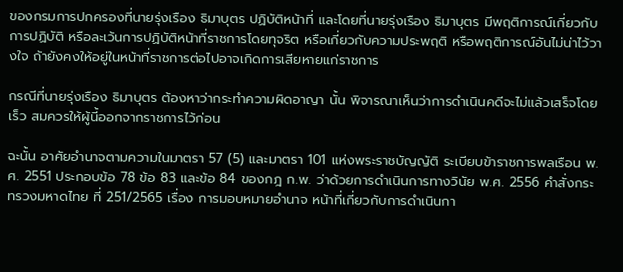ของกรมการปกครองที่นายรุ่งเรือง ธิมาบุตร ปฏิบัติหน้าที่ และโดยที่นายรุ่งเรือง ธิมาบุตร มีพฤติการณ์เกี่ยวกับ
การปฏิบัติ หรือละเว้นการปฏิบัติหน้าที่ราชการโดยทุจริต หรือเกี่ยวกับความประพฤติ หรือพฤติการณ์อันไม่น่าไว้วางใจ ถ้ายังคงให้อยู่ในหน้าที่ราชการต่อไปอาจเกิดการเสียหายแก่ราชการ

กรณีที่นายรุ่งเรือง ธิมาบุตร ต้องหาว่ากระทำความผิดอาญา นั้น พิจารณาเห็นว่าการดำเนินคดีจะไม่แล้วเสร็จโดยเร็ว สมควรให้ผู้นี้ออกจากราชการไว้ก่อน

ฉะนั้น อาศัยอำนาจตามความในมาตรา 57 (5) และมาตรา 101 แห่งพระราชบัญญัติ ระเบียบข้าราชการพลเรือน พ.ศ. 2551 ประกอบข้อ 78 ข้อ 83 และข้อ 84 ของกฎ ก.พ. ว่าด้วยการดำเนินการทางวินัย พ.ศ. 2556 คำสั่งกระทรวงมหาดไทย ที่ 251/2565 เรื่อง การมอบหมายอำนาจ หน้าที่เกี่ยวกับการดำเนินกา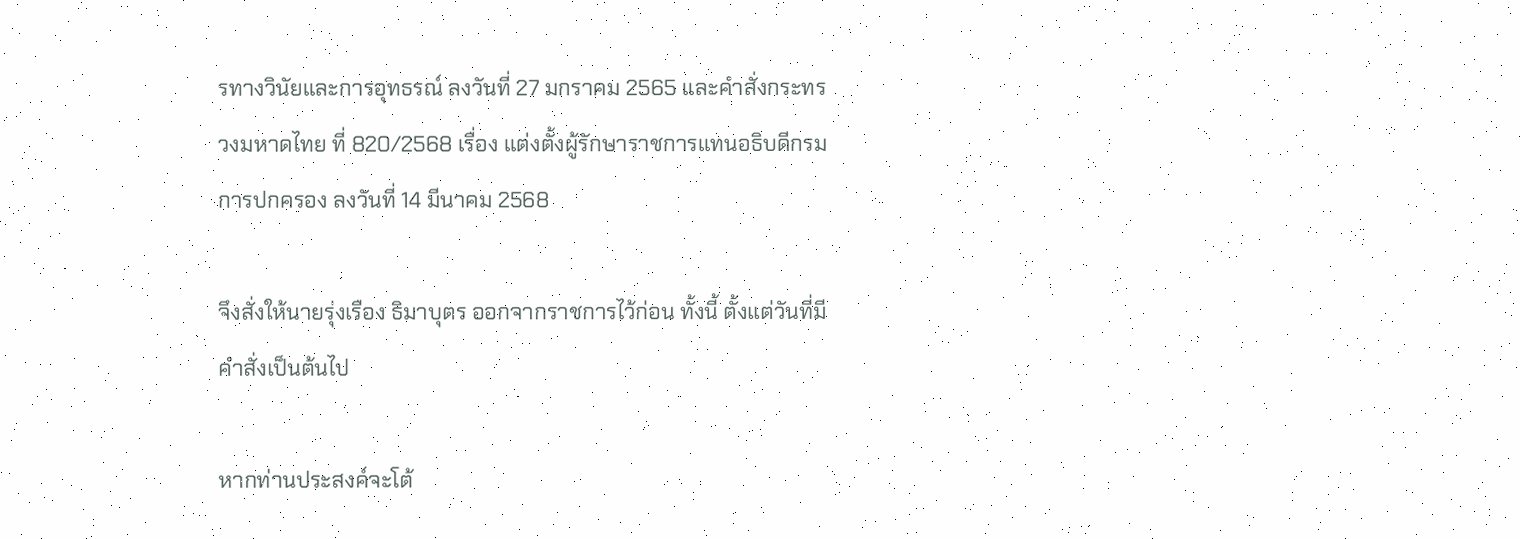รทางวินัยและการอุทธรณ์ ลงวันที่ 27 มกราคม 2565 และคำสั่งกระทรวงมหาดไทย ที่ 820/2568 เรื่อง แต่งตั้งผู้รักษาราชการแทนอธิบดีกรมการปกครอง ลงวันที่ 14 มีนาคม 2568

จึงสั่งให้นายรุ่งเรือง ธิมาบุตร ออกจากราชการไว้ก่อน ทั้งนี้ ตั้งแต่วันที่มีคำสั่งเป็นต้นไป

หากท่านประสงค์จะโต้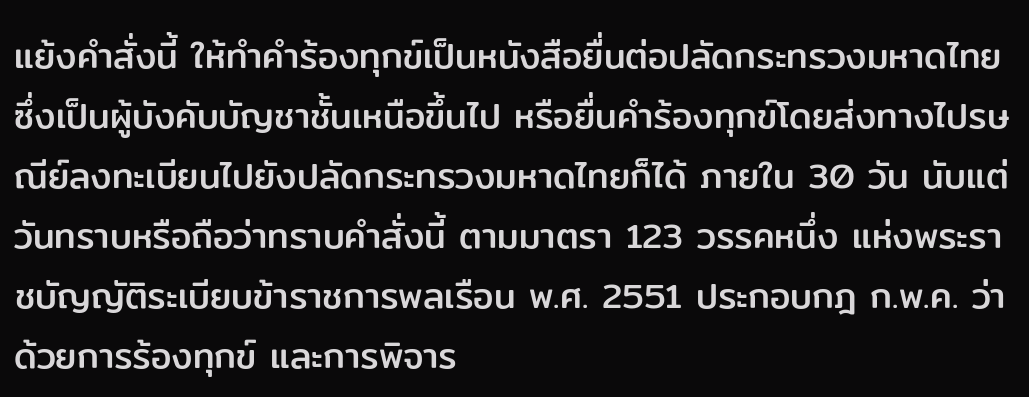แย้งคำสั่งนี้ ให้ทำคำร้องทุกข์เป็นหนังสือยื่นต่อปลัดกระทรวงมหาดไทย ซึ่งเป็นผู้บังคับบัญชาชั้นเหนือขึ้นไป หรือยื่นคำร้องทุกข์โดยส่งทางไปรษณีย์ลงทะเบียนไปยังปลัดกระทรวงมหาดไทยก็ได้ ภายใน 30 วัน นับแต่วันทราบหรือถือว่าทราบคำสั่งนี้ ตามมาตรา 123 วรรคหนึ่ง แห่งพระราชบัญญัติระเบียบข้าราชการพลเรือน พ.ศ. 2551 ประกอบกฎ ก.พ.ค. ว่าด้วยการร้องทุกข์ และการพิจาร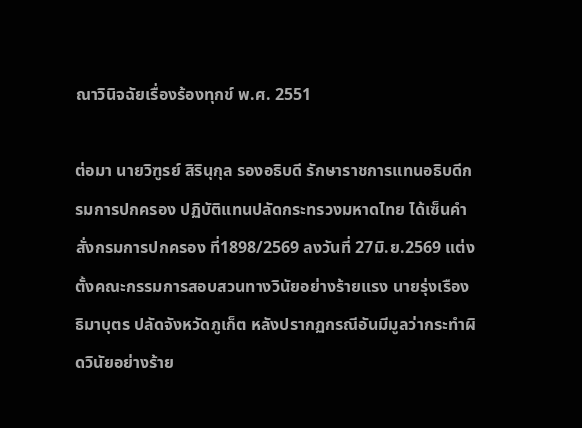ณาวินิจฉัยเรื่องร้องทุกข์ พ.ศ. 2551

ต่อมา นายวิฑูรย์ สิรินุกุล รองอธิบดี รักษาราชการแทนอธิบดีกรมการปกครอง ปฏิบัติแทนปลัดกระทรวงมหาดไทย ได้เซ็นคำสั่งกรมการปกครอง ที่1898/2569 ลงวันที่ 27มิ.ย.2569 แต่งตั้งคณะกรรมการสอบสวนทางวินัยอย่างร้ายแรง นายรุ่งเรือง ธิมาบุตร ปลัดจังหวัดภูเก็ต หลังปรากฏกรณีอันมีมูลว่ากระทำผิดวินัยอย่างร้าย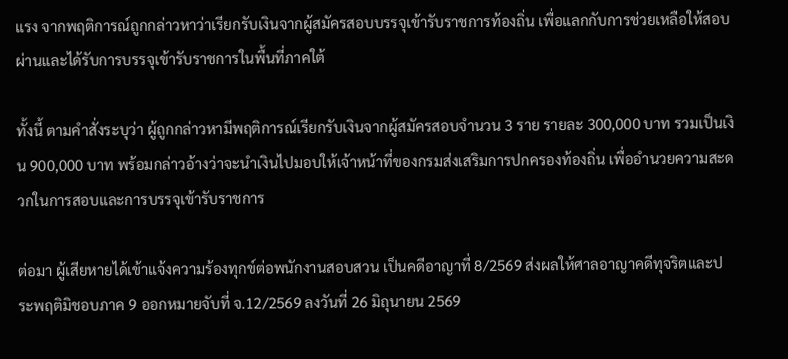แรง จากพฤติการณ์ถูกกล่าวหาว่าเรียกรับเงินจากผู้สมัครสอบบรรจุเข้ารับราชการท้องถิ่น เพื่อแลกกับการช่วยเหลือให้สอบผ่านและได้รับการบรรจุเข้ารับราชการในพื้นที่ภาคใต้

ทั้งนี้ ตามคำสั่งระบุว่า ผู้ถูกกล่าวหามีพฤติการณ์เรียกรับเงินจากผู้สมัครสอบจำนวน 3 ราย รายละ 300,000 บาท รวมเป็นเงิน 900,000 บาท พร้อมกล่าวอ้างว่าจะนำเงินไปมอบให้เจ้าหน้าที่ของกรมส่งเสริมการปกครองท้องถิ่น เพื่ออำนวยความสะดวกในการสอบและการบรรจุเข้ารับราชการ

ต่อมา ผู้เสียหายได้เข้าแจ้งความร้องทุกข์ต่อพนักงานสอบสวน เป็นคดีอาญาที่ 8/2569 ส่งผลให้ศาลอาญาคดีทุจริตและประพฤติมิชอบภาค 9 ออกหมายจับที่ จ.12/2569 ลงวันที่ 26 มิถุนายน 2569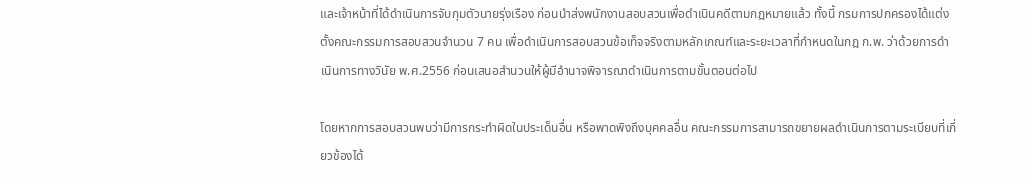และเจ้าหน้าที่ได้ดำเนินการจับกุมตัวนายรุ่งเรือง ก่อนนำส่งพนักงานสอบสวนเพื่อดำเนินคดีตามกฎหมายแล้ว ทั้งนี้ กรมการปกครองได้แต่งตั้งคณะกรรมการสอบสวนจำนวน 7 คน เพื่อดำเนินการสอบสวนข้อเท็จจริงตามหลักเกณฑ์และระยะเวลาที่กำหนดในกฎ ก.พ. ว่าด้วยการดำเนินการทางวินัย พ.ศ.2556 ก่อนเสนอสำนวนให้ผู้มีอำนาจพิจารณาดำเนินการตามขั้นตอนต่อไป

โดยหากการสอบสวนพบว่ามีการกระทำผิดในประเด็นอื่น หรือพาดพิงถึงบุคคลอื่น คณะกรรมการสามารถขยายผลดำเนินการตามระเบียบที่เกี่ยวข้องได้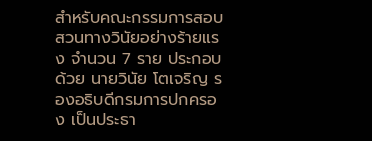สำหรับคณะกรรมการสอบสวนทางวินัยอย่างร้ายแรง จำนวน 7 ราย ประกอบด้วย นายวินัย โตเจริญ รองอธิบดีกรมการปกครอง เป็นประธา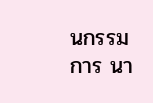นกรรมการ นา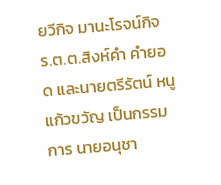ยวีกิจ มานะโรจน์กิจ ร.ต.ต.สิงห์คำ คำยอด และนายตรีรัตน์ หนูแก้วขวัญ เป็นกรรมการ นายอนุชา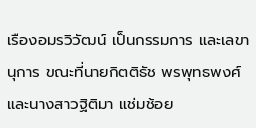เรืองอมรวิวัฒน์ เป็นกรรมการ และเลขานุการ ขณะที่นายกิตติธัช พรพุทธพงศ์ และนางสาวฐิติมา แช่มช้อย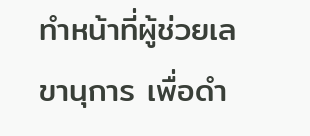ทำหน้าที่ผู้ช่วยเลขานุการ เพื่อดำ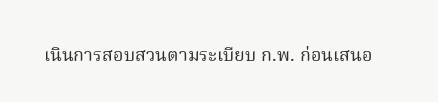เนินการสอบสวนตามระเบียบ ก.พ. ก่อนเสนอ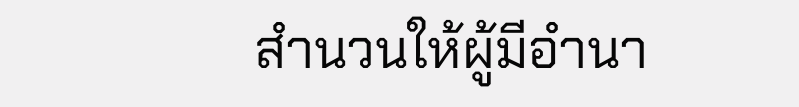สำนวนให้ผู้มีอำนา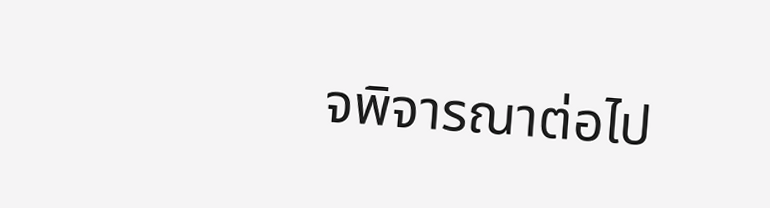จพิจารณาต่อไป